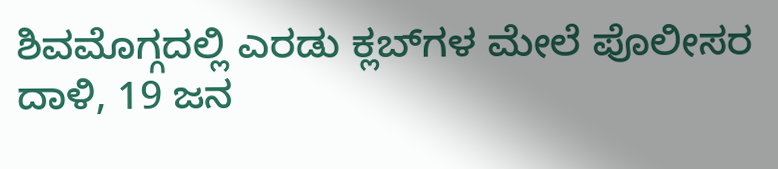ಶಿವಮೊಗ್ಗದಲ್ಲಿ ಎರಡು ಕ್ಲಬ್‌ಗಳ ಮೇಲೆ ಪೊಲೀಸರ ದಾಳಿ, 19 ಜನ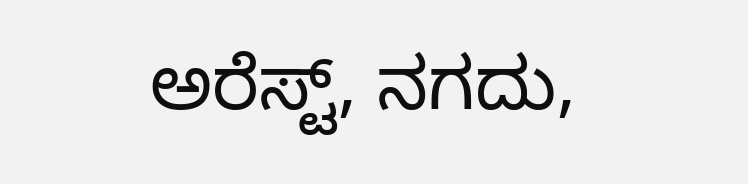ಅರೆಸ್ಟ್‌, ನಗದು,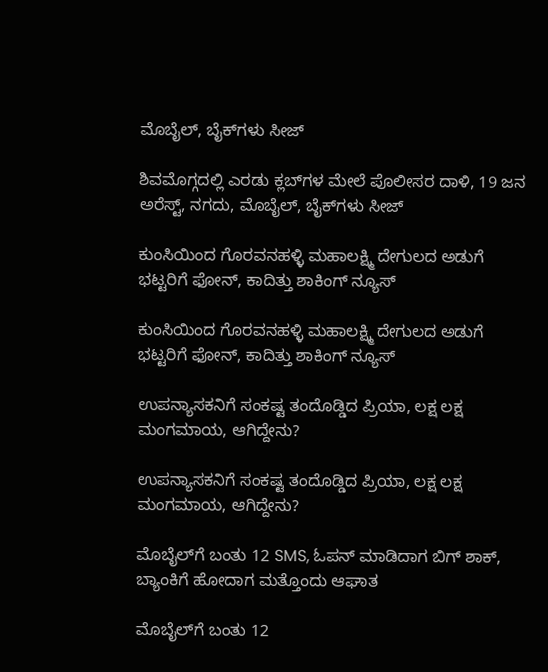ಮೊಬೈಲ್‌, ಬೈಕ್‌ಗಳು ಸೀಜ್

ಶಿವಮೊಗ್ಗದಲ್ಲಿ ಎರಡು ಕ್ಲಬ್‌ಗಳ ಮೇಲೆ ಪೊಲೀಸರ ದಾಳಿ, 19 ಜನ ಅರೆಸ್ಟ್‌, ನಗದು, ಮೊಬೈಲ್‌, ಬೈಕ್‌ಗಳು ಸೀಜ್

ಕುಂಸಿಯಿಂದ ಗೊರವನಹಳ್ಳಿ ಮಹಾಲಕ್ಷ್ಮಿ ದೇಗುಲದ ಅಡುಗೆ ಭಟ್ಟರಿಗೆ ಫೋನ್‌, ಕಾದಿತ್ತು ಶಾಕಿಂಗ್‌ ನ್ಯೂಸ್‌

ಕುಂಸಿಯಿಂದ ಗೊರವನಹಳ್ಳಿ ಮಹಾಲಕ್ಷ್ಮಿ ದೇಗುಲದ ಅಡುಗೆ ಭಟ್ಟರಿಗೆ ಫೋನ್‌, ಕಾದಿತ್ತು ಶಾಕಿಂಗ್‌ ನ್ಯೂಸ್‌

ಉಪನ್ಯಾಸಕನಿಗೆ ಸಂಕಷ್ಟ ತಂದೊಡ್ಡಿದ ಪ್ರಿಯಾ, ಲಕ್ಷ ಲಕ್ಷ ಮಂಗಮಾಯ, ಆಗಿದ್ದೇನು?

ಉಪನ್ಯಾಸಕನಿಗೆ ಸಂಕಷ್ಟ ತಂದೊಡ್ಡಿದ ಪ್ರಿಯಾ, ಲಕ್ಷ ಲಕ್ಷ ಮಂಗಮಾಯ, ಆಗಿದ್ದೇನು?

ಮೊಬೈಲ್‌ಗೆ ಬಂತು 12 SMS, ಓಪನ್‌ ಮಾಡಿದಾಗ ಬಿಗ್ ಶಾಕ್‌, ಬ್ಯಾಂಕಿಗೆ ಹೋದಾಗ ಮತ್ತೊಂದು ಆಘಾತ

ಮೊಬೈಲ್‌ಗೆ ಬಂತು 12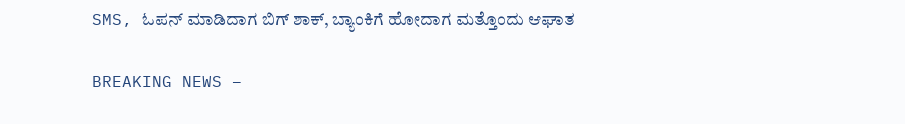SMS, ಓಪನ್‌ ಮಾಡಿದಾಗ ಬಿಗ್ ಶಾಕ್‌, ಬ್ಯಾಂಕಿಗೆ ಹೋದಾಗ ಮತ್ತೊಂದು ಆಘಾತ

BREAKING NEWS –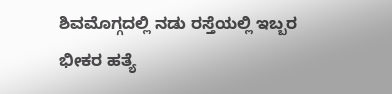ಶಿವಮೊಗ್ಗದಲ್ಲಿ ನಡು ರಸ್ತೆಯಲ್ಲಿ ಇಬ್ಬರ ಭೀಕರ ಹತ್ಯೆ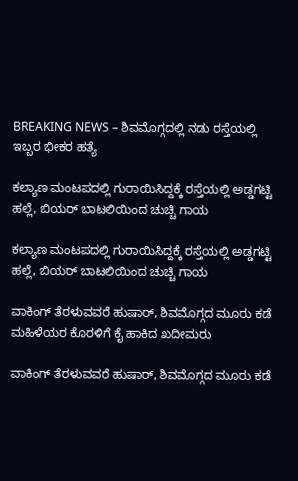BREAKING NEWS – ಶಿವಮೊಗ್ಗದಲ್ಲಿ ನಡು ರಸ್ತೆಯಲ್ಲಿ ಇಬ್ಬರ ಭೀಕರ ಹತ್ಯೆ

ಕಲ್ಯಾಣ ಮಂಟಪದಲ್ಲಿ ಗುರಾಯಿಸಿದ್ದಕ್ಕೆ ರಸ್ತೆಯಲ್ಲಿ ಅಡ್ಡಗಟ್ಟಿ ಹಲ್ಲೆ, ಬಿಯರ್‌ ಬಾಟಲಿಯಿಂದ ಚುಚ್ಚಿ ಗಾಯ

ಕಲ್ಯಾಣ ಮಂಟಪದಲ್ಲಿ ಗುರಾಯಿಸಿದ್ದಕ್ಕೆ ರಸ್ತೆಯಲ್ಲಿ ಅಡ್ಡಗಟ್ಟಿ ಹಲ್ಲೆ, ಬಿಯರ್‌ ಬಾಟಲಿಯಿಂದ ಚುಚ್ಚಿ ಗಾಯ

ವಾಕಿಂಗ್‌ ತೆರಳುವವರೆ ಹುಷಾರ್‌, ಶಿವಮೊಗ್ಗದ ಮೂರು ಕಡೆ ಮಹಿಳೆಯರ ಕೊರಳಿಗೆ ಕೈ ಹಾಕಿದ ಖದೀಮರು

ವಾಕಿಂಗ್‌ ತೆರಳುವವರೆ ಹುಷಾರ್‌, ಶಿವಮೊಗ್ಗದ ಮೂರು ಕಡೆ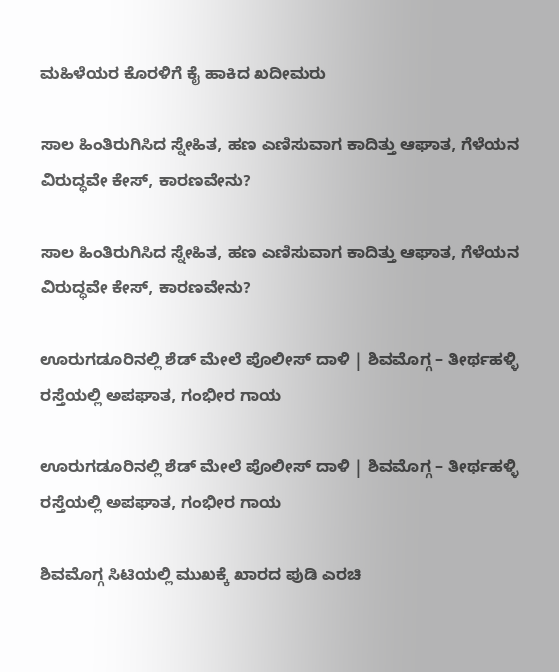ಮಹಿಳೆಯರ ಕೊರಳಿಗೆ ಕೈ ಹಾಕಿದ ಖದೀಮರು

ಸಾಲ ಹಿಂತಿರುಗಿಸಿದ ಸ್ನೇಹಿತ, ಹಣ ಎಣಿಸುವಾಗ ಕಾದಿತ್ತು ಆಘಾತ, ಗೆಳೆಯನ ವಿರುದ್ಧವೇ ಕೇಸ್‌, ಕಾರಣವೇನು?

ಸಾಲ ಹಿಂತಿರುಗಿಸಿದ ಸ್ನೇಹಿತ, ಹಣ ಎಣಿಸುವಾಗ ಕಾದಿತ್ತು ಆಘಾತ, ಗೆಳೆಯನ ವಿರುದ್ಧವೇ ಕೇಸ್‌, ಕಾರಣವೇನು?

ಊರುಗಡೂರಿನಲ್ಲಿ ಶೆಡ್‌ ಮೇಲೆ ಪೊಲೀಸ್‌ ದಾಳಿ | ಶಿವಮೊಗ್ಗ – ತೀರ್ಥಹಳ್ಳಿ ರಸ್ತೆಯಲ್ಲಿ ಅಪಘಾತ, ಗಂಭೀರ ಗಾಯ

ಊರುಗಡೂರಿನಲ್ಲಿ ಶೆಡ್‌ ಮೇಲೆ ಪೊಲೀಸ್‌ ದಾಳಿ | ಶಿವಮೊಗ್ಗ – ತೀರ್ಥಹಳ್ಳಿ ರಸ್ತೆಯಲ್ಲಿ ಅಪಘಾತ, ಗಂಭೀರ ಗಾಯ

ಶಿವಮೊಗ್ಗ ಸಿಟಿಯಲ್ಲಿ ಮುಖಕ್ಕೆ ಖಾರದ ಪುಡಿ ಎರಚಿ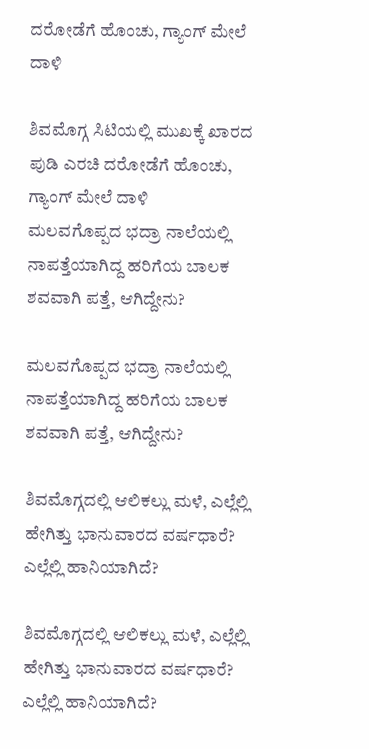ದರೋಡೆಗೆ ಹೊಂಚು, ಗ್ಯಾಂಗ್‌ ಮೇಲೆ ದಾಳಿ

ಶಿವಮೊಗ್ಗ ಸಿಟಿಯಲ್ಲಿ ಮುಖಕ್ಕೆ ಖಾರದ ಪುಡಿ ಎರಚಿ ದರೋಡೆಗೆ ಹೊಂಚು, ಗ್ಯಾಂಗ್‌ ಮೇಲೆ ದಾಳಿ
ಮಲವಗೊಪ್ಪದ ಭದ್ರಾ ನಾಲೆಯಲ್ಲಿ ನಾಪತ್ತೆಯಾಗಿದ್ದ ಹರಿಗೆಯ ಬಾಲಕ ಶವವಾಗಿ ಪತ್ತೆ, ಆಗಿದ್ದೇನು?

ಮಲವಗೊಪ್ಪದ ಭದ್ರಾ ನಾಲೆಯಲ್ಲಿ ನಾಪತ್ತೆಯಾಗಿದ್ದ ಹರಿಗೆಯ ಬಾಲಕ ಶವವಾಗಿ ಪತ್ತೆ, ಆಗಿದ್ದೇನು?

ಶಿವಮೊಗ್ಗದಲ್ಲಿ ಆಲಿಕಲ್ಲು ಮಳೆ, ಎಲ್ಲೆಲ್ಲಿ ಹೇಗಿತ್ತು ಭಾನುವಾರದ ವರ್ಷಧಾರೆ? ಎಲ್ಲೆಲ್ಲಿ ಹಾನಿಯಾಗಿದೆ?

ಶಿವಮೊಗ್ಗದಲ್ಲಿ ಆಲಿಕಲ್ಲು ಮಳೆ, ಎಲ್ಲೆಲ್ಲಿ ಹೇಗಿತ್ತು ಭಾನುವಾರದ ವರ್ಷಧಾರೆ? ಎಲ್ಲೆಲ್ಲಿ ಹಾನಿಯಾಗಿದೆ?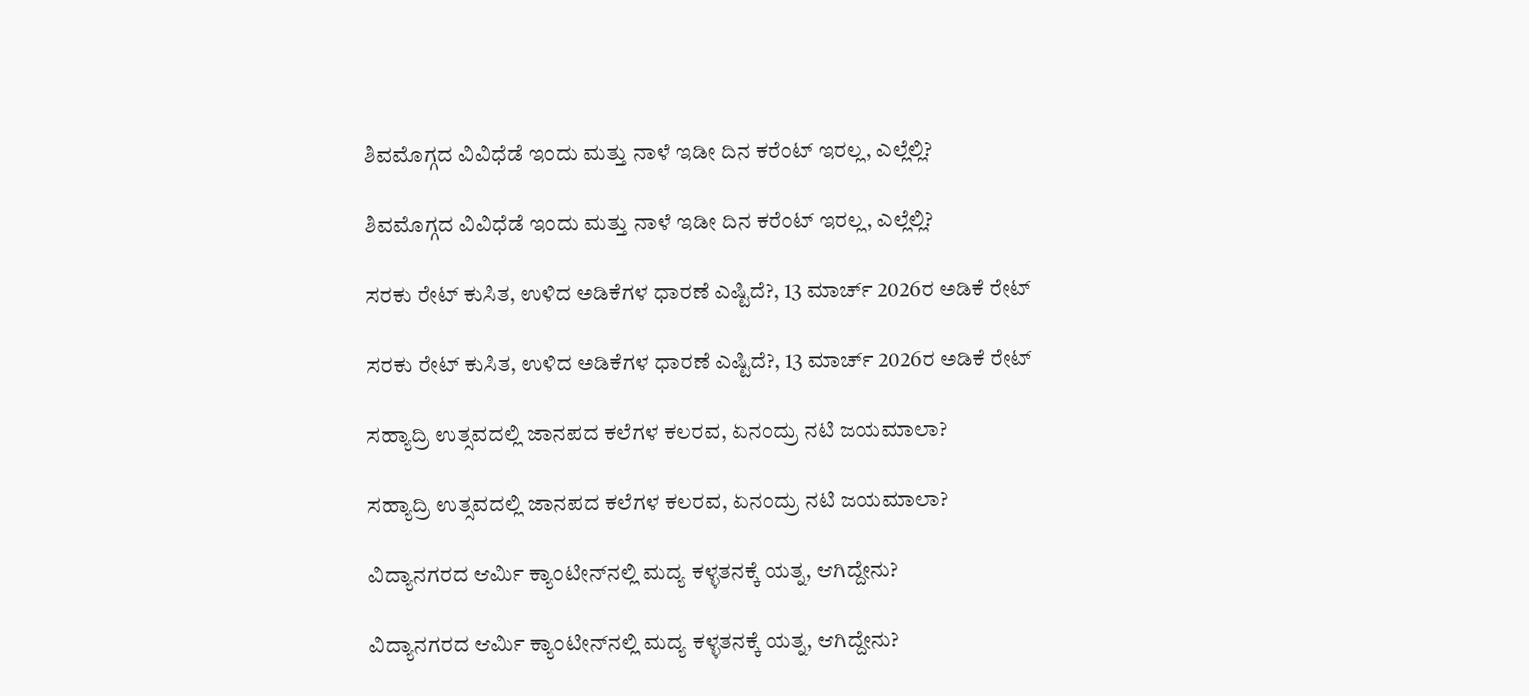ಶಿವಮೊಗ್ಗದ ವಿವಿಧೆಡೆ ಇಂದು ಮತ್ತು ನಾಳೆ ಇಡೀ ದಿನ ಕರೆಂಟ್‌ ಇರಲ್ಲ, ಎಲ್ಲೆಲ್ಲಿ?

ಶಿವಮೊಗ್ಗದ ವಿವಿಧೆಡೆ ಇಂದು ಮತ್ತು ನಾಳೆ ಇಡೀ ದಿನ ಕರೆಂಟ್‌ ಇರಲ್ಲ, ಎಲ್ಲೆಲ್ಲಿ?

ಸರಕು ರೇಟ್‌ ಕುಸಿತ, ಉಳಿದ ಅಡಿಕೆಗಳ ಧಾರಣೆ ಎಷ್ಟಿದೆ?, 13 ಮಾರ್ಚ್‌ 2026ರ ಅಡಿಕೆ ರೇಟ್‌

ಸರಕು ರೇಟ್‌ ಕುಸಿತ, ಉಳಿದ ಅಡಿಕೆಗಳ ಧಾರಣೆ ಎಷ್ಟಿದೆ?, 13 ಮಾರ್ಚ್‌ 2026ರ ಅಡಿಕೆ ರೇಟ್‌

ಸಹ್ಯಾದ್ರಿ ಉತ್ಸವದಲ್ಲಿ ಜಾನಪದ ಕಲೆಗಳ ಕಲರವ, ಏನಂದ್ರು ನಟಿ ಜಯಮಾಲಾ?

ಸಹ್ಯಾದ್ರಿ ಉತ್ಸವದಲ್ಲಿ ಜಾನಪದ ಕಲೆಗಳ ಕಲರವ, ಏನಂದ್ರು ನಟಿ ಜಯಮಾಲಾ?

ವಿದ್ಯಾನಗರದ ಆರ್ಮಿ ಕ್ಯಾಂಟೀನ್‌ನಲ್ಲಿ ಮದ್ಯ ಕಳ್ಳತನಕ್ಕೆ ಯತ್ನ, ಆಗಿದ್ದೇನು?

ವಿದ್ಯಾನಗರದ ಆರ್ಮಿ ಕ್ಯಾಂಟೀನ್‌ನಲ್ಲಿ ಮದ್ಯ ಕಳ್ಳತನಕ್ಕೆ ಯತ್ನ, ಆಗಿದ್ದೇನು?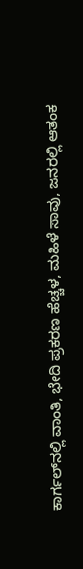ಕಾರ್ಗಲ್‌ನಲ್ಲಿ ವಾಂತಿ, ಭೇದಿ ಪ್ರಕರಣ ಹೆಚ್ಚಳ, ಮಹಿಳೆ ಸಾವು, ಜನರಲ್ಲಿ ಆತಂಕ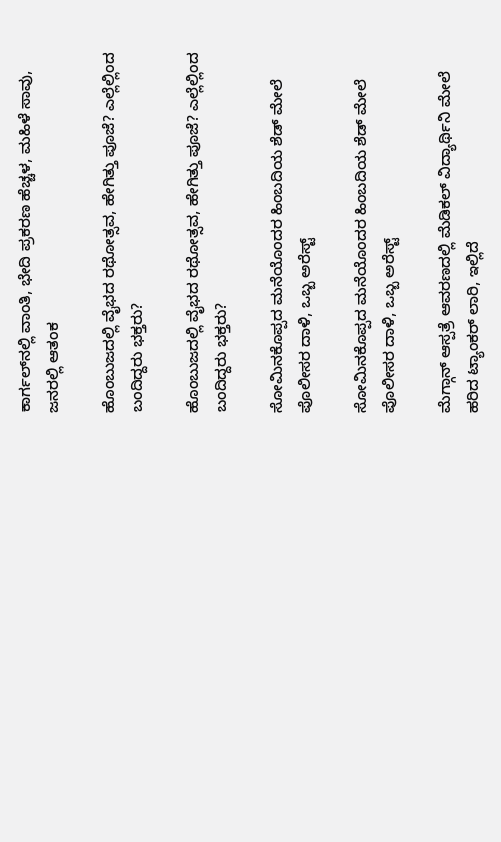ಕಾರ್ಗಲ್‌ನಲ್ಲಿ ವಾಂತಿ, ಭೇದಿ ಪ್ರಕರಣ ಹೆಚ್ಚಳ, ಮಹಿಳೆ ಸಾವು, ಜನರಲ್ಲಿ ಆತಂಕ

ಹೊಂಬುಜದಲ್ಲಿ ವೈಭದ ರಥೋತ್ಸವ, ಹೇಗಿತ್ತು ಪೂಜೆ? ಎಲ್ಲೆಲ್ಲಿಂದ ಬಂದಿದ್ದರು ಭಕ್ತರು?

ಹೊಂಬುಜದಲ್ಲಿ ವೈಭದ ರಥೋತ್ಸವ, ಹೇಗಿತ್ತು ಪೂಜೆ? ಎಲ್ಲೆಲ್ಲಿಂದ ಬಂದಿದ್ದರು ಭಕ್ತರು?

ಸೋಮಿನಕೊಪ್ಪದ ಮನೆಯೊಂದರ ಹಿಂಬದಿಯ ಶೆಡ್‌ ಮೇಲೆ ಪೊಲೀಸರ ದಾಳಿ, ಒಬ್ಬ ಅರೆಸ್ಟ್‌

ಸೋಮಿನಕೊಪ್ಪದ ಮನೆಯೊಂದರ ಹಿಂಬದಿಯ ಶೆಡ್‌ ಮೇಲೆ ಪೊಲೀಸರ ದಾಳಿ, ಒಬ್ಬ ಅರೆಸ್ಟ್‌

ಮೆಗ್ಗಾನ್‌ ಆಸ್ಪತ್ರೆ ಆವರಣದಲ್ಲಿ ಮೆಡಿಕಲ್‌ ವಿದ್ಯಾರ್ಥಿನಿ ಮೇಲೆ ಹರಿದ ಟ್ಯಾಂಕರ್‌ ಲಾರಿ, ಇಲ್ಲಿದೆ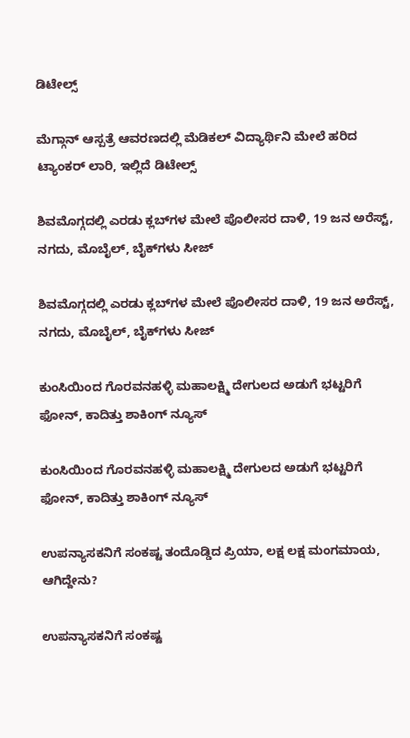ಡಿಟೇಲ್ಸ್‌

ಮೆಗ್ಗಾನ್‌ ಆಸ್ಪತ್ರೆ ಆವರಣದಲ್ಲಿ ಮೆಡಿಕಲ್‌ ವಿದ್ಯಾರ್ಥಿನಿ ಮೇಲೆ ಹರಿದ ಟ್ಯಾಂಕರ್‌ ಲಾರಿ, ಇಲ್ಲಿದೆ ಡಿಟೇಲ್ಸ್‌

ಶಿವಮೊಗ್ಗದಲ್ಲಿ ಎರಡು ಕ್ಲಬ್‌ಗಳ ಮೇಲೆ ಪೊಲೀಸರ ದಾಳಿ, 19 ಜನ ಅರೆಸ್ಟ್‌, ನಗದು, ಮೊಬೈಲ್‌, ಬೈಕ್‌ಗಳು ಸೀಜ್

ಶಿವಮೊಗ್ಗದಲ್ಲಿ ಎರಡು ಕ್ಲಬ್‌ಗಳ ಮೇಲೆ ಪೊಲೀಸರ ದಾಳಿ, 19 ಜನ ಅರೆಸ್ಟ್‌, ನಗದು, ಮೊಬೈಲ್‌, ಬೈಕ್‌ಗಳು ಸೀಜ್

ಕುಂಸಿಯಿಂದ ಗೊರವನಹಳ್ಳಿ ಮಹಾಲಕ್ಷ್ಮಿ ದೇಗುಲದ ಅಡುಗೆ ಭಟ್ಟರಿಗೆ ಫೋನ್‌, ಕಾದಿತ್ತು ಶಾಕಿಂಗ್‌ ನ್ಯೂಸ್‌

ಕುಂಸಿಯಿಂದ ಗೊರವನಹಳ್ಳಿ ಮಹಾಲಕ್ಷ್ಮಿ ದೇಗುಲದ ಅಡುಗೆ ಭಟ್ಟರಿಗೆ ಫೋನ್‌, ಕಾದಿತ್ತು ಶಾಕಿಂಗ್‌ ನ್ಯೂಸ್‌

ಉಪನ್ಯಾಸಕನಿಗೆ ಸಂಕಷ್ಟ ತಂದೊಡ್ಡಿದ ಪ್ರಿಯಾ, ಲಕ್ಷ ಲಕ್ಷ ಮಂಗಮಾಯ, ಆಗಿದ್ದೇನು?

ಉಪನ್ಯಾಸಕನಿಗೆ ಸಂಕಷ್ಟ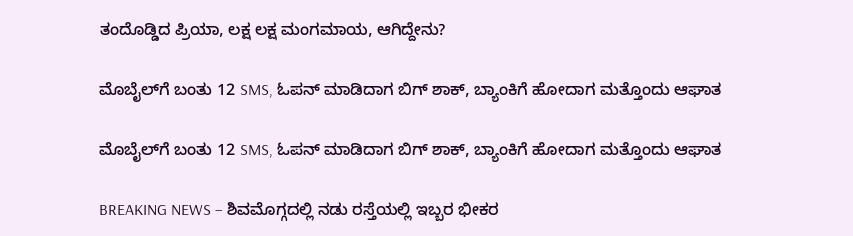ತಂದೊಡ್ಡಿದ ಪ್ರಿಯಾ, ಲಕ್ಷ ಲಕ್ಷ ಮಂಗಮಾಯ, ಆಗಿದ್ದೇನು?

ಮೊಬೈಲ್‌ಗೆ ಬಂತು 12 SMS, ಓಪನ್‌ ಮಾಡಿದಾಗ ಬಿಗ್ ಶಾಕ್‌, ಬ್ಯಾಂಕಿಗೆ ಹೋದಾಗ ಮತ್ತೊಂದು ಆಘಾತ

ಮೊಬೈಲ್‌ಗೆ ಬಂತು 12 SMS, ಓಪನ್‌ ಮಾಡಿದಾಗ ಬಿಗ್ ಶಾಕ್‌, ಬ್ಯಾಂಕಿಗೆ ಹೋದಾಗ ಮತ್ತೊಂದು ಆಘಾತ

BREAKING NEWS – ಶಿವಮೊಗ್ಗದಲ್ಲಿ ನಡು ರಸ್ತೆಯಲ್ಲಿ ಇಬ್ಬರ ಭೀಕರ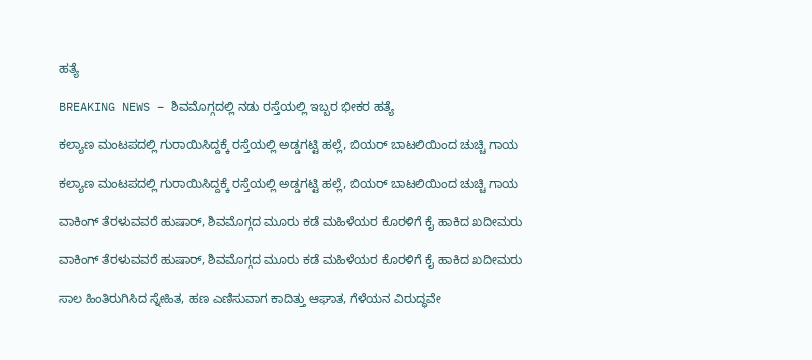ಹತ್ಯೆ

BREAKING NEWS – ಶಿವಮೊಗ್ಗದಲ್ಲಿ ನಡು ರಸ್ತೆಯಲ್ಲಿ ಇಬ್ಬರ ಭೀಕರ ಹತ್ಯೆ

ಕಲ್ಯಾಣ ಮಂಟಪದಲ್ಲಿ ಗುರಾಯಿಸಿದ್ದಕ್ಕೆ ರಸ್ತೆಯಲ್ಲಿ ಅಡ್ಡಗಟ್ಟಿ ಹಲ್ಲೆ, ಬಿಯರ್‌ ಬಾಟಲಿಯಿಂದ ಚುಚ್ಚಿ ಗಾಯ

ಕಲ್ಯಾಣ ಮಂಟಪದಲ್ಲಿ ಗುರಾಯಿಸಿದ್ದಕ್ಕೆ ರಸ್ತೆಯಲ್ಲಿ ಅಡ್ಡಗಟ್ಟಿ ಹಲ್ಲೆ, ಬಿಯರ್‌ ಬಾಟಲಿಯಿಂದ ಚುಚ್ಚಿ ಗಾಯ

ವಾಕಿಂಗ್‌ ತೆರಳುವವರೆ ಹುಷಾರ್‌, ಶಿವಮೊಗ್ಗದ ಮೂರು ಕಡೆ ಮಹಿಳೆಯರ ಕೊರಳಿಗೆ ಕೈ ಹಾಕಿದ ಖದೀಮರು

ವಾಕಿಂಗ್‌ ತೆರಳುವವರೆ ಹುಷಾರ್‌, ಶಿವಮೊಗ್ಗದ ಮೂರು ಕಡೆ ಮಹಿಳೆಯರ ಕೊರಳಿಗೆ ಕೈ ಹಾಕಿದ ಖದೀಮರು

ಸಾಲ ಹಿಂತಿರುಗಿಸಿದ ಸ್ನೇಹಿತ, ಹಣ ಎಣಿಸುವಾಗ ಕಾದಿತ್ತು ಆಘಾತ, ಗೆಳೆಯನ ವಿರುದ್ಧವೇ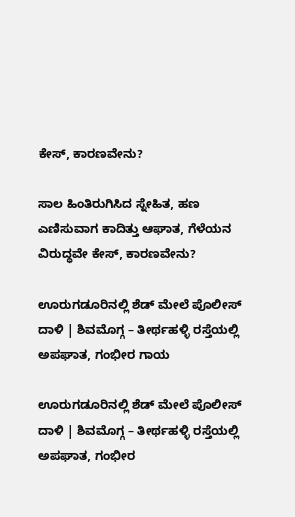ಕೇಸ್‌, ಕಾರಣವೇನು?

ಸಾಲ ಹಿಂತಿರುಗಿಸಿದ ಸ್ನೇಹಿತ, ಹಣ ಎಣಿಸುವಾಗ ಕಾದಿತ್ತು ಆಘಾತ, ಗೆಳೆಯನ ವಿರುದ್ಧವೇ ಕೇಸ್‌, ಕಾರಣವೇನು?

ಊರುಗಡೂರಿನಲ್ಲಿ ಶೆಡ್‌ ಮೇಲೆ ಪೊಲೀಸ್‌ ದಾಳಿ | ಶಿವಮೊಗ್ಗ – ತೀರ್ಥಹಳ್ಳಿ ರಸ್ತೆಯಲ್ಲಿ ಅಪಘಾತ, ಗಂಭೀರ ಗಾಯ

ಊರುಗಡೂರಿನಲ್ಲಿ ಶೆಡ್‌ ಮೇಲೆ ಪೊಲೀಸ್‌ ದಾಳಿ | ಶಿವಮೊಗ್ಗ – ತೀರ್ಥಹಳ್ಳಿ ರಸ್ತೆಯಲ್ಲಿ ಅಪಘಾತ, ಗಂಭೀರ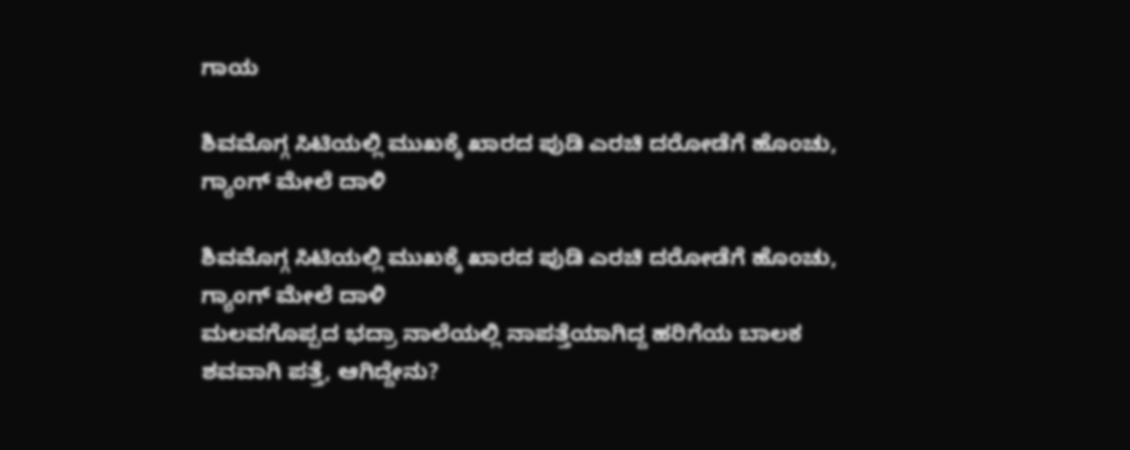ಗಾಯ

ಶಿವಮೊಗ್ಗ ಸಿಟಿಯಲ್ಲಿ ಮುಖಕ್ಕೆ ಖಾರದ ಪುಡಿ ಎರಚಿ ದರೋಡೆಗೆ ಹೊಂಚು, ಗ್ಯಾಂಗ್‌ ಮೇಲೆ ದಾಳಿ

ಶಿವಮೊಗ್ಗ ಸಿಟಿಯಲ್ಲಿ ಮುಖಕ್ಕೆ ಖಾರದ ಪುಡಿ ಎರಚಿ ದರೋಡೆಗೆ ಹೊಂಚು, ಗ್ಯಾಂಗ್‌ ಮೇಲೆ ದಾಳಿ
ಮಲವಗೊಪ್ಪದ ಭದ್ರಾ ನಾಲೆಯಲ್ಲಿ ನಾಪತ್ತೆಯಾಗಿದ್ದ ಹರಿಗೆಯ ಬಾಲಕ ಶವವಾಗಿ ಪತ್ತೆ, ಆಗಿದ್ದೇನು?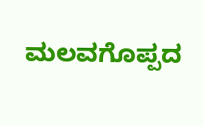ಮಲವಗೊಪ್ಪದ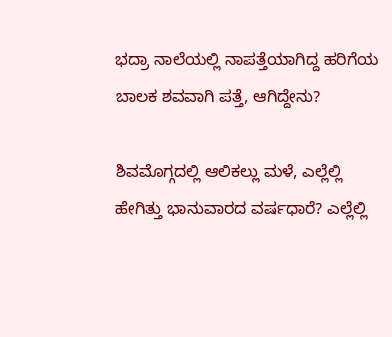ಭದ್ರಾ ನಾಲೆಯಲ್ಲಿ ನಾಪತ್ತೆಯಾಗಿದ್ದ ಹರಿಗೆಯ ಬಾಲಕ ಶವವಾಗಿ ಪತ್ತೆ, ಆಗಿದ್ದೇನು?

ಶಿವಮೊಗ್ಗದಲ್ಲಿ ಆಲಿಕಲ್ಲು ಮಳೆ, ಎಲ್ಲೆಲ್ಲಿ ಹೇಗಿತ್ತು ಭಾನುವಾರದ ವರ್ಷಧಾರೆ? ಎಲ್ಲೆಲ್ಲಿ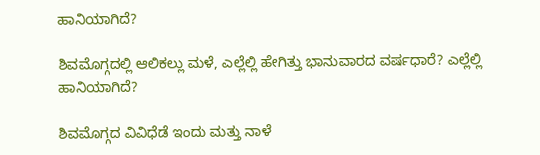ಹಾನಿಯಾಗಿದೆ?

ಶಿವಮೊಗ್ಗದಲ್ಲಿ ಆಲಿಕಲ್ಲು ಮಳೆ, ಎಲ್ಲೆಲ್ಲಿ ಹೇಗಿತ್ತು ಭಾನುವಾರದ ವರ್ಷಧಾರೆ? ಎಲ್ಲೆಲ್ಲಿ ಹಾನಿಯಾಗಿದೆ?

ಶಿವಮೊಗ್ಗದ ವಿವಿಧೆಡೆ ಇಂದು ಮತ್ತು ನಾಳೆ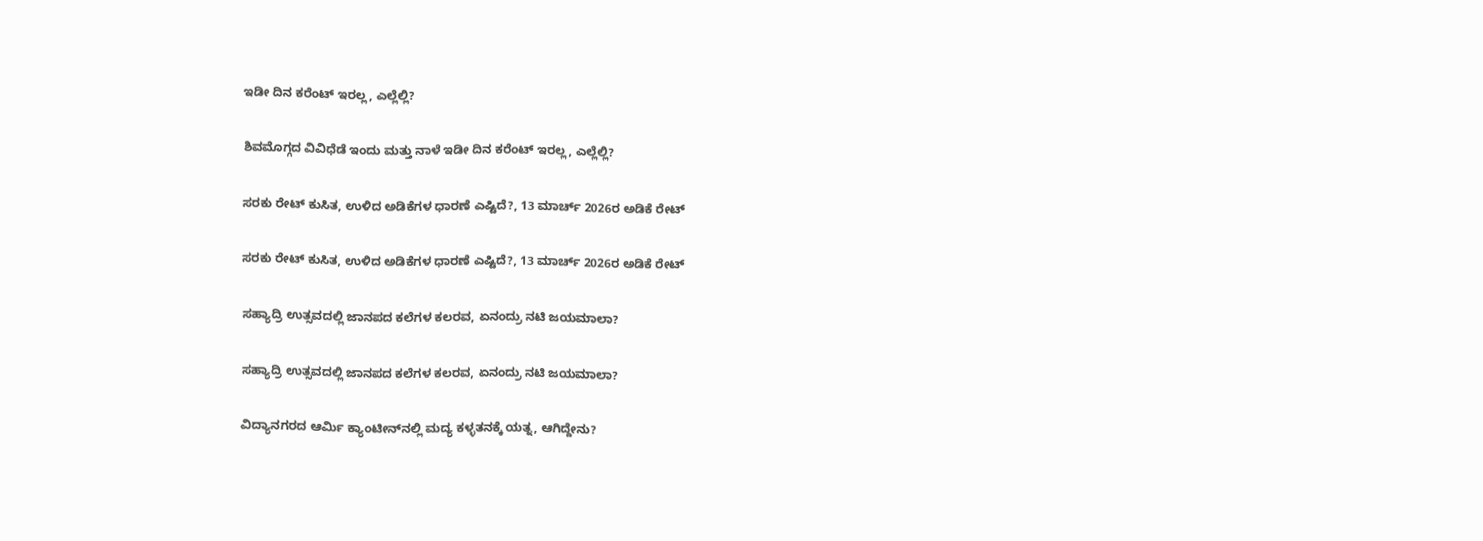ಇಡೀ ದಿನ ಕರೆಂಟ್‌ ಇರಲ್ಲ, ಎಲ್ಲೆಲ್ಲಿ?

ಶಿವಮೊಗ್ಗದ ವಿವಿಧೆಡೆ ಇಂದು ಮತ್ತು ನಾಳೆ ಇಡೀ ದಿನ ಕರೆಂಟ್‌ ಇರಲ್ಲ, ಎಲ್ಲೆಲ್ಲಿ?

ಸರಕು ರೇಟ್‌ ಕುಸಿತ, ಉಳಿದ ಅಡಿಕೆಗಳ ಧಾರಣೆ ಎಷ್ಟಿದೆ?, 13 ಮಾರ್ಚ್‌ 2026ರ ಅಡಿಕೆ ರೇಟ್‌

ಸರಕು ರೇಟ್‌ ಕುಸಿತ, ಉಳಿದ ಅಡಿಕೆಗಳ ಧಾರಣೆ ಎಷ್ಟಿದೆ?, 13 ಮಾರ್ಚ್‌ 2026ರ ಅಡಿಕೆ ರೇಟ್‌

ಸಹ್ಯಾದ್ರಿ ಉತ್ಸವದಲ್ಲಿ ಜಾನಪದ ಕಲೆಗಳ ಕಲರವ, ಏನಂದ್ರು ನಟಿ ಜಯಮಾಲಾ?

ಸಹ್ಯಾದ್ರಿ ಉತ್ಸವದಲ್ಲಿ ಜಾನಪದ ಕಲೆಗಳ ಕಲರವ, ಏನಂದ್ರು ನಟಿ ಜಯಮಾಲಾ?

ವಿದ್ಯಾನಗರದ ಆರ್ಮಿ ಕ್ಯಾಂಟೀನ್‌ನಲ್ಲಿ ಮದ್ಯ ಕಳ್ಳತನಕ್ಕೆ ಯತ್ನ, ಆಗಿದ್ದೇನು?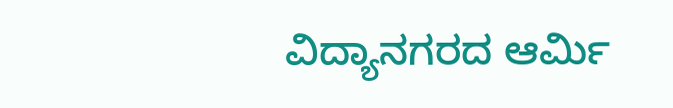ವಿದ್ಯಾನಗರದ ಆರ್ಮಿ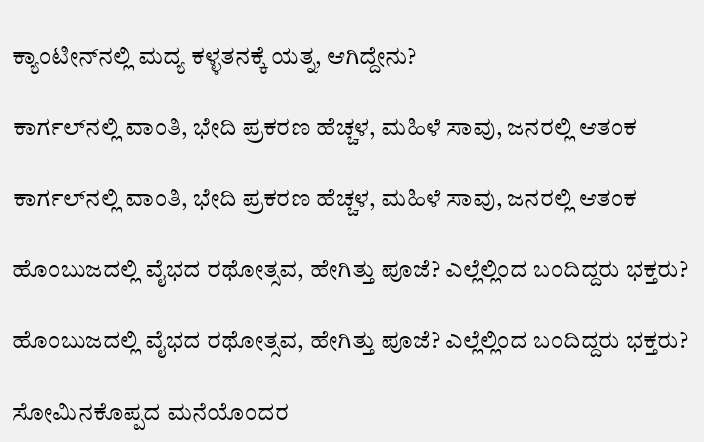ಕ್ಯಾಂಟೀನ್‌ನಲ್ಲಿ ಮದ್ಯ ಕಳ್ಳತನಕ್ಕೆ ಯತ್ನ, ಆಗಿದ್ದೇನು?

ಕಾರ್ಗಲ್‌ನಲ್ಲಿ ವಾಂತಿ, ಭೇದಿ ಪ್ರಕರಣ ಹೆಚ್ಚಳ, ಮಹಿಳೆ ಸಾವು, ಜನರಲ್ಲಿ ಆತಂಕ

ಕಾರ್ಗಲ್‌ನಲ್ಲಿ ವಾಂತಿ, ಭೇದಿ ಪ್ರಕರಣ ಹೆಚ್ಚಳ, ಮಹಿಳೆ ಸಾವು, ಜನರಲ್ಲಿ ಆತಂಕ

ಹೊಂಬುಜದಲ್ಲಿ ವೈಭದ ರಥೋತ್ಸವ, ಹೇಗಿತ್ತು ಪೂಜೆ? ಎಲ್ಲೆಲ್ಲಿಂದ ಬಂದಿದ್ದರು ಭಕ್ತರು?

ಹೊಂಬುಜದಲ್ಲಿ ವೈಭದ ರಥೋತ್ಸವ, ಹೇಗಿತ್ತು ಪೂಜೆ? ಎಲ್ಲೆಲ್ಲಿಂದ ಬಂದಿದ್ದರು ಭಕ್ತರು?

ಸೋಮಿನಕೊಪ್ಪದ ಮನೆಯೊಂದರ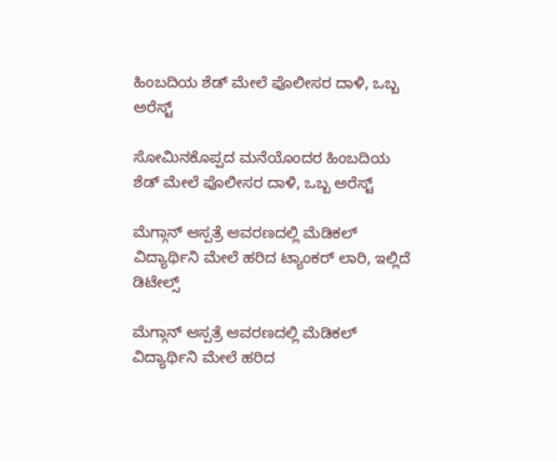ಹಿಂಬದಿಯ ಶೆಡ್‌ ಮೇಲೆ ಪೊಲೀಸರ ದಾಳಿ, ಒಬ್ಬ ಅರೆಸ್ಟ್‌

ಸೋಮಿನಕೊಪ್ಪದ ಮನೆಯೊಂದರ ಹಿಂಬದಿಯ ಶೆಡ್‌ ಮೇಲೆ ಪೊಲೀಸರ ದಾಳಿ, ಒಬ್ಬ ಅರೆಸ್ಟ್‌

ಮೆಗ್ಗಾನ್‌ ಆಸ್ಪತ್ರೆ ಆವರಣದಲ್ಲಿ ಮೆಡಿಕಲ್‌ ವಿದ್ಯಾರ್ಥಿನಿ ಮೇಲೆ ಹರಿದ ಟ್ಯಾಂಕರ್‌ ಲಾರಿ, ಇಲ್ಲಿದೆ ಡಿಟೇಲ್ಸ್‌

ಮೆಗ್ಗಾನ್‌ ಆಸ್ಪತ್ರೆ ಆವರಣದಲ್ಲಿ ಮೆಡಿಕಲ್‌ ವಿದ್ಯಾರ್ಥಿನಿ ಮೇಲೆ ಹರಿದ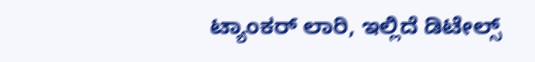ಟ್ಯಾಂಕರ್‌ ಲಾರಿ, ಇಲ್ಲಿದೆ ಡಿಟೇಲ್ಸ್‌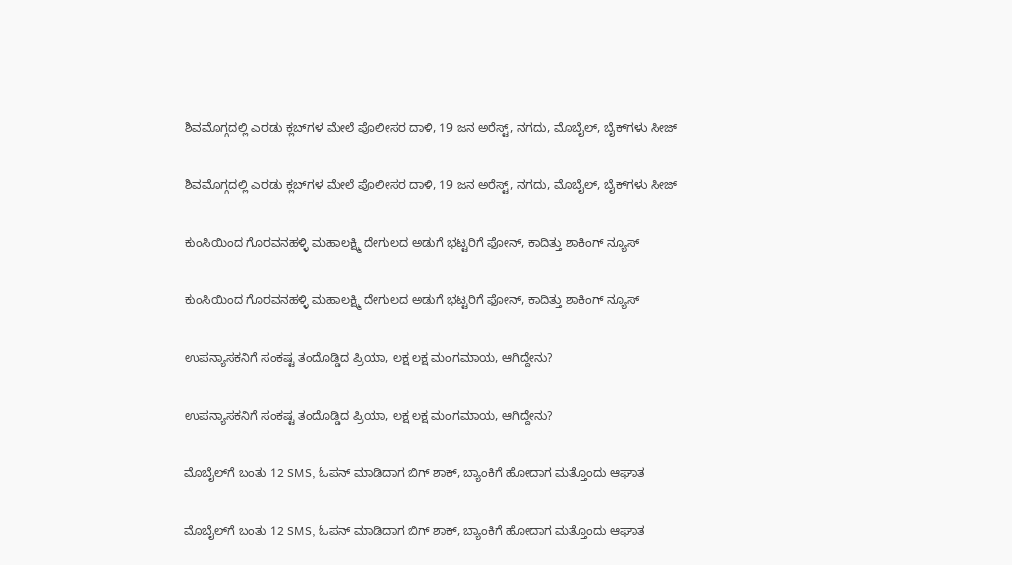ಶಿವಮೊಗ್ಗದಲ್ಲಿ ಎರಡು ಕ್ಲಬ್‌ಗಳ ಮೇಲೆ ಪೊಲೀಸರ ದಾಳಿ, 19 ಜನ ಅರೆಸ್ಟ್‌, ನಗದು, ಮೊಬೈಲ್‌, ಬೈಕ್‌ಗಳು ಸೀಜ್

ಶಿವಮೊಗ್ಗದಲ್ಲಿ ಎರಡು ಕ್ಲಬ್‌ಗಳ ಮೇಲೆ ಪೊಲೀಸರ ದಾಳಿ, 19 ಜನ ಅರೆಸ್ಟ್‌, ನಗದು, ಮೊಬೈಲ್‌, ಬೈಕ್‌ಗಳು ಸೀಜ್

ಕುಂಸಿಯಿಂದ ಗೊರವನಹಳ್ಳಿ ಮಹಾಲಕ್ಷ್ಮಿ ದೇಗುಲದ ಅಡುಗೆ ಭಟ್ಟರಿಗೆ ಫೋನ್‌, ಕಾದಿತ್ತು ಶಾಕಿಂಗ್‌ ನ್ಯೂಸ್‌

ಕುಂಸಿಯಿಂದ ಗೊರವನಹಳ್ಳಿ ಮಹಾಲಕ್ಷ್ಮಿ ದೇಗುಲದ ಅಡುಗೆ ಭಟ್ಟರಿಗೆ ಫೋನ್‌, ಕಾದಿತ್ತು ಶಾಕಿಂಗ್‌ ನ್ಯೂಸ್‌

ಉಪನ್ಯಾಸಕನಿಗೆ ಸಂಕಷ್ಟ ತಂದೊಡ್ಡಿದ ಪ್ರಿಯಾ, ಲಕ್ಷ ಲಕ್ಷ ಮಂಗಮಾಯ, ಆಗಿದ್ದೇನು?

ಉಪನ್ಯಾಸಕನಿಗೆ ಸಂಕಷ್ಟ ತಂದೊಡ್ಡಿದ ಪ್ರಿಯಾ, ಲಕ್ಷ ಲಕ್ಷ ಮಂಗಮಾಯ, ಆಗಿದ್ದೇನು?

ಮೊಬೈಲ್‌ಗೆ ಬಂತು 12 SMS, ಓಪನ್‌ ಮಾಡಿದಾಗ ಬಿಗ್ ಶಾಕ್‌, ಬ್ಯಾಂಕಿಗೆ ಹೋದಾಗ ಮತ್ತೊಂದು ಆಘಾತ

ಮೊಬೈಲ್‌ಗೆ ಬಂತು 12 SMS, ಓಪನ್‌ ಮಾಡಿದಾಗ ಬಿಗ್ ಶಾಕ್‌, ಬ್ಯಾಂಕಿಗೆ ಹೋದಾಗ ಮತ್ತೊಂದು ಆಘಾತ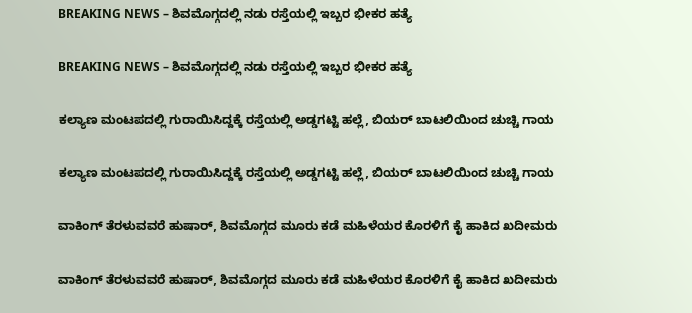BREAKING NEWS – ಶಿವಮೊಗ್ಗದಲ್ಲಿ ನಡು ರಸ್ತೆಯಲ್ಲಿ ಇಬ್ಬರ ಭೀಕರ ಹತ್ಯೆ

BREAKING NEWS – ಶಿವಮೊಗ್ಗದಲ್ಲಿ ನಡು ರಸ್ತೆಯಲ್ಲಿ ಇಬ್ಬರ ಭೀಕರ ಹತ್ಯೆ

ಕಲ್ಯಾಣ ಮಂಟಪದಲ್ಲಿ ಗುರಾಯಿಸಿದ್ದಕ್ಕೆ ರಸ್ತೆಯಲ್ಲಿ ಅಡ್ಡಗಟ್ಟಿ ಹಲ್ಲೆ, ಬಿಯರ್‌ ಬಾಟಲಿಯಿಂದ ಚುಚ್ಚಿ ಗಾಯ

ಕಲ್ಯಾಣ ಮಂಟಪದಲ್ಲಿ ಗುರಾಯಿಸಿದ್ದಕ್ಕೆ ರಸ್ತೆಯಲ್ಲಿ ಅಡ್ಡಗಟ್ಟಿ ಹಲ್ಲೆ, ಬಿಯರ್‌ ಬಾಟಲಿಯಿಂದ ಚುಚ್ಚಿ ಗಾಯ

ವಾಕಿಂಗ್‌ ತೆರಳುವವರೆ ಹುಷಾರ್‌, ಶಿವಮೊಗ್ಗದ ಮೂರು ಕಡೆ ಮಹಿಳೆಯರ ಕೊರಳಿಗೆ ಕೈ ಹಾಕಿದ ಖದೀಮರು

ವಾಕಿಂಗ್‌ ತೆರಳುವವರೆ ಹುಷಾರ್‌, ಶಿವಮೊಗ್ಗದ ಮೂರು ಕಡೆ ಮಹಿಳೆಯರ ಕೊರಳಿಗೆ ಕೈ ಹಾಕಿದ ಖದೀಮರು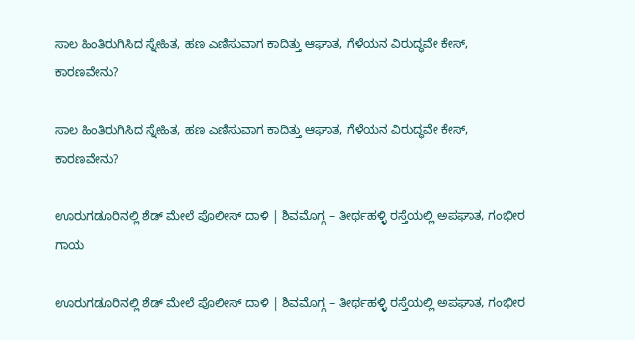ಸಾಲ ಹಿಂತಿರುಗಿಸಿದ ಸ್ನೇಹಿತ, ಹಣ ಎಣಿಸುವಾಗ ಕಾದಿತ್ತು ಆಘಾತ, ಗೆಳೆಯನ ವಿರುದ್ಧವೇ ಕೇಸ್‌, ಕಾರಣವೇನು?

ಸಾಲ ಹಿಂತಿರುಗಿಸಿದ ಸ್ನೇಹಿತ, ಹಣ ಎಣಿಸುವಾಗ ಕಾದಿತ್ತು ಆಘಾತ, ಗೆಳೆಯನ ವಿರುದ್ಧವೇ ಕೇಸ್‌, ಕಾರಣವೇನು?

ಊರುಗಡೂರಿನಲ್ಲಿ ಶೆಡ್‌ ಮೇಲೆ ಪೊಲೀಸ್‌ ದಾಳಿ | ಶಿವಮೊಗ್ಗ – ತೀರ್ಥಹಳ್ಳಿ ರಸ್ತೆಯಲ್ಲಿ ಅಪಘಾತ, ಗಂಭೀರ ಗಾಯ

ಊರುಗಡೂರಿನಲ್ಲಿ ಶೆಡ್‌ ಮೇಲೆ ಪೊಲೀಸ್‌ ದಾಳಿ | ಶಿವಮೊಗ್ಗ – ತೀರ್ಥಹಳ್ಳಿ ರಸ್ತೆಯಲ್ಲಿ ಅಪಘಾತ, ಗಂಭೀರ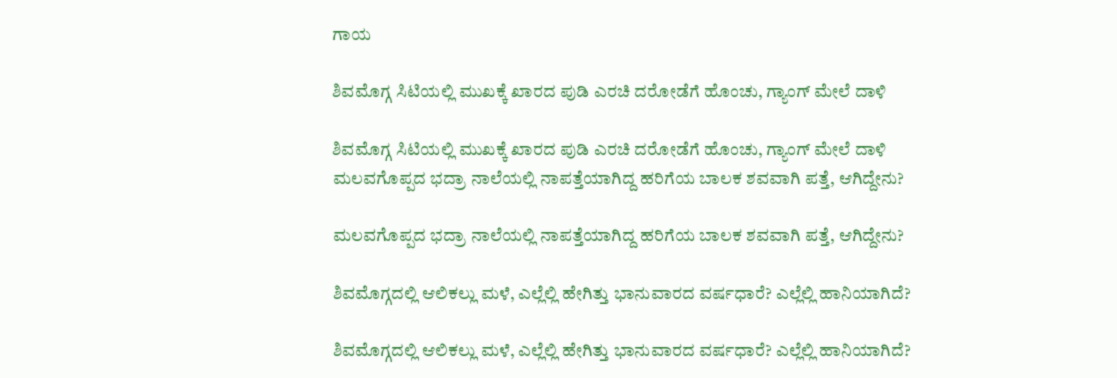ಗಾಯ

ಶಿವಮೊಗ್ಗ ಸಿಟಿಯಲ್ಲಿ ಮುಖಕ್ಕೆ ಖಾರದ ಪುಡಿ ಎರಚಿ ದರೋಡೆಗೆ ಹೊಂಚು, ಗ್ಯಾಂಗ್‌ ಮೇಲೆ ದಾಳಿ

ಶಿವಮೊಗ್ಗ ಸಿಟಿಯಲ್ಲಿ ಮುಖಕ್ಕೆ ಖಾರದ ಪುಡಿ ಎರಚಿ ದರೋಡೆಗೆ ಹೊಂಚು, ಗ್ಯಾಂಗ್‌ ಮೇಲೆ ದಾಳಿ
ಮಲವಗೊಪ್ಪದ ಭದ್ರಾ ನಾಲೆಯಲ್ಲಿ ನಾಪತ್ತೆಯಾಗಿದ್ದ ಹರಿಗೆಯ ಬಾಲಕ ಶವವಾಗಿ ಪತ್ತೆ, ಆಗಿದ್ದೇನು?

ಮಲವಗೊಪ್ಪದ ಭದ್ರಾ ನಾಲೆಯಲ್ಲಿ ನಾಪತ್ತೆಯಾಗಿದ್ದ ಹರಿಗೆಯ ಬಾಲಕ ಶವವಾಗಿ ಪತ್ತೆ, ಆಗಿದ್ದೇನು?

ಶಿವಮೊಗ್ಗದಲ್ಲಿ ಆಲಿಕಲ್ಲು ಮಳೆ, ಎಲ್ಲೆಲ್ಲಿ ಹೇಗಿತ್ತು ಭಾನುವಾರದ ವರ್ಷಧಾರೆ? ಎಲ್ಲೆಲ್ಲಿ ಹಾನಿಯಾಗಿದೆ?

ಶಿವಮೊಗ್ಗದಲ್ಲಿ ಆಲಿಕಲ್ಲು ಮಳೆ, ಎಲ್ಲೆಲ್ಲಿ ಹೇಗಿತ್ತು ಭಾನುವಾರದ ವರ್ಷಧಾರೆ? ಎಲ್ಲೆಲ್ಲಿ ಹಾನಿಯಾಗಿದೆ?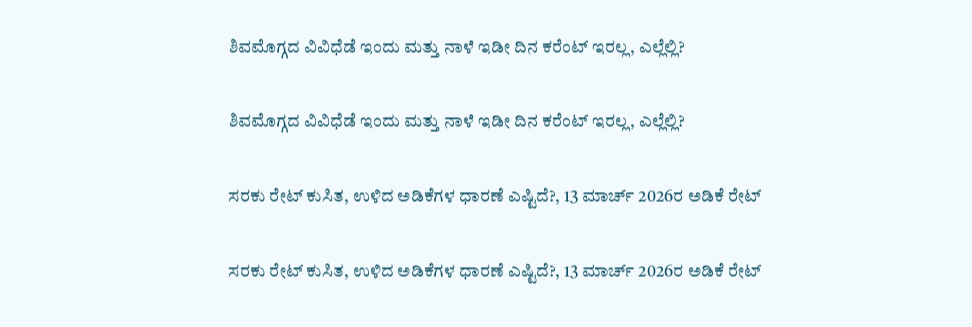ಶಿವಮೊಗ್ಗದ ವಿವಿಧೆಡೆ ಇಂದು ಮತ್ತು ನಾಳೆ ಇಡೀ ದಿನ ಕರೆಂಟ್‌ ಇರಲ್ಲ, ಎಲ್ಲೆಲ್ಲಿ?

ಶಿವಮೊಗ್ಗದ ವಿವಿಧೆಡೆ ಇಂದು ಮತ್ತು ನಾಳೆ ಇಡೀ ದಿನ ಕರೆಂಟ್‌ ಇರಲ್ಲ, ಎಲ್ಲೆಲ್ಲಿ?

ಸರಕು ರೇಟ್‌ ಕುಸಿತ, ಉಳಿದ ಅಡಿಕೆಗಳ ಧಾರಣೆ ಎಷ್ಟಿದೆ?, 13 ಮಾರ್ಚ್‌ 2026ರ ಅಡಿಕೆ ರೇಟ್‌

ಸರಕು ರೇಟ್‌ ಕುಸಿತ, ಉಳಿದ ಅಡಿಕೆಗಳ ಧಾರಣೆ ಎಷ್ಟಿದೆ?, 13 ಮಾರ್ಚ್‌ 2026ರ ಅಡಿಕೆ ರೇಟ್‌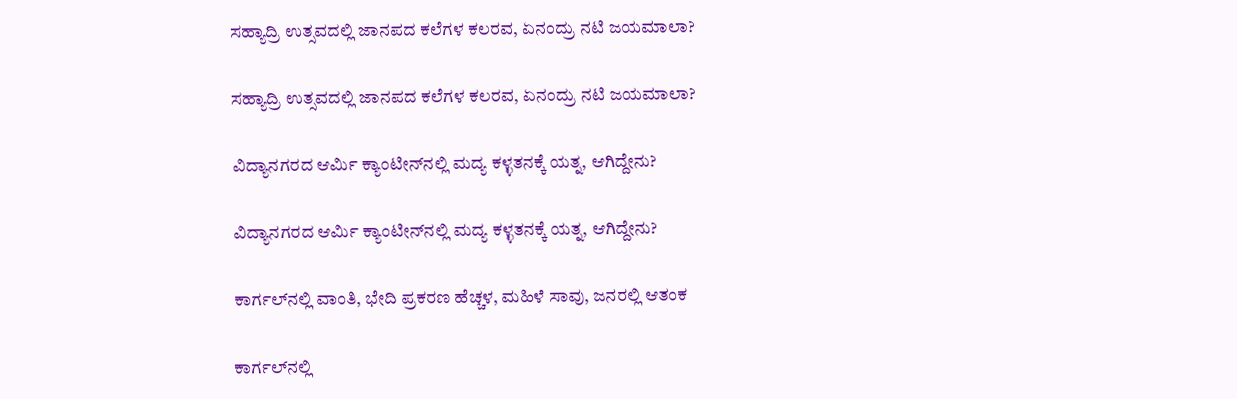ಸಹ್ಯಾದ್ರಿ ಉತ್ಸವದಲ್ಲಿ ಜಾನಪದ ಕಲೆಗಳ ಕಲರವ, ಏನಂದ್ರು ನಟಿ ಜಯಮಾಲಾ?

ಸಹ್ಯಾದ್ರಿ ಉತ್ಸವದಲ್ಲಿ ಜಾನಪದ ಕಲೆಗಳ ಕಲರವ, ಏನಂದ್ರು ನಟಿ ಜಯಮಾಲಾ?

ವಿದ್ಯಾನಗರದ ಆರ್ಮಿ ಕ್ಯಾಂಟೀನ್‌ನಲ್ಲಿ ಮದ್ಯ ಕಳ್ಳತನಕ್ಕೆ ಯತ್ನ, ಆಗಿದ್ದೇನು?

ವಿದ್ಯಾನಗರದ ಆರ್ಮಿ ಕ್ಯಾಂಟೀನ್‌ನಲ್ಲಿ ಮದ್ಯ ಕಳ್ಳತನಕ್ಕೆ ಯತ್ನ, ಆಗಿದ್ದೇನು?

ಕಾರ್ಗಲ್‌ನಲ್ಲಿ ವಾಂತಿ, ಭೇದಿ ಪ್ರಕರಣ ಹೆಚ್ಚಳ, ಮಹಿಳೆ ಸಾವು, ಜನರಲ್ಲಿ ಆತಂಕ

ಕಾರ್ಗಲ್‌ನಲ್ಲಿ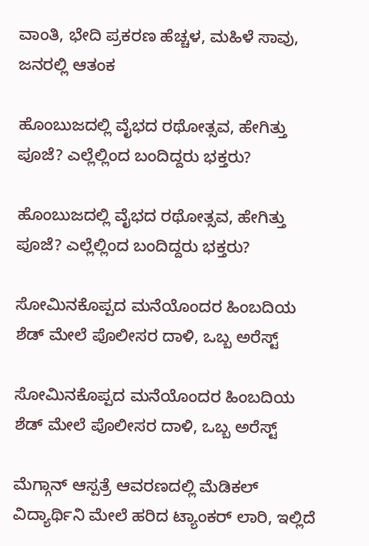ವಾಂತಿ, ಭೇದಿ ಪ್ರಕರಣ ಹೆಚ್ಚಳ, ಮಹಿಳೆ ಸಾವು, ಜನರಲ್ಲಿ ಆತಂಕ

ಹೊಂಬುಜದಲ್ಲಿ ವೈಭದ ರಥೋತ್ಸವ, ಹೇಗಿತ್ತು ಪೂಜೆ? ಎಲ್ಲೆಲ್ಲಿಂದ ಬಂದಿದ್ದರು ಭಕ್ತರು?

ಹೊಂಬುಜದಲ್ಲಿ ವೈಭದ ರಥೋತ್ಸವ, ಹೇಗಿತ್ತು ಪೂಜೆ? ಎಲ್ಲೆಲ್ಲಿಂದ ಬಂದಿದ್ದರು ಭಕ್ತರು?

ಸೋಮಿನಕೊಪ್ಪದ ಮನೆಯೊಂದರ ಹಿಂಬದಿಯ ಶೆಡ್‌ ಮೇಲೆ ಪೊಲೀಸರ ದಾಳಿ, ಒಬ್ಬ ಅರೆಸ್ಟ್‌

ಸೋಮಿನಕೊಪ್ಪದ ಮನೆಯೊಂದರ ಹಿಂಬದಿಯ ಶೆಡ್‌ ಮೇಲೆ ಪೊಲೀಸರ ದಾಳಿ, ಒಬ್ಬ ಅರೆಸ್ಟ್‌

ಮೆಗ್ಗಾನ್‌ ಆಸ್ಪತ್ರೆ ಆವರಣದಲ್ಲಿ ಮೆಡಿಕಲ್‌ ವಿದ್ಯಾರ್ಥಿನಿ ಮೇಲೆ ಹರಿದ ಟ್ಯಾಂಕರ್‌ ಲಾರಿ, ಇಲ್ಲಿದೆ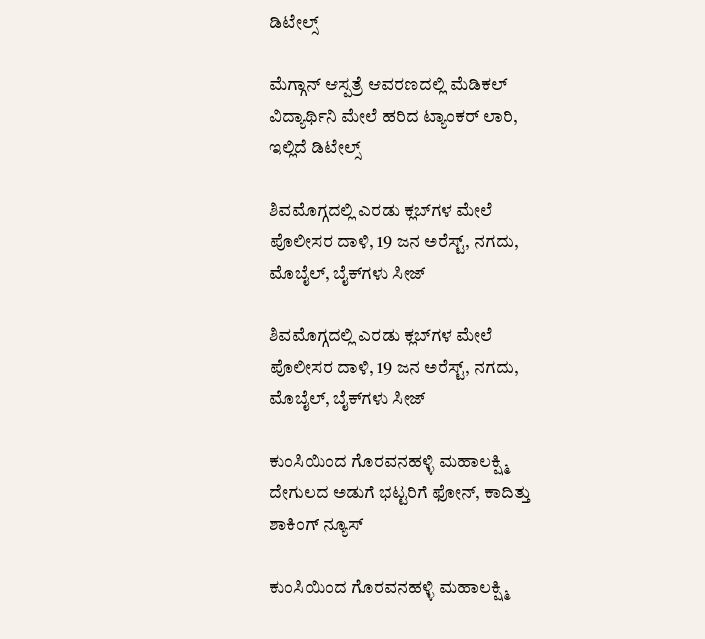ಡಿಟೇಲ್ಸ್‌

ಮೆಗ್ಗಾನ್‌ ಆಸ್ಪತ್ರೆ ಆವರಣದಲ್ಲಿ ಮೆಡಿಕಲ್‌ ವಿದ್ಯಾರ್ಥಿನಿ ಮೇಲೆ ಹರಿದ ಟ್ಯಾಂಕರ್‌ ಲಾರಿ, ಇಲ್ಲಿದೆ ಡಿಟೇಲ್ಸ್‌

ಶಿವಮೊಗ್ಗದಲ್ಲಿ ಎರಡು ಕ್ಲಬ್‌ಗಳ ಮೇಲೆ ಪೊಲೀಸರ ದಾಳಿ, 19 ಜನ ಅರೆಸ್ಟ್‌, ನಗದು, ಮೊಬೈಲ್‌, ಬೈಕ್‌ಗಳು ಸೀಜ್

ಶಿವಮೊಗ್ಗದಲ್ಲಿ ಎರಡು ಕ್ಲಬ್‌ಗಳ ಮೇಲೆ ಪೊಲೀಸರ ದಾಳಿ, 19 ಜನ ಅರೆಸ್ಟ್‌, ನಗದು, ಮೊಬೈಲ್‌, ಬೈಕ್‌ಗಳು ಸೀಜ್

ಕುಂಸಿಯಿಂದ ಗೊರವನಹಳ್ಳಿ ಮಹಾಲಕ್ಷ್ಮಿ ದೇಗುಲದ ಅಡುಗೆ ಭಟ್ಟರಿಗೆ ಫೋನ್‌, ಕಾದಿತ್ತು ಶಾಕಿಂಗ್‌ ನ್ಯೂಸ್‌

ಕುಂಸಿಯಿಂದ ಗೊರವನಹಳ್ಳಿ ಮಹಾಲಕ್ಷ್ಮಿ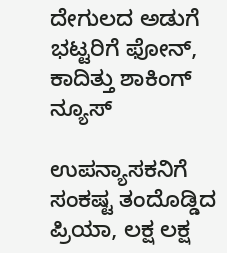ದೇಗುಲದ ಅಡುಗೆ ಭಟ್ಟರಿಗೆ ಫೋನ್‌, ಕಾದಿತ್ತು ಶಾಕಿಂಗ್‌ ನ್ಯೂಸ್‌

ಉಪನ್ಯಾಸಕನಿಗೆ ಸಂಕಷ್ಟ ತಂದೊಡ್ಡಿದ ಪ್ರಿಯಾ, ಲಕ್ಷ ಲಕ್ಷ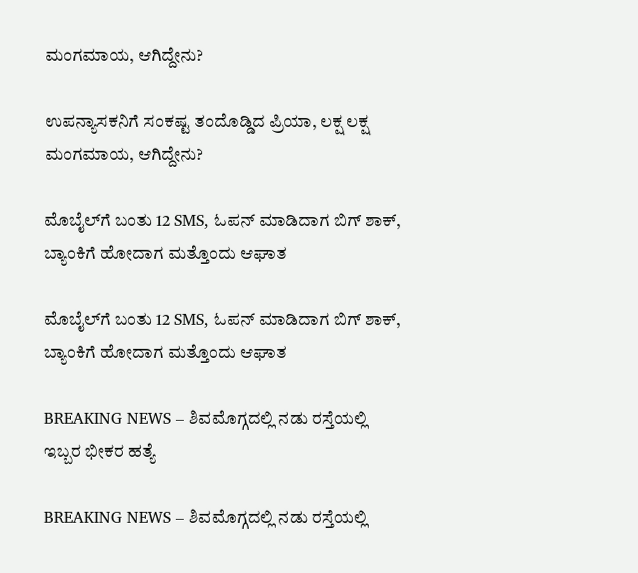ಮಂಗಮಾಯ, ಆಗಿದ್ದೇನು?

ಉಪನ್ಯಾಸಕನಿಗೆ ಸಂಕಷ್ಟ ತಂದೊಡ್ಡಿದ ಪ್ರಿಯಾ, ಲಕ್ಷ ಲಕ್ಷ ಮಂಗಮಾಯ, ಆಗಿದ್ದೇನು?

ಮೊಬೈಲ್‌ಗೆ ಬಂತು 12 SMS, ಓಪನ್‌ ಮಾಡಿದಾಗ ಬಿಗ್ ಶಾಕ್‌, ಬ್ಯಾಂಕಿಗೆ ಹೋದಾಗ ಮತ್ತೊಂದು ಆಘಾತ

ಮೊಬೈಲ್‌ಗೆ ಬಂತು 12 SMS, ಓಪನ್‌ ಮಾಡಿದಾಗ ಬಿಗ್ ಶಾಕ್‌, ಬ್ಯಾಂಕಿಗೆ ಹೋದಾಗ ಮತ್ತೊಂದು ಆಘಾತ

BREAKING NEWS – ಶಿವಮೊಗ್ಗದಲ್ಲಿ ನಡು ರಸ್ತೆಯಲ್ಲಿ ಇಬ್ಬರ ಭೀಕರ ಹತ್ಯೆ

BREAKING NEWS – ಶಿವಮೊಗ್ಗದಲ್ಲಿ ನಡು ರಸ್ತೆಯಲ್ಲಿ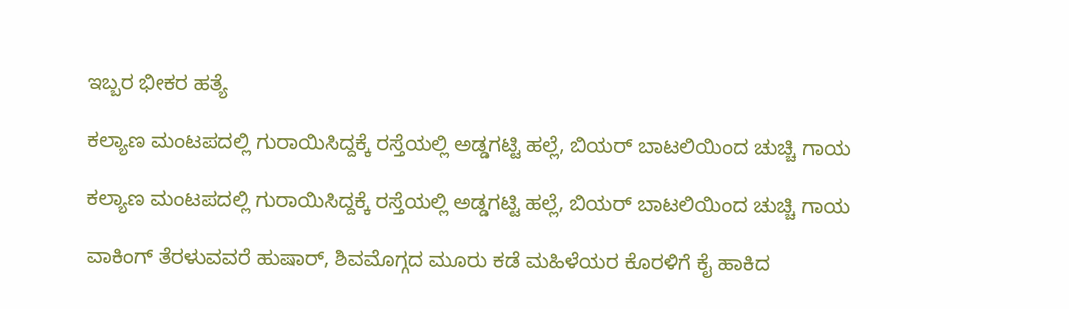ಇಬ್ಬರ ಭೀಕರ ಹತ್ಯೆ

ಕಲ್ಯಾಣ ಮಂಟಪದಲ್ಲಿ ಗುರಾಯಿಸಿದ್ದಕ್ಕೆ ರಸ್ತೆಯಲ್ಲಿ ಅಡ್ಡಗಟ್ಟಿ ಹಲ್ಲೆ, ಬಿಯರ್‌ ಬಾಟಲಿಯಿಂದ ಚುಚ್ಚಿ ಗಾಯ

ಕಲ್ಯಾಣ ಮಂಟಪದಲ್ಲಿ ಗುರಾಯಿಸಿದ್ದಕ್ಕೆ ರಸ್ತೆಯಲ್ಲಿ ಅಡ್ಡಗಟ್ಟಿ ಹಲ್ಲೆ, ಬಿಯರ್‌ ಬಾಟಲಿಯಿಂದ ಚುಚ್ಚಿ ಗಾಯ

ವಾಕಿಂಗ್‌ ತೆರಳುವವರೆ ಹುಷಾರ್‌, ಶಿವಮೊಗ್ಗದ ಮೂರು ಕಡೆ ಮಹಿಳೆಯರ ಕೊರಳಿಗೆ ಕೈ ಹಾಕಿದ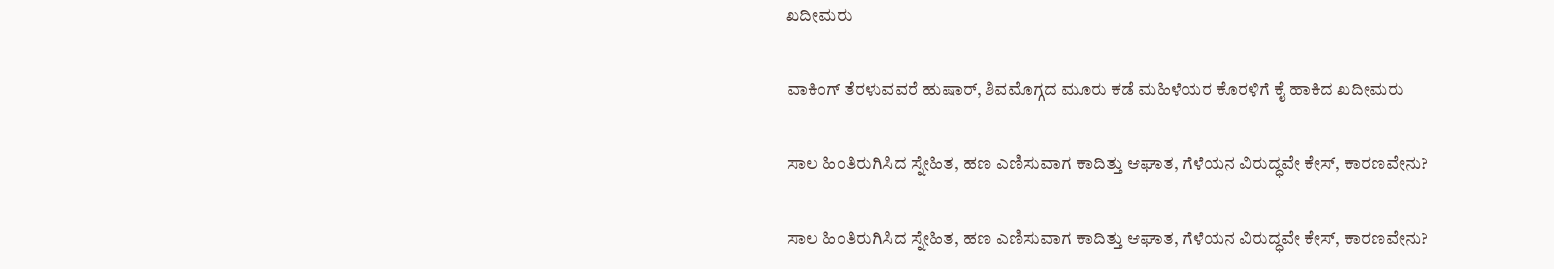ಖದೀಮರು

ವಾಕಿಂಗ್‌ ತೆರಳುವವರೆ ಹುಷಾರ್‌, ಶಿವಮೊಗ್ಗದ ಮೂರು ಕಡೆ ಮಹಿಳೆಯರ ಕೊರಳಿಗೆ ಕೈ ಹಾಕಿದ ಖದೀಮರು

ಸಾಲ ಹಿಂತಿರುಗಿಸಿದ ಸ್ನೇಹಿತ, ಹಣ ಎಣಿಸುವಾಗ ಕಾದಿತ್ತು ಆಘಾತ, ಗೆಳೆಯನ ವಿರುದ್ಧವೇ ಕೇಸ್‌, ಕಾರಣವೇನು?

ಸಾಲ ಹಿಂತಿರುಗಿಸಿದ ಸ್ನೇಹಿತ, ಹಣ ಎಣಿಸುವಾಗ ಕಾದಿತ್ತು ಆಘಾತ, ಗೆಳೆಯನ ವಿರುದ್ಧವೇ ಕೇಸ್‌, ಕಾರಣವೇನು?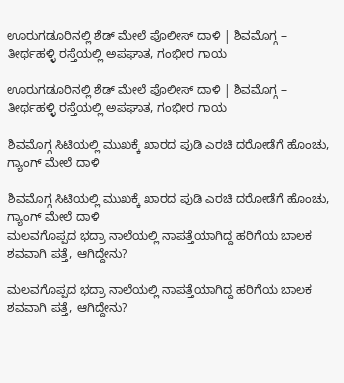ಊರುಗಡೂರಿನಲ್ಲಿ ಶೆಡ್‌ ಮೇಲೆ ಪೊಲೀಸ್‌ ದಾಳಿ | ಶಿವಮೊಗ್ಗ – ತೀರ್ಥಹಳ್ಳಿ ರಸ್ತೆಯಲ್ಲಿ ಅಪಘಾತ, ಗಂಭೀರ ಗಾಯ

ಊರುಗಡೂರಿನಲ್ಲಿ ಶೆಡ್‌ ಮೇಲೆ ಪೊಲೀಸ್‌ ದಾಳಿ | ಶಿವಮೊಗ್ಗ – ತೀರ್ಥಹಳ್ಳಿ ರಸ್ತೆಯಲ್ಲಿ ಅಪಘಾತ, ಗಂಭೀರ ಗಾಯ

ಶಿವಮೊಗ್ಗ ಸಿಟಿಯಲ್ಲಿ ಮುಖಕ್ಕೆ ಖಾರದ ಪುಡಿ ಎರಚಿ ದರೋಡೆಗೆ ಹೊಂಚು, ಗ್ಯಾಂಗ್‌ ಮೇಲೆ ದಾಳಿ

ಶಿವಮೊಗ್ಗ ಸಿಟಿಯಲ್ಲಿ ಮುಖಕ್ಕೆ ಖಾರದ ಪುಡಿ ಎರಚಿ ದರೋಡೆಗೆ ಹೊಂಚು, ಗ್ಯಾಂಗ್‌ ಮೇಲೆ ದಾಳಿ
ಮಲವಗೊಪ್ಪದ ಭದ್ರಾ ನಾಲೆಯಲ್ಲಿ ನಾಪತ್ತೆಯಾಗಿದ್ದ ಹರಿಗೆಯ ಬಾಲಕ ಶವವಾಗಿ ಪತ್ತೆ, ಆಗಿದ್ದೇನು?

ಮಲವಗೊಪ್ಪದ ಭದ್ರಾ ನಾಲೆಯಲ್ಲಿ ನಾಪತ್ತೆಯಾಗಿದ್ದ ಹರಿಗೆಯ ಬಾಲಕ ಶವವಾಗಿ ಪತ್ತೆ, ಆಗಿದ್ದೇನು?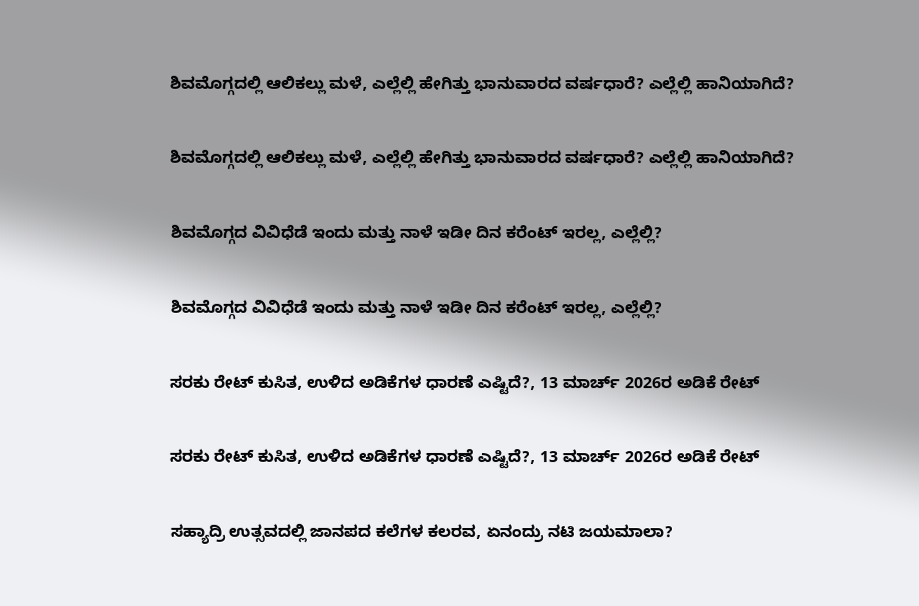ಶಿವಮೊಗ್ಗದಲ್ಲಿ ಆಲಿಕಲ್ಲು ಮಳೆ, ಎಲ್ಲೆಲ್ಲಿ ಹೇಗಿತ್ತು ಭಾನುವಾರದ ವರ್ಷಧಾರೆ? ಎಲ್ಲೆಲ್ಲಿ ಹಾನಿಯಾಗಿದೆ?

ಶಿವಮೊಗ್ಗದಲ್ಲಿ ಆಲಿಕಲ್ಲು ಮಳೆ, ಎಲ್ಲೆಲ್ಲಿ ಹೇಗಿತ್ತು ಭಾನುವಾರದ ವರ್ಷಧಾರೆ? ಎಲ್ಲೆಲ್ಲಿ ಹಾನಿಯಾಗಿದೆ?

ಶಿವಮೊಗ್ಗದ ವಿವಿಧೆಡೆ ಇಂದು ಮತ್ತು ನಾಳೆ ಇಡೀ ದಿನ ಕರೆಂಟ್‌ ಇರಲ್ಲ, ಎಲ್ಲೆಲ್ಲಿ?

ಶಿವಮೊಗ್ಗದ ವಿವಿಧೆಡೆ ಇಂದು ಮತ್ತು ನಾಳೆ ಇಡೀ ದಿನ ಕರೆಂಟ್‌ ಇರಲ್ಲ, ಎಲ್ಲೆಲ್ಲಿ?

ಸರಕು ರೇಟ್‌ ಕುಸಿತ, ಉಳಿದ ಅಡಿಕೆಗಳ ಧಾರಣೆ ಎಷ್ಟಿದೆ?, 13 ಮಾರ್ಚ್‌ 2026ರ ಅಡಿಕೆ ರೇಟ್‌

ಸರಕು ರೇಟ್‌ ಕುಸಿತ, ಉಳಿದ ಅಡಿಕೆಗಳ ಧಾರಣೆ ಎಷ್ಟಿದೆ?, 13 ಮಾರ್ಚ್‌ 2026ರ ಅಡಿಕೆ ರೇಟ್‌

ಸಹ್ಯಾದ್ರಿ ಉತ್ಸವದಲ್ಲಿ ಜಾನಪದ ಕಲೆಗಳ ಕಲರವ, ಏನಂದ್ರು ನಟಿ ಜಯಮಾಲಾ?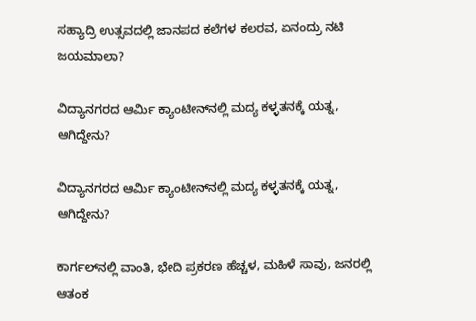ಸಹ್ಯಾದ್ರಿ ಉತ್ಸವದಲ್ಲಿ ಜಾನಪದ ಕಲೆಗಳ ಕಲರವ, ಏನಂದ್ರು ನಟಿ ಜಯಮಾಲಾ?

ವಿದ್ಯಾನಗರದ ಆರ್ಮಿ ಕ್ಯಾಂಟೀನ್‌ನಲ್ಲಿ ಮದ್ಯ ಕಳ್ಳತನಕ್ಕೆ ಯತ್ನ, ಆಗಿದ್ದೇನು?

ವಿದ್ಯಾನಗರದ ಆರ್ಮಿ ಕ್ಯಾಂಟೀನ್‌ನಲ್ಲಿ ಮದ್ಯ ಕಳ್ಳತನಕ್ಕೆ ಯತ್ನ, ಆಗಿದ್ದೇನು?

ಕಾರ್ಗಲ್‌ನಲ್ಲಿ ವಾಂತಿ, ಭೇದಿ ಪ್ರಕರಣ ಹೆಚ್ಚಳ, ಮಹಿಳೆ ಸಾವು, ಜನರಲ್ಲಿ ಆತಂಕ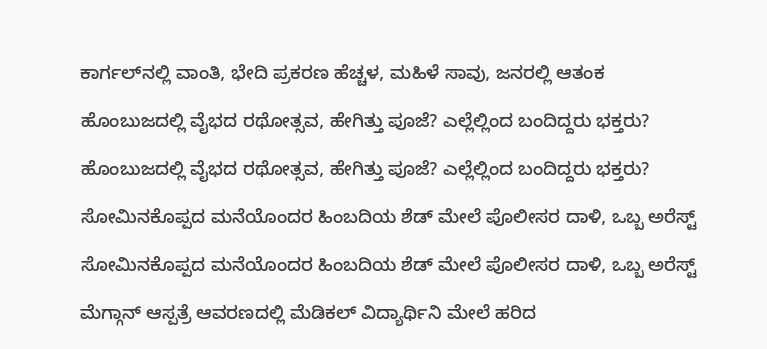ಕಾರ್ಗಲ್‌ನಲ್ಲಿ ವಾಂತಿ, ಭೇದಿ ಪ್ರಕರಣ ಹೆಚ್ಚಳ, ಮಹಿಳೆ ಸಾವು, ಜನರಲ್ಲಿ ಆತಂಕ

ಹೊಂಬುಜದಲ್ಲಿ ವೈಭದ ರಥೋತ್ಸವ, ಹೇಗಿತ್ತು ಪೂಜೆ? ಎಲ್ಲೆಲ್ಲಿಂದ ಬಂದಿದ್ದರು ಭಕ್ತರು?

ಹೊಂಬುಜದಲ್ಲಿ ವೈಭದ ರಥೋತ್ಸವ, ಹೇಗಿತ್ತು ಪೂಜೆ? ಎಲ್ಲೆಲ್ಲಿಂದ ಬಂದಿದ್ದರು ಭಕ್ತರು?

ಸೋಮಿನಕೊಪ್ಪದ ಮನೆಯೊಂದರ ಹಿಂಬದಿಯ ಶೆಡ್‌ ಮೇಲೆ ಪೊಲೀಸರ ದಾಳಿ, ಒಬ್ಬ ಅರೆಸ್ಟ್‌

ಸೋಮಿನಕೊಪ್ಪದ ಮನೆಯೊಂದರ ಹಿಂಬದಿಯ ಶೆಡ್‌ ಮೇಲೆ ಪೊಲೀಸರ ದಾಳಿ, ಒಬ್ಬ ಅರೆಸ್ಟ್‌

ಮೆಗ್ಗಾನ್‌ ಆಸ್ಪತ್ರೆ ಆವರಣದಲ್ಲಿ ಮೆಡಿಕಲ್‌ ವಿದ್ಯಾರ್ಥಿನಿ ಮೇಲೆ ಹರಿದ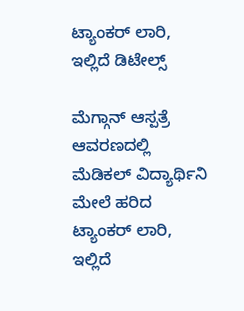ಟ್ಯಾಂಕರ್‌ ಲಾರಿ, ಇಲ್ಲಿದೆ ಡಿಟೇಲ್ಸ್‌

ಮೆಗ್ಗಾನ್‌ ಆಸ್ಪತ್ರೆ ಆವರಣದಲ್ಲಿ ಮೆಡಿಕಲ್‌ ವಿದ್ಯಾರ್ಥಿನಿ ಮೇಲೆ ಹರಿದ ಟ್ಯಾಂಕರ್‌ ಲಾರಿ, ಇಲ್ಲಿದೆ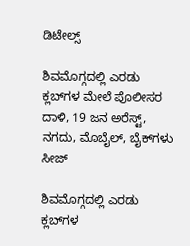ಡಿಟೇಲ್ಸ್‌

ಶಿವಮೊಗ್ಗದಲ್ಲಿ ಎರಡು ಕ್ಲಬ್‌ಗಳ ಮೇಲೆ ಪೊಲೀಸರ ದಾಳಿ, 19 ಜನ ಅರೆಸ್ಟ್‌, ನಗದು, ಮೊಬೈಲ್‌, ಬೈಕ್‌ಗಳು ಸೀಜ್

ಶಿವಮೊಗ್ಗದಲ್ಲಿ ಎರಡು ಕ್ಲಬ್‌ಗಳ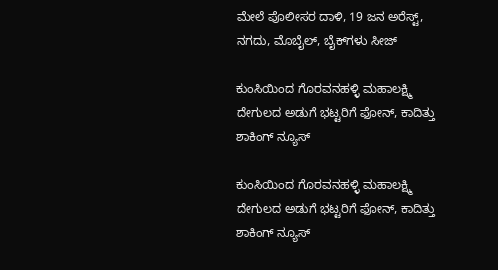ಮೇಲೆ ಪೊಲೀಸರ ದಾಳಿ, 19 ಜನ ಅರೆಸ್ಟ್‌, ನಗದು, ಮೊಬೈಲ್‌, ಬೈಕ್‌ಗಳು ಸೀಜ್

ಕುಂಸಿಯಿಂದ ಗೊರವನಹಳ್ಳಿ ಮಹಾಲಕ್ಷ್ಮಿ ದೇಗುಲದ ಅಡುಗೆ ಭಟ್ಟರಿಗೆ ಫೋನ್‌, ಕಾದಿತ್ತು ಶಾಕಿಂಗ್‌ ನ್ಯೂಸ್‌

ಕುಂಸಿಯಿಂದ ಗೊರವನಹಳ್ಳಿ ಮಹಾಲಕ್ಷ್ಮಿ ದೇಗುಲದ ಅಡುಗೆ ಭಟ್ಟರಿಗೆ ಫೋನ್‌, ಕಾದಿತ್ತು ಶಾಕಿಂಗ್‌ ನ್ಯೂಸ್‌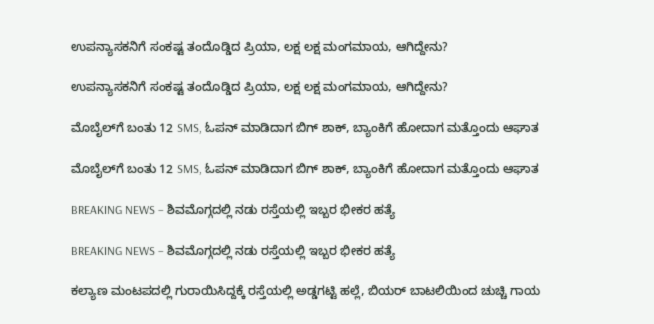ಉಪನ್ಯಾಸಕನಿಗೆ ಸಂಕಷ್ಟ ತಂದೊಡ್ಡಿದ ಪ್ರಿಯಾ, ಲಕ್ಷ ಲಕ್ಷ ಮಂಗಮಾಯ, ಆಗಿದ್ದೇನು?

ಉಪನ್ಯಾಸಕನಿಗೆ ಸಂಕಷ್ಟ ತಂದೊಡ್ಡಿದ ಪ್ರಿಯಾ, ಲಕ್ಷ ಲಕ್ಷ ಮಂಗಮಾಯ, ಆಗಿದ್ದೇನು?

ಮೊಬೈಲ್‌ಗೆ ಬಂತು 12 SMS, ಓಪನ್‌ ಮಾಡಿದಾಗ ಬಿಗ್ ಶಾಕ್‌, ಬ್ಯಾಂಕಿಗೆ ಹೋದಾಗ ಮತ್ತೊಂದು ಆಘಾತ

ಮೊಬೈಲ್‌ಗೆ ಬಂತು 12 SMS, ಓಪನ್‌ ಮಾಡಿದಾಗ ಬಿಗ್ ಶಾಕ್‌, ಬ್ಯಾಂಕಿಗೆ ಹೋದಾಗ ಮತ್ತೊಂದು ಆಘಾತ

BREAKING NEWS – ಶಿವಮೊಗ್ಗದಲ್ಲಿ ನಡು ರಸ್ತೆಯಲ್ಲಿ ಇಬ್ಬರ ಭೀಕರ ಹತ್ಯೆ

BREAKING NEWS – ಶಿವಮೊಗ್ಗದಲ್ಲಿ ನಡು ರಸ್ತೆಯಲ್ಲಿ ಇಬ್ಬರ ಭೀಕರ ಹತ್ಯೆ

ಕಲ್ಯಾಣ ಮಂಟಪದಲ್ಲಿ ಗುರಾಯಿಸಿದ್ದಕ್ಕೆ ರಸ್ತೆಯಲ್ಲಿ ಅಡ್ಡಗಟ್ಟಿ ಹಲ್ಲೆ, ಬಿಯರ್‌ ಬಾಟಲಿಯಿಂದ ಚುಚ್ಚಿ ಗಾಯ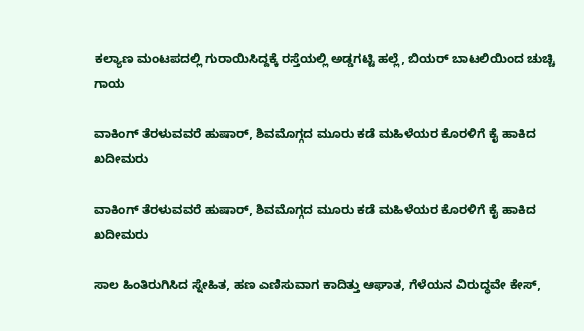ಕಲ್ಯಾಣ ಮಂಟಪದಲ್ಲಿ ಗುರಾಯಿಸಿದ್ದಕ್ಕೆ ರಸ್ತೆಯಲ್ಲಿ ಅಡ್ಡಗಟ್ಟಿ ಹಲ್ಲೆ, ಬಿಯರ್‌ ಬಾಟಲಿಯಿಂದ ಚುಚ್ಚಿ ಗಾಯ

ವಾಕಿಂಗ್‌ ತೆರಳುವವರೆ ಹುಷಾರ್‌, ಶಿವಮೊಗ್ಗದ ಮೂರು ಕಡೆ ಮಹಿಳೆಯರ ಕೊರಳಿಗೆ ಕೈ ಹಾಕಿದ ಖದೀಮರು

ವಾಕಿಂಗ್‌ ತೆರಳುವವರೆ ಹುಷಾರ್‌, ಶಿವಮೊಗ್ಗದ ಮೂರು ಕಡೆ ಮಹಿಳೆಯರ ಕೊರಳಿಗೆ ಕೈ ಹಾಕಿದ ಖದೀಮರು

ಸಾಲ ಹಿಂತಿರುಗಿಸಿದ ಸ್ನೇಹಿತ, ಹಣ ಎಣಿಸುವಾಗ ಕಾದಿತ್ತು ಆಘಾತ, ಗೆಳೆಯನ ವಿರುದ್ಧವೇ ಕೇಸ್‌,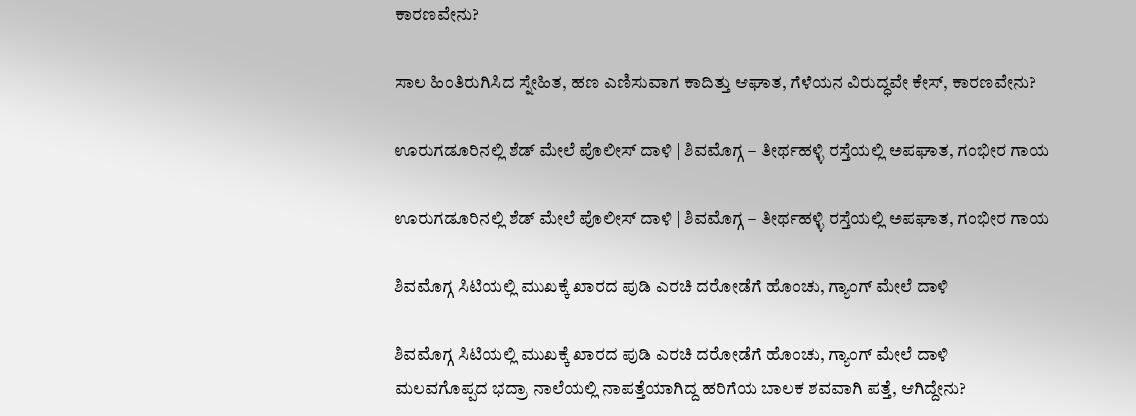ಕಾರಣವೇನು?

ಸಾಲ ಹಿಂತಿರುಗಿಸಿದ ಸ್ನೇಹಿತ, ಹಣ ಎಣಿಸುವಾಗ ಕಾದಿತ್ತು ಆಘಾತ, ಗೆಳೆಯನ ವಿರುದ್ಧವೇ ಕೇಸ್‌, ಕಾರಣವೇನು?

ಊರುಗಡೂರಿನಲ್ಲಿ ಶೆಡ್‌ ಮೇಲೆ ಪೊಲೀಸ್‌ ದಾಳಿ | ಶಿವಮೊಗ್ಗ – ತೀರ್ಥಹಳ್ಳಿ ರಸ್ತೆಯಲ್ಲಿ ಅಪಘಾತ, ಗಂಭೀರ ಗಾಯ

ಊರುಗಡೂರಿನಲ್ಲಿ ಶೆಡ್‌ ಮೇಲೆ ಪೊಲೀಸ್‌ ದಾಳಿ | ಶಿವಮೊಗ್ಗ – ತೀರ್ಥಹಳ್ಳಿ ರಸ್ತೆಯಲ್ಲಿ ಅಪಘಾತ, ಗಂಭೀರ ಗಾಯ

ಶಿವಮೊಗ್ಗ ಸಿಟಿಯಲ್ಲಿ ಮುಖಕ್ಕೆ ಖಾರದ ಪುಡಿ ಎರಚಿ ದರೋಡೆಗೆ ಹೊಂಚು, ಗ್ಯಾಂಗ್‌ ಮೇಲೆ ದಾಳಿ

ಶಿವಮೊಗ್ಗ ಸಿಟಿಯಲ್ಲಿ ಮುಖಕ್ಕೆ ಖಾರದ ಪುಡಿ ಎರಚಿ ದರೋಡೆಗೆ ಹೊಂಚು, ಗ್ಯಾಂಗ್‌ ಮೇಲೆ ದಾಳಿ
ಮಲವಗೊಪ್ಪದ ಭದ್ರಾ ನಾಲೆಯಲ್ಲಿ ನಾಪತ್ತೆಯಾಗಿದ್ದ ಹರಿಗೆಯ ಬಾಲಕ ಶವವಾಗಿ ಪತ್ತೆ, ಆಗಿದ್ದೇನು?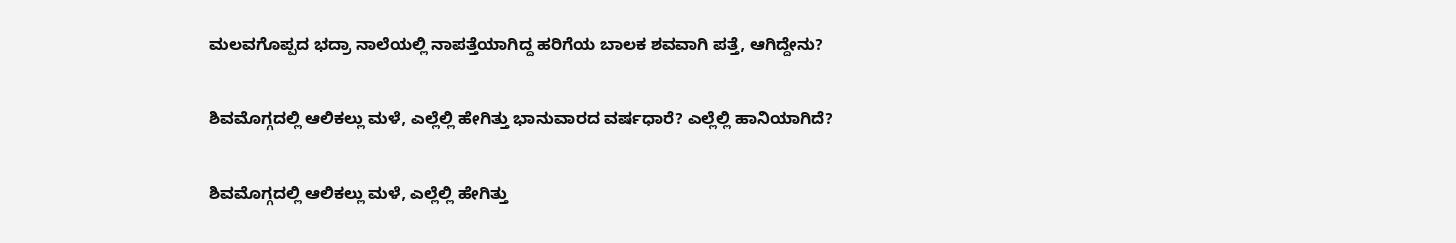ಮಲವಗೊಪ್ಪದ ಭದ್ರಾ ನಾಲೆಯಲ್ಲಿ ನಾಪತ್ತೆಯಾಗಿದ್ದ ಹರಿಗೆಯ ಬಾಲಕ ಶವವಾಗಿ ಪತ್ತೆ, ಆಗಿದ್ದೇನು?

ಶಿವಮೊಗ್ಗದಲ್ಲಿ ಆಲಿಕಲ್ಲು ಮಳೆ, ಎಲ್ಲೆಲ್ಲಿ ಹೇಗಿತ್ತು ಭಾನುವಾರದ ವರ್ಷಧಾರೆ? ಎಲ್ಲೆಲ್ಲಿ ಹಾನಿಯಾಗಿದೆ?

ಶಿವಮೊಗ್ಗದಲ್ಲಿ ಆಲಿಕಲ್ಲು ಮಳೆ, ಎಲ್ಲೆಲ್ಲಿ ಹೇಗಿತ್ತು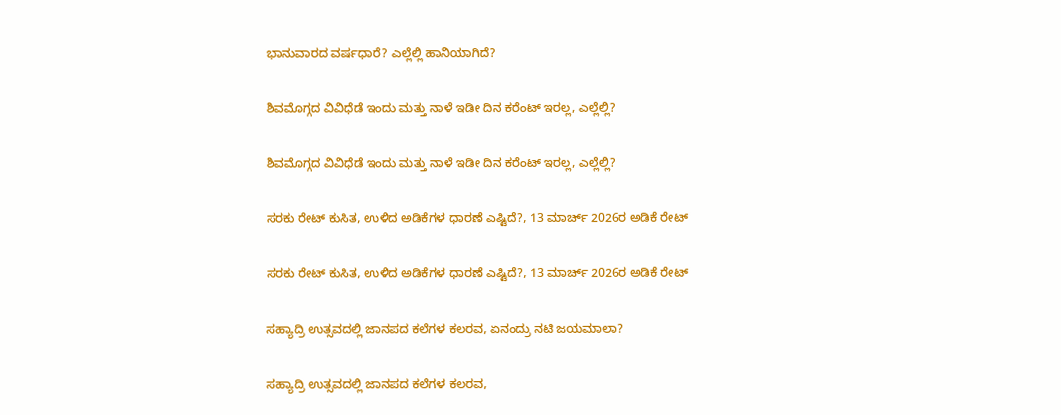ಭಾನುವಾರದ ವರ್ಷಧಾರೆ? ಎಲ್ಲೆಲ್ಲಿ ಹಾನಿಯಾಗಿದೆ?

ಶಿವಮೊಗ್ಗದ ವಿವಿಧೆಡೆ ಇಂದು ಮತ್ತು ನಾಳೆ ಇಡೀ ದಿನ ಕರೆಂಟ್‌ ಇರಲ್ಲ, ಎಲ್ಲೆಲ್ಲಿ?

ಶಿವಮೊಗ್ಗದ ವಿವಿಧೆಡೆ ಇಂದು ಮತ್ತು ನಾಳೆ ಇಡೀ ದಿನ ಕರೆಂಟ್‌ ಇರಲ್ಲ, ಎಲ್ಲೆಲ್ಲಿ?

ಸರಕು ರೇಟ್‌ ಕುಸಿತ, ಉಳಿದ ಅಡಿಕೆಗಳ ಧಾರಣೆ ಎಷ್ಟಿದೆ?, 13 ಮಾರ್ಚ್‌ 2026ರ ಅಡಿಕೆ ರೇಟ್‌

ಸರಕು ರೇಟ್‌ ಕುಸಿತ, ಉಳಿದ ಅಡಿಕೆಗಳ ಧಾರಣೆ ಎಷ್ಟಿದೆ?, 13 ಮಾರ್ಚ್‌ 2026ರ ಅಡಿಕೆ ರೇಟ್‌

ಸಹ್ಯಾದ್ರಿ ಉತ್ಸವದಲ್ಲಿ ಜಾನಪದ ಕಲೆಗಳ ಕಲರವ, ಏನಂದ್ರು ನಟಿ ಜಯಮಾಲಾ?

ಸಹ್ಯಾದ್ರಿ ಉತ್ಸವದಲ್ಲಿ ಜಾನಪದ ಕಲೆಗಳ ಕಲರವ,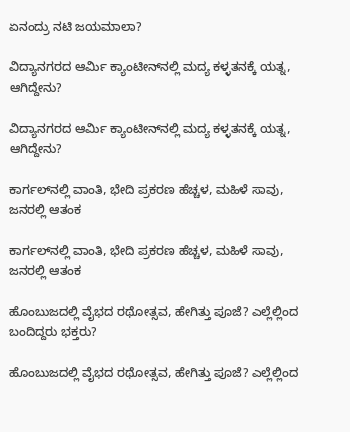ಏನಂದ್ರು ನಟಿ ಜಯಮಾಲಾ?

ವಿದ್ಯಾನಗರದ ಆರ್ಮಿ ಕ್ಯಾಂಟೀನ್‌ನಲ್ಲಿ ಮದ್ಯ ಕಳ್ಳತನಕ್ಕೆ ಯತ್ನ, ಆಗಿದ್ದೇನು?

ವಿದ್ಯಾನಗರದ ಆರ್ಮಿ ಕ್ಯಾಂಟೀನ್‌ನಲ್ಲಿ ಮದ್ಯ ಕಳ್ಳತನಕ್ಕೆ ಯತ್ನ, ಆಗಿದ್ದೇನು?

ಕಾರ್ಗಲ್‌ನಲ್ಲಿ ವಾಂತಿ, ಭೇದಿ ಪ್ರಕರಣ ಹೆಚ್ಚಳ, ಮಹಿಳೆ ಸಾವು, ಜನರಲ್ಲಿ ಆತಂಕ

ಕಾರ್ಗಲ್‌ನಲ್ಲಿ ವಾಂತಿ, ಭೇದಿ ಪ್ರಕರಣ ಹೆಚ್ಚಳ, ಮಹಿಳೆ ಸಾವು, ಜನರಲ್ಲಿ ಆತಂಕ

ಹೊಂಬುಜದಲ್ಲಿ ವೈಭದ ರಥೋತ್ಸವ, ಹೇಗಿತ್ತು ಪೂಜೆ? ಎಲ್ಲೆಲ್ಲಿಂದ ಬಂದಿದ್ದರು ಭಕ್ತರು?

ಹೊಂಬುಜದಲ್ಲಿ ವೈಭದ ರಥೋತ್ಸವ, ಹೇಗಿತ್ತು ಪೂಜೆ? ಎಲ್ಲೆಲ್ಲಿಂದ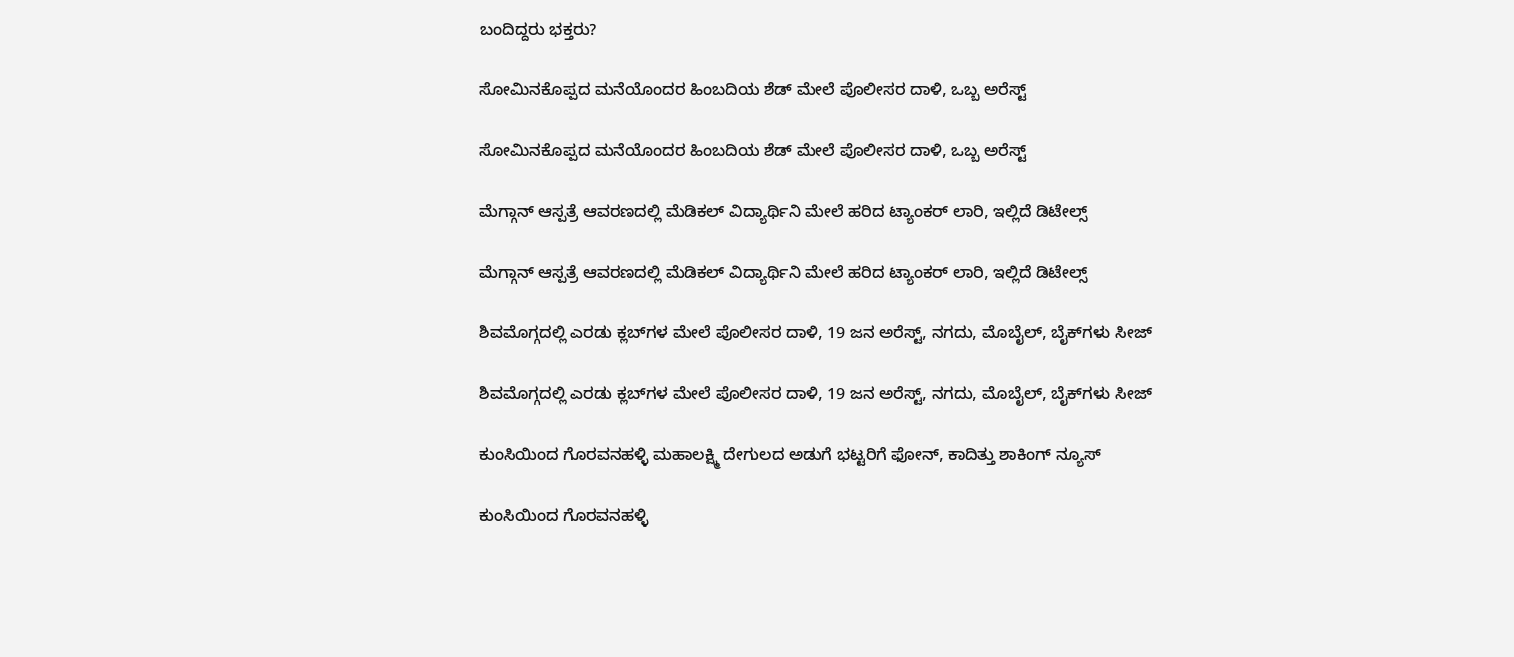ಬಂದಿದ್ದರು ಭಕ್ತರು?

ಸೋಮಿನಕೊಪ್ಪದ ಮನೆಯೊಂದರ ಹಿಂಬದಿಯ ಶೆಡ್‌ ಮೇಲೆ ಪೊಲೀಸರ ದಾಳಿ, ಒಬ್ಬ ಅರೆಸ್ಟ್‌

ಸೋಮಿನಕೊಪ್ಪದ ಮನೆಯೊಂದರ ಹಿಂಬದಿಯ ಶೆಡ್‌ ಮೇಲೆ ಪೊಲೀಸರ ದಾಳಿ, ಒಬ್ಬ ಅರೆಸ್ಟ್‌

ಮೆಗ್ಗಾನ್‌ ಆಸ್ಪತ್ರೆ ಆವರಣದಲ್ಲಿ ಮೆಡಿಕಲ್‌ ವಿದ್ಯಾರ್ಥಿನಿ ಮೇಲೆ ಹರಿದ ಟ್ಯಾಂಕರ್‌ ಲಾರಿ, ಇಲ್ಲಿದೆ ಡಿಟೇಲ್ಸ್‌

ಮೆಗ್ಗಾನ್‌ ಆಸ್ಪತ್ರೆ ಆವರಣದಲ್ಲಿ ಮೆಡಿಕಲ್‌ ವಿದ್ಯಾರ್ಥಿನಿ ಮೇಲೆ ಹರಿದ ಟ್ಯಾಂಕರ್‌ ಲಾರಿ, ಇಲ್ಲಿದೆ ಡಿಟೇಲ್ಸ್‌

ಶಿವಮೊಗ್ಗದಲ್ಲಿ ಎರಡು ಕ್ಲಬ್‌ಗಳ ಮೇಲೆ ಪೊಲೀಸರ ದಾಳಿ, 19 ಜನ ಅರೆಸ್ಟ್‌, ನಗದು, ಮೊಬೈಲ್‌, ಬೈಕ್‌ಗಳು ಸೀಜ್

ಶಿವಮೊಗ್ಗದಲ್ಲಿ ಎರಡು ಕ್ಲಬ್‌ಗಳ ಮೇಲೆ ಪೊಲೀಸರ ದಾಳಿ, 19 ಜನ ಅರೆಸ್ಟ್‌, ನಗದು, ಮೊಬೈಲ್‌, ಬೈಕ್‌ಗಳು ಸೀಜ್

ಕುಂಸಿಯಿಂದ ಗೊರವನಹಳ್ಳಿ ಮಹಾಲಕ್ಷ್ಮಿ ದೇಗುಲದ ಅಡುಗೆ ಭಟ್ಟರಿಗೆ ಫೋನ್‌, ಕಾದಿತ್ತು ಶಾಕಿಂಗ್‌ ನ್ಯೂಸ್‌

ಕುಂಸಿಯಿಂದ ಗೊರವನಹಳ್ಳಿ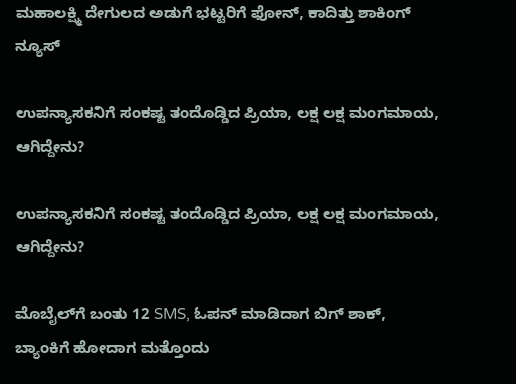ಮಹಾಲಕ್ಷ್ಮಿ ದೇಗುಲದ ಅಡುಗೆ ಭಟ್ಟರಿಗೆ ಫೋನ್‌, ಕಾದಿತ್ತು ಶಾಕಿಂಗ್‌ ನ್ಯೂಸ್‌

ಉಪನ್ಯಾಸಕನಿಗೆ ಸಂಕಷ್ಟ ತಂದೊಡ್ಡಿದ ಪ್ರಿಯಾ, ಲಕ್ಷ ಲಕ್ಷ ಮಂಗಮಾಯ, ಆಗಿದ್ದೇನು?

ಉಪನ್ಯಾಸಕನಿಗೆ ಸಂಕಷ್ಟ ತಂದೊಡ್ಡಿದ ಪ್ರಿಯಾ, ಲಕ್ಷ ಲಕ್ಷ ಮಂಗಮಾಯ, ಆಗಿದ್ದೇನು?

ಮೊಬೈಲ್‌ಗೆ ಬಂತು 12 SMS, ಓಪನ್‌ ಮಾಡಿದಾಗ ಬಿಗ್ ಶಾಕ್‌, ಬ್ಯಾಂಕಿಗೆ ಹೋದಾಗ ಮತ್ತೊಂದು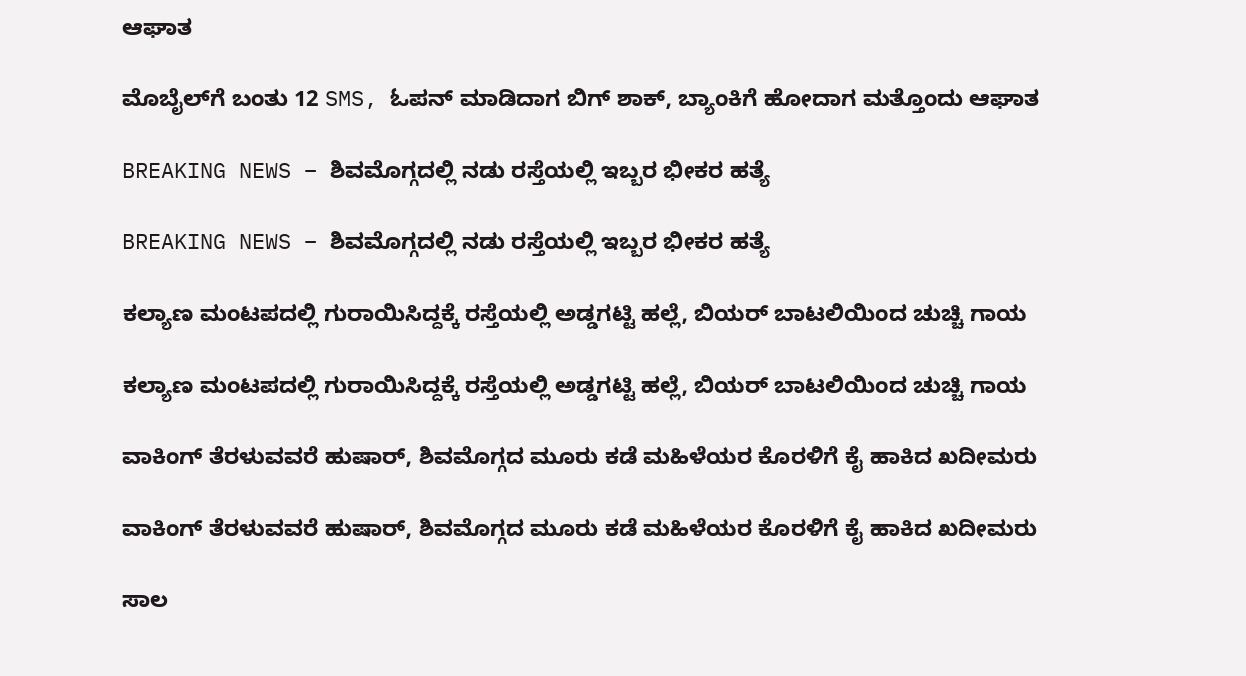ಆಘಾತ

ಮೊಬೈಲ್‌ಗೆ ಬಂತು 12 SMS, ಓಪನ್‌ ಮಾಡಿದಾಗ ಬಿಗ್ ಶಾಕ್‌, ಬ್ಯಾಂಕಿಗೆ ಹೋದಾಗ ಮತ್ತೊಂದು ಆಘಾತ

BREAKING NEWS – ಶಿವಮೊಗ್ಗದಲ್ಲಿ ನಡು ರಸ್ತೆಯಲ್ಲಿ ಇಬ್ಬರ ಭೀಕರ ಹತ್ಯೆ

BREAKING NEWS – ಶಿವಮೊಗ್ಗದಲ್ಲಿ ನಡು ರಸ್ತೆಯಲ್ಲಿ ಇಬ್ಬರ ಭೀಕರ ಹತ್ಯೆ

ಕಲ್ಯಾಣ ಮಂಟಪದಲ್ಲಿ ಗುರಾಯಿಸಿದ್ದಕ್ಕೆ ರಸ್ತೆಯಲ್ಲಿ ಅಡ್ಡಗಟ್ಟಿ ಹಲ್ಲೆ, ಬಿಯರ್‌ ಬಾಟಲಿಯಿಂದ ಚುಚ್ಚಿ ಗಾಯ

ಕಲ್ಯಾಣ ಮಂಟಪದಲ್ಲಿ ಗುರಾಯಿಸಿದ್ದಕ್ಕೆ ರಸ್ತೆಯಲ್ಲಿ ಅಡ್ಡಗಟ್ಟಿ ಹಲ್ಲೆ, ಬಿಯರ್‌ ಬಾಟಲಿಯಿಂದ ಚುಚ್ಚಿ ಗಾಯ

ವಾಕಿಂಗ್‌ ತೆರಳುವವರೆ ಹುಷಾರ್‌, ಶಿವಮೊಗ್ಗದ ಮೂರು ಕಡೆ ಮಹಿಳೆಯರ ಕೊರಳಿಗೆ ಕೈ ಹಾಕಿದ ಖದೀಮರು

ವಾಕಿಂಗ್‌ ತೆರಳುವವರೆ ಹುಷಾರ್‌, ಶಿವಮೊಗ್ಗದ ಮೂರು ಕಡೆ ಮಹಿಳೆಯರ ಕೊರಳಿಗೆ ಕೈ ಹಾಕಿದ ಖದೀಮರು

ಸಾಲ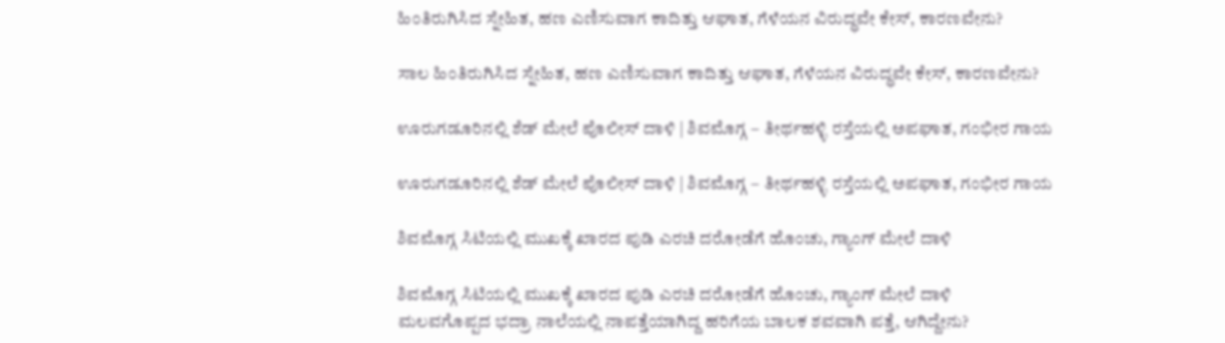ಹಿಂತಿರುಗಿಸಿದ ಸ್ನೇಹಿತ, ಹಣ ಎಣಿಸುವಾಗ ಕಾದಿತ್ತು ಆಘಾತ, ಗೆಳೆಯನ ವಿರುದ್ಧವೇ ಕೇಸ್‌, ಕಾರಣವೇನು?

ಸಾಲ ಹಿಂತಿರುಗಿಸಿದ ಸ್ನೇಹಿತ, ಹಣ ಎಣಿಸುವಾಗ ಕಾದಿತ್ತು ಆಘಾತ, ಗೆಳೆಯನ ವಿರುದ್ಧವೇ ಕೇಸ್‌, ಕಾರಣವೇನು?

ಊರುಗಡೂರಿನಲ್ಲಿ ಶೆಡ್‌ ಮೇಲೆ ಪೊಲೀಸ್‌ ದಾಳಿ | ಶಿವಮೊಗ್ಗ – ತೀರ್ಥಹಳ್ಳಿ ರಸ್ತೆಯಲ್ಲಿ ಅಪಘಾತ, ಗಂಭೀರ ಗಾಯ

ಊರುಗಡೂರಿನಲ್ಲಿ ಶೆಡ್‌ ಮೇಲೆ ಪೊಲೀಸ್‌ ದಾಳಿ | ಶಿವಮೊಗ್ಗ – ತೀರ್ಥಹಳ್ಳಿ ರಸ್ತೆಯಲ್ಲಿ ಅಪಘಾತ, ಗಂಭೀರ ಗಾಯ

ಶಿವಮೊಗ್ಗ ಸಿಟಿಯಲ್ಲಿ ಮುಖಕ್ಕೆ ಖಾರದ ಪುಡಿ ಎರಚಿ ದರೋಡೆಗೆ ಹೊಂಚು, ಗ್ಯಾಂಗ್‌ ಮೇಲೆ ದಾಳಿ

ಶಿವಮೊಗ್ಗ ಸಿಟಿಯಲ್ಲಿ ಮುಖಕ್ಕೆ ಖಾರದ ಪುಡಿ ಎರಚಿ ದರೋಡೆಗೆ ಹೊಂಚು, ಗ್ಯಾಂಗ್‌ ಮೇಲೆ ದಾಳಿ
ಮಲವಗೊಪ್ಪದ ಭದ್ರಾ ನಾಲೆಯಲ್ಲಿ ನಾಪತ್ತೆಯಾಗಿದ್ದ ಹರಿಗೆಯ ಬಾಲಕ ಶವವಾಗಿ ಪತ್ತೆ, ಆಗಿದ್ದೇನು?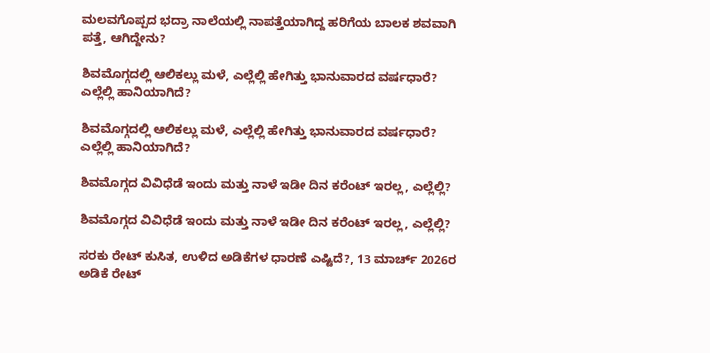ಮಲವಗೊಪ್ಪದ ಭದ್ರಾ ನಾಲೆಯಲ್ಲಿ ನಾಪತ್ತೆಯಾಗಿದ್ದ ಹರಿಗೆಯ ಬಾಲಕ ಶವವಾಗಿ ಪತ್ತೆ, ಆಗಿದ್ದೇನು?

ಶಿವಮೊಗ್ಗದಲ್ಲಿ ಆಲಿಕಲ್ಲು ಮಳೆ, ಎಲ್ಲೆಲ್ಲಿ ಹೇಗಿತ್ತು ಭಾನುವಾರದ ವರ್ಷಧಾರೆ? ಎಲ್ಲೆಲ್ಲಿ ಹಾನಿಯಾಗಿದೆ?

ಶಿವಮೊಗ್ಗದಲ್ಲಿ ಆಲಿಕಲ್ಲು ಮಳೆ, ಎಲ್ಲೆಲ್ಲಿ ಹೇಗಿತ್ತು ಭಾನುವಾರದ ವರ್ಷಧಾರೆ? ಎಲ್ಲೆಲ್ಲಿ ಹಾನಿಯಾಗಿದೆ?

ಶಿವಮೊಗ್ಗದ ವಿವಿಧೆಡೆ ಇಂದು ಮತ್ತು ನಾಳೆ ಇಡೀ ದಿನ ಕರೆಂಟ್‌ ಇರಲ್ಲ, ಎಲ್ಲೆಲ್ಲಿ?

ಶಿವಮೊಗ್ಗದ ವಿವಿಧೆಡೆ ಇಂದು ಮತ್ತು ನಾಳೆ ಇಡೀ ದಿನ ಕರೆಂಟ್‌ ಇರಲ್ಲ, ಎಲ್ಲೆಲ್ಲಿ?

ಸರಕು ರೇಟ್‌ ಕುಸಿತ, ಉಳಿದ ಅಡಿಕೆಗಳ ಧಾರಣೆ ಎಷ್ಟಿದೆ?, 13 ಮಾರ್ಚ್‌ 2026ರ ಅಡಿಕೆ ರೇಟ್‌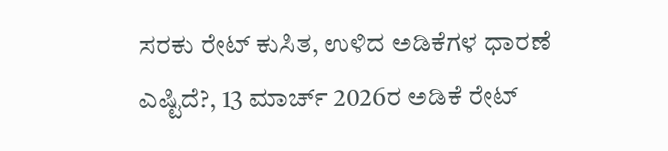ಸರಕು ರೇಟ್‌ ಕುಸಿತ, ಉಳಿದ ಅಡಿಕೆಗಳ ಧಾರಣೆ ಎಷ್ಟಿದೆ?, 13 ಮಾರ್ಚ್‌ 2026ರ ಅಡಿಕೆ ರೇಟ್‌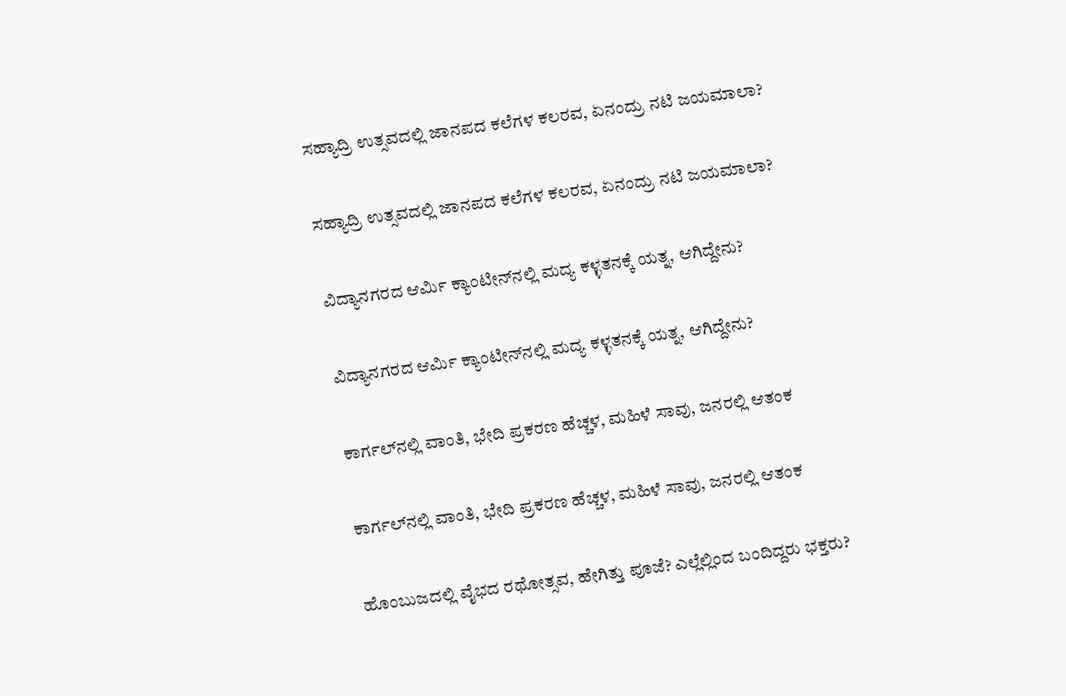ಸಹ್ಯಾದ್ರಿ ಉತ್ಸವದಲ್ಲಿ ಜಾನಪದ ಕಲೆಗಳ ಕಲರವ, ಏನಂದ್ರು ನಟಿ ಜಯಮಾಲಾ?

ಸಹ್ಯಾದ್ರಿ ಉತ್ಸವದಲ್ಲಿ ಜಾನಪದ ಕಲೆಗಳ ಕಲರವ, ಏನಂದ್ರು ನಟಿ ಜಯಮಾಲಾ?

ವಿದ್ಯಾನಗರದ ಆರ್ಮಿ ಕ್ಯಾಂಟೀನ್‌ನಲ್ಲಿ ಮದ್ಯ ಕಳ್ಳತನಕ್ಕೆ ಯತ್ನ, ಆಗಿದ್ದೇನು?

ವಿದ್ಯಾನಗರದ ಆರ್ಮಿ ಕ್ಯಾಂಟೀನ್‌ನಲ್ಲಿ ಮದ್ಯ ಕಳ್ಳತನಕ್ಕೆ ಯತ್ನ, ಆಗಿದ್ದೇನು?

ಕಾರ್ಗಲ್‌ನಲ್ಲಿ ವಾಂತಿ, ಭೇದಿ ಪ್ರಕರಣ ಹೆಚ್ಚಳ, ಮಹಿಳೆ ಸಾವು, ಜನರಲ್ಲಿ ಆತಂಕ

ಕಾರ್ಗಲ್‌ನಲ್ಲಿ ವಾಂತಿ, ಭೇದಿ ಪ್ರಕರಣ ಹೆಚ್ಚಳ, ಮಹಿಳೆ ಸಾವು, ಜನರಲ್ಲಿ ಆತಂಕ

ಹೊಂಬುಜದಲ್ಲಿ ವೈಭದ ರಥೋತ್ಸವ, ಹೇಗಿತ್ತು ಪೂಜೆ? ಎಲ್ಲೆಲ್ಲಿಂದ ಬಂದಿದ್ದರು ಭಕ್ತರು?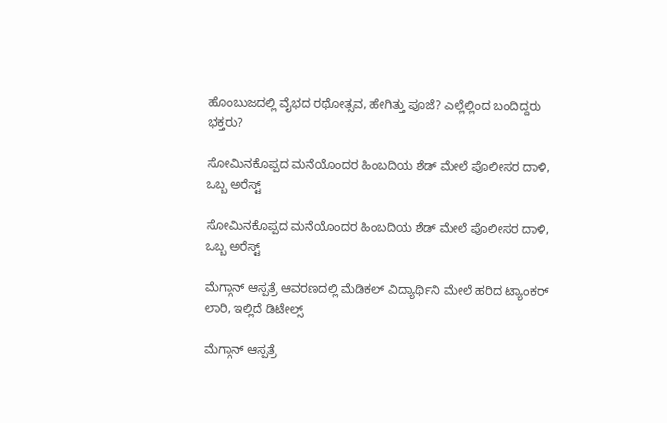ಹೊಂಬುಜದಲ್ಲಿ ವೈಭದ ರಥೋತ್ಸವ, ಹೇಗಿತ್ತು ಪೂಜೆ? ಎಲ್ಲೆಲ್ಲಿಂದ ಬಂದಿದ್ದರು ಭಕ್ತರು?

ಸೋಮಿನಕೊಪ್ಪದ ಮನೆಯೊಂದರ ಹಿಂಬದಿಯ ಶೆಡ್‌ ಮೇಲೆ ಪೊಲೀಸರ ದಾಳಿ, ಒಬ್ಬ ಅರೆಸ್ಟ್‌

ಸೋಮಿನಕೊಪ್ಪದ ಮನೆಯೊಂದರ ಹಿಂಬದಿಯ ಶೆಡ್‌ ಮೇಲೆ ಪೊಲೀಸರ ದಾಳಿ, ಒಬ್ಬ ಅರೆಸ್ಟ್‌

ಮೆಗ್ಗಾನ್‌ ಆಸ್ಪತ್ರೆ ಆವರಣದಲ್ಲಿ ಮೆಡಿಕಲ್‌ ವಿದ್ಯಾರ್ಥಿನಿ ಮೇಲೆ ಹರಿದ ಟ್ಯಾಂಕರ್‌ ಲಾರಿ, ಇಲ್ಲಿದೆ ಡಿಟೇಲ್ಸ್‌

ಮೆಗ್ಗಾನ್‌ ಆಸ್ಪತ್ರೆ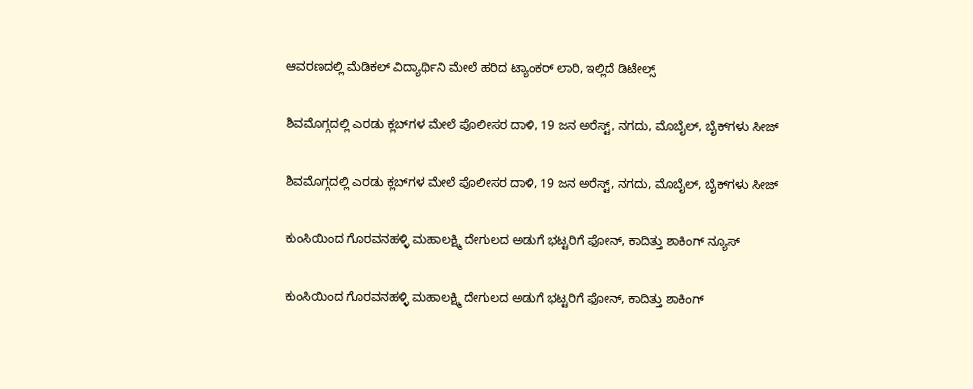ಆವರಣದಲ್ಲಿ ಮೆಡಿಕಲ್‌ ವಿದ್ಯಾರ್ಥಿನಿ ಮೇಲೆ ಹರಿದ ಟ್ಯಾಂಕರ್‌ ಲಾರಿ, ಇಲ್ಲಿದೆ ಡಿಟೇಲ್ಸ್‌

ಶಿವಮೊಗ್ಗದಲ್ಲಿ ಎರಡು ಕ್ಲಬ್‌ಗಳ ಮೇಲೆ ಪೊಲೀಸರ ದಾಳಿ, 19 ಜನ ಅರೆಸ್ಟ್‌, ನಗದು, ಮೊಬೈಲ್‌, ಬೈಕ್‌ಗಳು ಸೀಜ್

ಶಿವಮೊಗ್ಗದಲ್ಲಿ ಎರಡು ಕ್ಲಬ್‌ಗಳ ಮೇಲೆ ಪೊಲೀಸರ ದಾಳಿ, 19 ಜನ ಅರೆಸ್ಟ್‌, ನಗದು, ಮೊಬೈಲ್‌, ಬೈಕ್‌ಗಳು ಸೀಜ್

ಕುಂಸಿಯಿಂದ ಗೊರವನಹಳ್ಳಿ ಮಹಾಲಕ್ಷ್ಮಿ ದೇಗುಲದ ಅಡುಗೆ ಭಟ್ಟರಿಗೆ ಫೋನ್‌, ಕಾದಿತ್ತು ಶಾಕಿಂಗ್‌ ನ್ಯೂಸ್‌

ಕುಂಸಿಯಿಂದ ಗೊರವನಹಳ್ಳಿ ಮಹಾಲಕ್ಷ್ಮಿ ದೇಗುಲದ ಅಡುಗೆ ಭಟ್ಟರಿಗೆ ಫೋನ್‌, ಕಾದಿತ್ತು ಶಾಕಿಂಗ್‌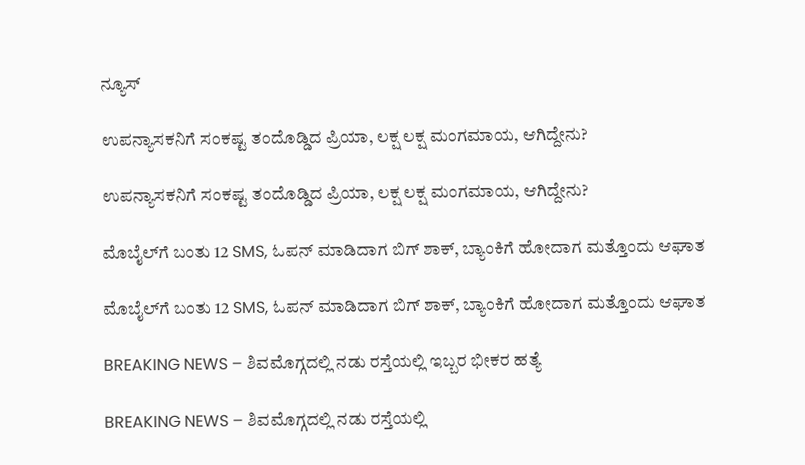ನ್ಯೂಸ್‌

ಉಪನ್ಯಾಸಕನಿಗೆ ಸಂಕಷ್ಟ ತಂದೊಡ್ಡಿದ ಪ್ರಿಯಾ, ಲಕ್ಷ ಲಕ್ಷ ಮಂಗಮಾಯ, ಆಗಿದ್ದೇನು?

ಉಪನ್ಯಾಸಕನಿಗೆ ಸಂಕಷ್ಟ ತಂದೊಡ್ಡಿದ ಪ್ರಿಯಾ, ಲಕ್ಷ ಲಕ್ಷ ಮಂಗಮಾಯ, ಆಗಿದ್ದೇನು?

ಮೊಬೈಲ್‌ಗೆ ಬಂತು 12 SMS, ಓಪನ್‌ ಮಾಡಿದಾಗ ಬಿಗ್ ಶಾಕ್‌, ಬ್ಯಾಂಕಿಗೆ ಹೋದಾಗ ಮತ್ತೊಂದು ಆಘಾತ

ಮೊಬೈಲ್‌ಗೆ ಬಂತು 12 SMS, ಓಪನ್‌ ಮಾಡಿದಾಗ ಬಿಗ್ ಶಾಕ್‌, ಬ್ಯಾಂಕಿಗೆ ಹೋದಾಗ ಮತ್ತೊಂದು ಆಘಾತ

BREAKING NEWS – ಶಿವಮೊಗ್ಗದಲ್ಲಿ ನಡು ರಸ್ತೆಯಲ್ಲಿ ಇಬ್ಬರ ಭೀಕರ ಹತ್ಯೆ

BREAKING NEWS – ಶಿವಮೊಗ್ಗದಲ್ಲಿ ನಡು ರಸ್ತೆಯಲ್ಲಿ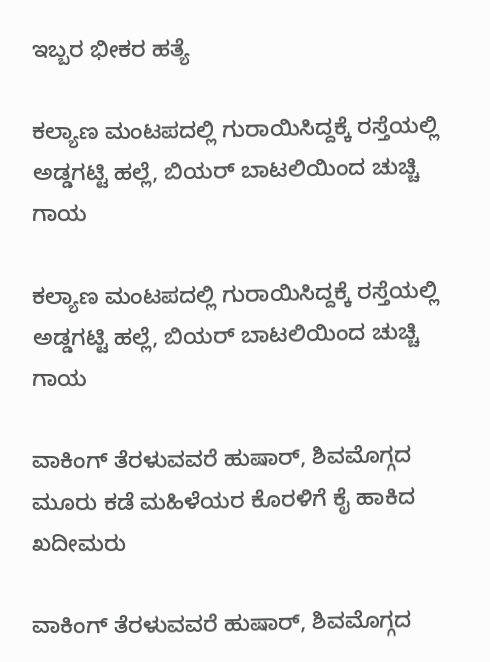ಇಬ್ಬರ ಭೀಕರ ಹತ್ಯೆ

ಕಲ್ಯಾಣ ಮಂಟಪದಲ್ಲಿ ಗುರಾಯಿಸಿದ್ದಕ್ಕೆ ರಸ್ತೆಯಲ್ಲಿ ಅಡ್ಡಗಟ್ಟಿ ಹಲ್ಲೆ, ಬಿಯರ್‌ ಬಾಟಲಿಯಿಂದ ಚುಚ್ಚಿ ಗಾಯ

ಕಲ್ಯಾಣ ಮಂಟಪದಲ್ಲಿ ಗುರಾಯಿಸಿದ್ದಕ್ಕೆ ರಸ್ತೆಯಲ್ಲಿ ಅಡ್ಡಗಟ್ಟಿ ಹಲ್ಲೆ, ಬಿಯರ್‌ ಬಾಟಲಿಯಿಂದ ಚುಚ್ಚಿ ಗಾಯ

ವಾಕಿಂಗ್‌ ತೆರಳುವವರೆ ಹುಷಾರ್‌, ಶಿವಮೊಗ್ಗದ ಮೂರು ಕಡೆ ಮಹಿಳೆಯರ ಕೊರಳಿಗೆ ಕೈ ಹಾಕಿದ ಖದೀಮರು

ವಾಕಿಂಗ್‌ ತೆರಳುವವರೆ ಹುಷಾರ್‌, ಶಿವಮೊಗ್ಗದ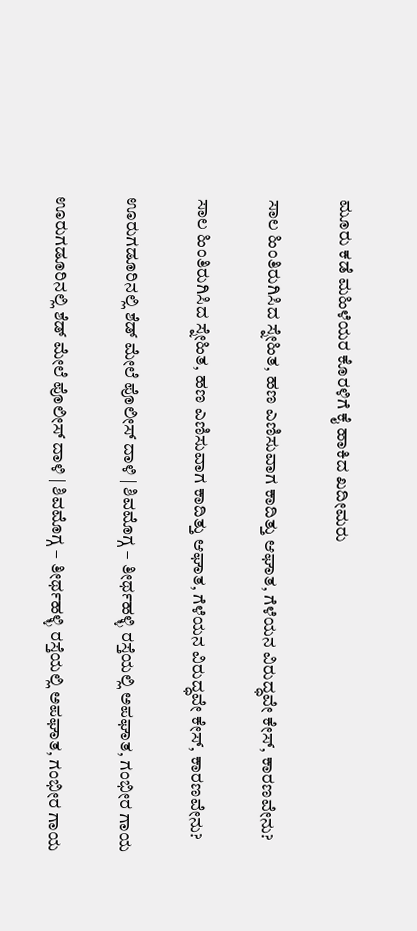ಮೂರು ಕಡೆ ಮಹಿಳೆಯರ ಕೊರಳಿಗೆ ಕೈ ಹಾಕಿದ ಖದೀಮರು

ಸಾಲ ಹಿಂತಿರುಗಿಸಿದ ಸ್ನೇಹಿತ, ಹಣ ಎಣಿಸುವಾಗ ಕಾದಿತ್ತು ಆಘಾತ, ಗೆಳೆಯನ ವಿರುದ್ಧವೇ ಕೇಸ್‌, ಕಾರಣವೇನು?

ಸಾಲ ಹಿಂತಿರುಗಿಸಿದ ಸ್ನೇಹಿತ, ಹಣ ಎಣಿಸುವಾಗ ಕಾದಿತ್ತು ಆಘಾತ, ಗೆಳೆಯನ ವಿರುದ್ಧವೇ ಕೇಸ್‌, ಕಾರಣವೇನು?

ಊರುಗಡೂರಿನಲ್ಲಿ ಶೆಡ್‌ ಮೇಲೆ ಪೊಲೀಸ್‌ ದಾಳಿ | ಶಿವಮೊಗ್ಗ – ತೀರ್ಥಹಳ್ಳಿ ರಸ್ತೆಯಲ್ಲಿ ಅಪಘಾತ, ಗಂಭೀರ ಗಾಯ

ಊರುಗಡೂರಿನಲ್ಲಿ ಶೆಡ್‌ ಮೇಲೆ ಪೊಲೀಸ್‌ ದಾಳಿ | ಶಿವಮೊಗ್ಗ – ತೀರ್ಥಹಳ್ಳಿ ರಸ್ತೆಯಲ್ಲಿ ಅಪಘಾತ, ಗಂಭೀರ ಗಾಯ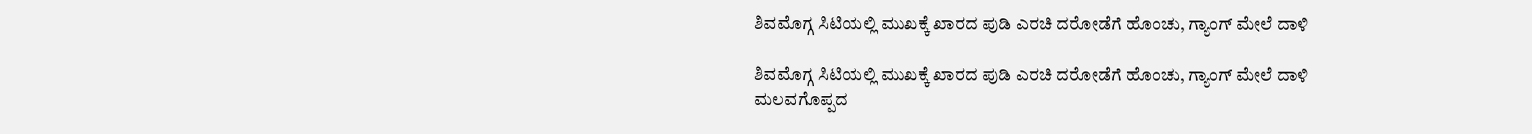ಶಿವಮೊಗ್ಗ ಸಿಟಿಯಲ್ಲಿ ಮುಖಕ್ಕೆ ಖಾರದ ಪುಡಿ ಎರಚಿ ದರೋಡೆಗೆ ಹೊಂಚು, ಗ್ಯಾಂಗ್‌ ಮೇಲೆ ದಾಳಿ

ಶಿವಮೊಗ್ಗ ಸಿಟಿಯಲ್ಲಿ ಮುಖಕ್ಕೆ ಖಾರದ ಪುಡಿ ಎರಚಿ ದರೋಡೆಗೆ ಹೊಂಚು, ಗ್ಯಾಂಗ್‌ ಮೇಲೆ ದಾಳಿ
ಮಲವಗೊಪ್ಪದ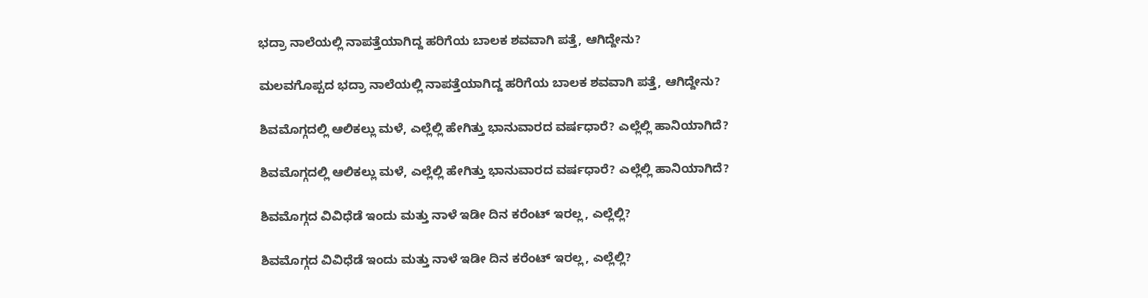ಭದ್ರಾ ನಾಲೆಯಲ್ಲಿ ನಾಪತ್ತೆಯಾಗಿದ್ದ ಹರಿಗೆಯ ಬಾಲಕ ಶವವಾಗಿ ಪತ್ತೆ, ಆಗಿದ್ದೇನು?

ಮಲವಗೊಪ್ಪದ ಭದ್ರಾ ನಾಲೆಯಲ್ಲಿ ನಾಪತ್ತೆಯಾಗಿದ್ದ ಹರಿಗೆಯ ಬಾಲಕ ಶವವಾಗಿ ಪತ್ತೆ, ಆಗಿದ್ದೇನು?

ಶಿವಮೊಗ್ಗದಲ್ಲಿ ಆಲಿಕಲ್ಲು ಮಳೆ, ಎಲ್ಲೆಲ್ಲಿ ಹೇಗಿತ್ತು ಭಾನುವಾರದ ವರ್ಷಧಾರೆ? ಎಲ್ಲೆಲ್ಲಿ ಹಾನಿಯಾಗಿದೆ?

ಶಿವಮೊಗ್ಗದಲ್ಲಿ ಆಲಿಕಲ್ಲು ಮಳೆ, ಎಲ್ಲೆಲ್ಲಿ ಹೇಗಿತ್ತು ಭಾನುವಾರದ ವರ್ಷಧಾರೆ? ಎಲ್ಲೆಲ್ಲಿ ಹಾನಿಯಾಗಿದೆ?

ಶಿವಮೊಗ್ಗದ ವಿವಿಧೆಡೆ ಇಂದು ಮತ್ತು ನಾಳೆ ಇಡೀ ದಿನ ಕರೆಂಟ್‌ ಇರಲ್ಲ, ಎಲ್ಲೆಲ್ಲಿ?

ಶಿವಮೊಗ್ಗದ ವಿವಿಧೆಡೆ ಇಂದು ಮತ್ತು ನಾಳೆ ಇಡೀ ದಿನ ಕರೆಂಟ್‌ ಇರಲ್ಲ, ಎಲ್ಲೆಲ್ಲಿ?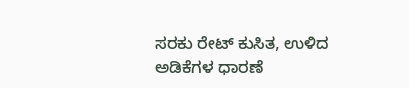ಸರಕು ರೇಟ್‌ ಕುಸಿತ, ಉಳಿದ ಅಡಿಕೆಗಳ ಧಾರಣೆ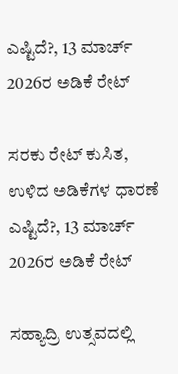ಎಷ್ಟಿದೆ?, 13 ಮಾರ್ಚ್‌ 2026ರ ಅಡಿಕೆ ರೇಟ್‌

ಸರಕು ರೇಟ್‌ ಕುಸಿತ, ಉಳಿದ ಅಡಿಕೆಗಳ ಧಾರಣೆ ಎಷ್ಟಿದೆ?, 13 ಮಾರ್ಚ್‌ 2026ರ ಅಡಿಕೆ ರೇಟ್‌

ಸಹ್ಯಾದ್ರಿ ಉತ್ಸವದಲ್ಲಿ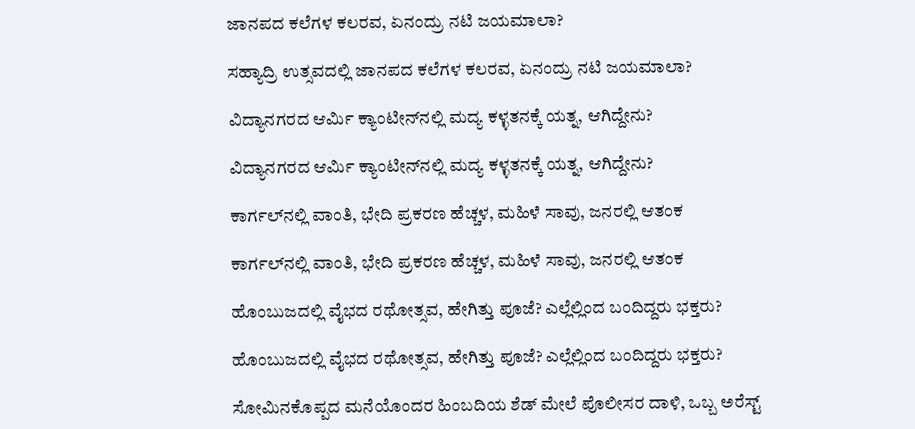ಜಾನಪದ ಕಲೆಗಳ ಕಲರವ, ಏನಂದ್ರು ನಟಿ ಜಯಮಾಲಾ?

ಸಹ್ಯಾದ್ರಿ ಉತ್ಸವದಲ್ಲಿ ಜಾನಪದ ಕಲೆಗಳ ಕಲರವ, ಏನಂದ್ರು ನಟಿ ಜಯಮಾಲಾ?

ವಿದ್ಯಾನಗರದ ಆರ್ಮಿ ಕ್ಯಾಂಟೀನ್‌ನಲ್ಲಿ ಮದ್ಯ ಕಳ್ಳತನಕ್ಕೆ ಯತ್ನ, ಆಗಿದ್ದೇನು?

ವಿದ್ಯಾನಗರದ ಆರ್ಮಿ ಕ್ಯಾಂಟೀನ್‌ನಲ್ಲಿ ಮದ್ಯ ಕಳ್ಳತನಕ್ಕೆ ಯತ್ನ, ಆಗಿದ್ದೇನು?

ಕಾರ್ಗಲ್‌ನಲ್ಲಿ ವಾಂತಿ, ಭೇದಿ ಪ್ರಕರಣ ಹೆಚ್ಚಳ, ಮಹಿಳೆ ಸಾವು, ಜನರಲ್ಲಿ ಆತಂಕ

ಕಾರ್ಗಲ್‌ನಲ್ಲಿ ವಾಂತಿ, ಭೇದಿ ಪ್ರಕರಣ ಹೆಚ್ಚಳ, ಮಹಿಳೆ ಸಾವು, ಜನರಲ್ಲಿ ಆತಂಕ

ಹೊಂಬುಜದಲ್ಲಿ ವೈಭದ ರಥೋತ್ಸವ, ಹೇಗಿತ್ತು ಪೂಜೆ? ಎಲ್ಲೆಲ್ಲಿಂದ ಬಂದಿದ್ದರು ಭಕ್ತರು?

ಹೊಂಬುಜದಲ್ಲಿ ವೈಭದ ರಥೋತ್ಸವ, ಹೇಗಿತ್ತು ಪೂಜೆ? ಎಲ್ಲೆಲ್ಲಿಂದ ಬಂದಿದ್ದರು ಭಕ್ತರು?

ಸೋಮಿನಕೊಪ್ಪದ ಮನೆಯೊಂದರ ಹಿಂಬದಿಯ ಶೆಡ್‌ ಮೇಲೆ ಪೊಲೀಸರ ದಾಳಿ, ಒಬ್ಬ ಅರೆಸ್ಟ್‌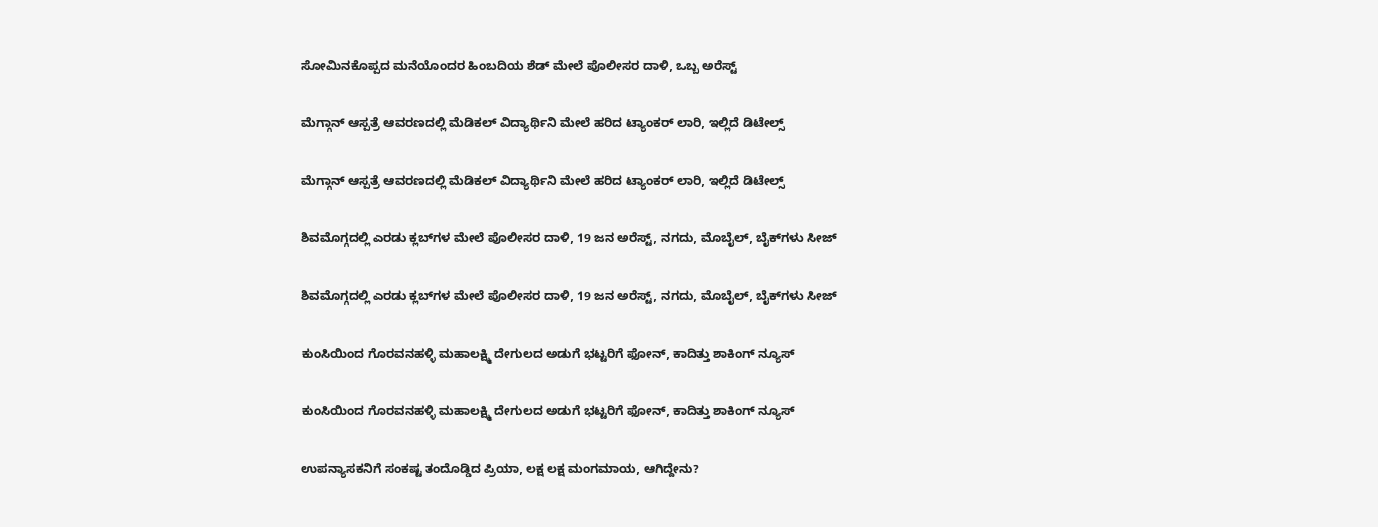ಸೋಮಿನಕೊಪ್ಪದ ಮನೆಯೊಂದರ ಹಿಂಬದಿಯ ಶೆಡ್‌ ಮೇಲೆ ಪೊಲೀಸರ ದಾಳಿ, ಒಬ್ಬ ಅರೆಸ್ಟ್‌

ಮೆಗ್ಗಾನ್‌ ಆಸ್ಪತ್ರೆ ಆವರಣದಲ್ಲಿ ಮೆಡಿಕಲ್‌ ವಿದ್ಯಾರ್ಥಿನಿ ಮೇಲೆ ಹರಿದ ಟ್ಯಾಂಕರ್‌ ಲಾರಿ, ಇಲ್ಲಿದೆ ಡಿಟೇಲ್ಸ್‌

ಮೆಗ್ಗಾನ್‌ ಆಸ್ಪತ್ರೆ ಆವರಣದಲ್ಲಿ ಮೆಡಿಕಲ್‌ ವಿದ್ಯಾರ್ಥಿನಿ ಮೇಲೆ ಹರಿದ ಟ್ಯಾಂಕರ್‌ ಲಾರಿ, ಇಲ್ಲಿದೆ ಡಿಟೇಲ್ಸ್‌

ಶಿವಮೊಗ್ಗದಲ್ಲಿ ಎರಡು ಕ್ಲಬ್‌ಗಳ ಮೇಲೆ ಪೊಲೀಸರ ದಾಳಿ, 19 ಜನ ಅರೆಸ್ಟ್‌, ನಗದು, ಮೊಬೈಲ್‌, ಬೈಕ್‌ಗಳು ಸೀಜ್

ಶಿವಮೊಗ್ಗದಲ್ಲಿ ಎರಡು ಕ್ಲಬ್‌ಗಳ ಮೇಲೆ ಪೊಲೀಸರ ದಾಳಿ, 19 ಜನ ಅರೆಸ್ಟ್‌, ನಗದು, ಮೊಬೈಲ್‌, ಬೈಕ್‌ಗಳು ಸೀಜ್

ಕುಂಸಿಯಿಂದ ಗೊರವನಹಳ್ಳಿ ಮಹಾಲಕ್ಷ್ಮಿ ದೇಗುಲದ ಅಡುಗೆ ಭಟ್ಟರಿಗೆ ಫೋನ್‌, ಕಾದಿತ್ತು ಶಾಕಿಂಗ್‌ ನ್ಯೂಸ್‌

ಕುಂಸಿಯಿಂದ ಗೊರವನಹಳ್ಳಿ ಮಹಾಲಕ್ಷ್ಮಿ ದೇಗುಲದ ಅಡುಗೆ ಭಟ್ಟರಿಗೆ ಫೋನ್‌, ಕಾದಿತ್ತು ಶಾಕಿಂಗ್‌ ನ್ಯೂಸ್‌

ಉಪನ್ಯಾಸಕನಿಗೆ ಸಂಕಷ್ಟ ತಂದೊಡ್ಡಿದ ಪ್ರಿಯಾ, ಲಕ್ಷ ಲಕ್ಷ ಮಂಗಮಾಯ, ಆಗಿದ್ದೇನು?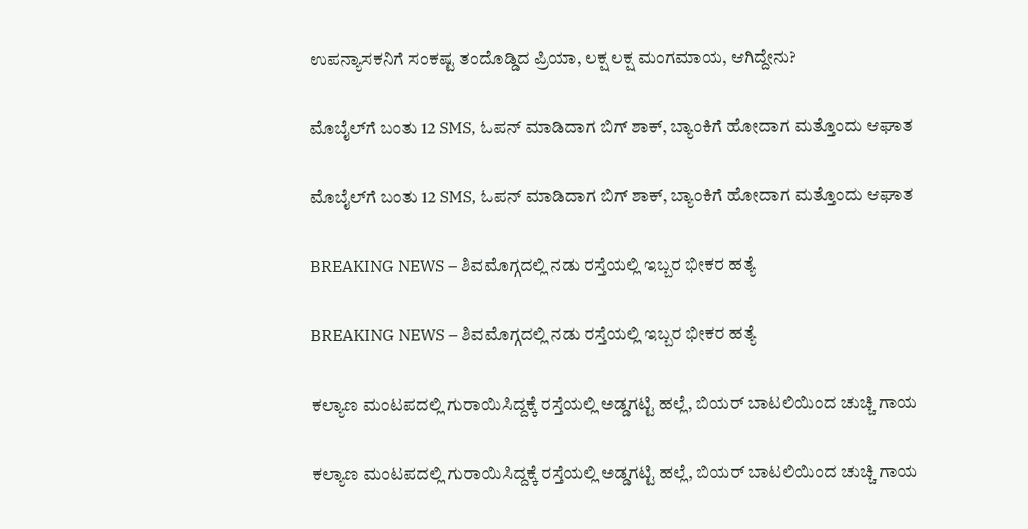ಉಪನ್ಯಾಸಕನಿಗೆ ಸಂಕಷ್ಟ ತಂದೊಡ್ಡಿದ ಪ್ರಿಯಾ, ಲಕ್ಷ ಲಕ್ಷ ಮಂಗಮಾಯ, ಆಗಿದ್ದೇನು?

ಮೊಬೈಲ್‌ಗೆ ಬಂತು 12 SMS, ಓಪನ್‌ ಮಾಡಿದಾಗ ಬಿಗ್ ಶಾಕ್‌, ಬ್ಯಾಂಕಿಗೆ ಹೋದಾಗ ಮತ್ತೊಂದು ಆಘಾತ

ಮೊಬೈಲ್‌ಗೆ ಬಂತು 12 SMS, ಓಪನ್‌ ಮಾಡಿದಾಗ ಬಿಗ್ ಶಾಕ್‌, ಬ್ಯಾಂಕಿಗೆ ಹೋದಾಗ ಮತ್ತೊಂದು ಆಘಾತ

BREAKING NEWS – ಶಿವಮೊಗ್ಗದಲ್ಲಿ ನಡು ರಸ್ತೆಯಲ್ಲಿ ಇಬ್ಬರ ಭೀಕರ ಹತ್ಯೆ

BREAKING NEWS – ಶಿವಮೊಗ್ಗದಲ್ಲಿ ನಡು ರಸ್ತೆಯಲ್ಲಿ ಇಬ್ಬರ ಭೀಕರ ಹತ್ಯೆ

ಕಲ್ಯಾಣ ಮಂಟಪದಲ್ಲಿ ಗುರಾಯಿಸಿದ್ದಕ್ಕೆ ರಸ್ತೆಯಲ್ಲಿ ಅಡ್ಡಗಟ್ಟಿ ಹಲ್ಲೆ, ಬಿಯರ್‌ ಬಾಟಲಿಯಿಂದ ಚುಚ್ಚಿ ಗಾಯ

ಕಲ್ಯಾಣ ಮಂಟಪದಲ್ಲಿ ಗುರಾಯಿಸಿದ್ದಕ್ಕೆ ರಸ್ತೆಯಲ್ಲಿ ಅಡ್ಡಗಟ್ಟಿ ಹಲ್ಲೆ, ಬಿಯರ್‌ ಬಾಟಲಿಯಿಂದ ಚುಚ್ಚಿ ಗಾಯ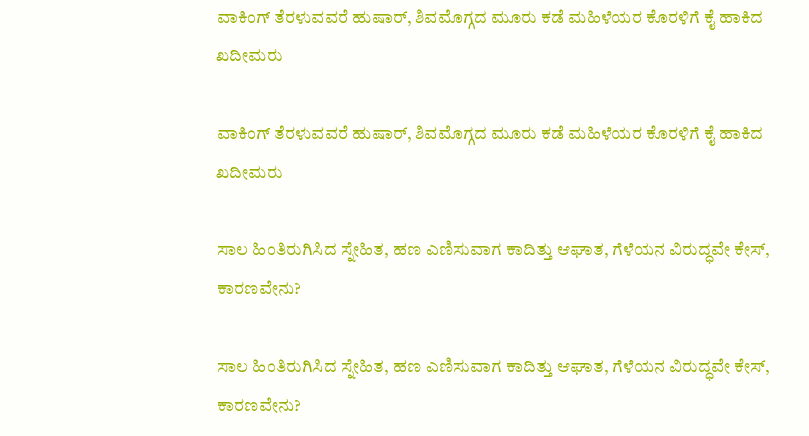ವಾಕಿಂಗ್‌ ತೆರಳುವವರೆ ಹುಷಾರ್‌, ಶಿವಮೊಗ್ಗದ ಮೂರು ಕಡೆ ಮಹಿಳೆಯರ ಕೊರಳಿಗೆ ಕೈ ಹಾಕಿದ ಖದೀಮರು

ವಾಕಿಂಗ್‌ ತೆರಳುವವರೆ ಹುಷಾರ್‌, ಶಿವಮೊಗ್ಗದ ಮೂರು ಕಡೆ ಮಹಿಳೆಯರ ಕೊರಳಿಗೆ ಕೈ ಹಾಕಿದ ಖದೀಮರು

ಸಾಲ ಹಿಂತಿರುಗಿಸಿದ ಸ್ನೇಹಿತ, ಹಣ ಎಣಿಸುವಾಗ ಕಾದಿತ್ತು ಆಘಾತ, ಗೆಳೆಯನ ವಿರುದ್ಧವೇ ಕೇಸ್‌, ಕಾರಣವೇನು?

ಸಾಲ ಹಿಂತಿರುಗಿಸಿದ ಸ್ನೇಹಿತ, ಹಣ ಎಣಿಸುವಾಗ ಕಾದಿತ್ತು ಆಘಾತ, ಗೆಳೆಯನ ವಿರುದ್ಧವೇ ಕೇಸ್‌, ಕಾರಣವೇನು?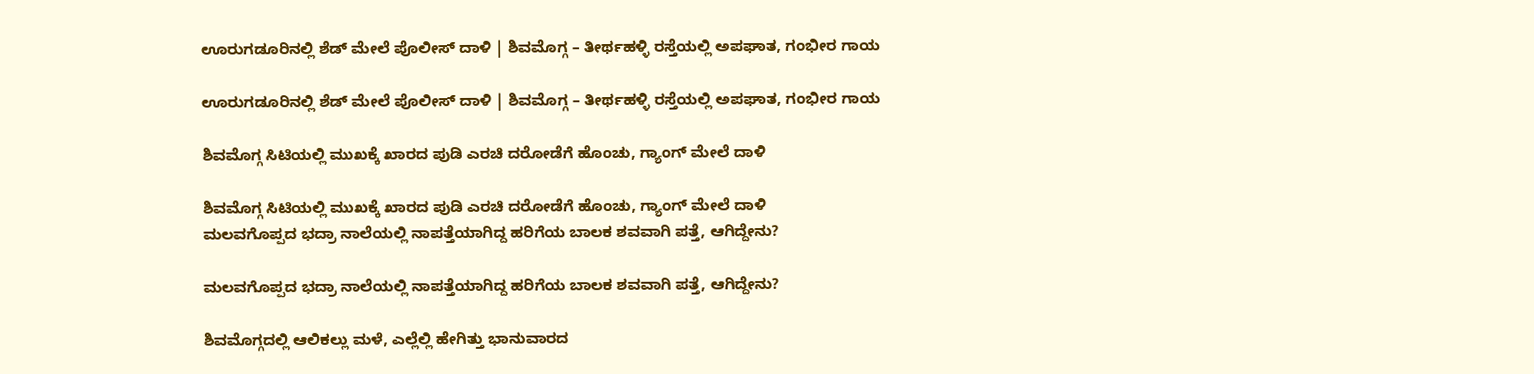ಊರುಗಡೂರಿನಲ್ಲಿ ಶೆಡ್‌ ಮೇಲೆ ಪೊಲೀಸ್‌ ದಾಳಿ | ಶಿವಮೊಗ್ಗ – ತೀರ್ಥಹಳ್ಳಿ ರಸ್ತೆಯಲ್ಲಿ ಅಪಘಾತ, ಗಂಭೀರ ಗಾಯ

ಊರುಗಡೂರಿನಲ್ಲಿ ಶೆಡ್‌ ಮೇಲೆ ಪೊಲೀಸ್‌ ದಾಳಿ | ಶಿವಮೊಗ್ಗ – ತೀರ್ಥಹಳ್ಳಿ ರಸ್ತೆಯಲ್ಲಿ ಅಪಘಾತ, ಗಂಭೀರ ಗಾಯ

ಶಿವಮೊಗ್ಗ ಸಿಟಿಯಲ್ಲಿ ಮುಖಕ್ಕೆ ಖಾರದ ಪುಡಿ ಎರಚಿ ದರೋಡೆಗೆ ಹೊಂಚು, ಗ್ಯಾಂಗ್‌ ಮೇಲೆ ದಾಳಿ

ಶಿವಮೊಗ್ಗ ಸಿಟಿಯಲ್ಲಿ ಮುಖಕ್ಕೆ ಖಾರದ ಪುಡಿ ಎರಚಿ ದರೋಡೆಗೆ ಹೊಂಚು, ಗ್ಯಾಂಗ್‌ ಮೇಲೆ ದಾಳಿ
ಮಲವಗೊಪ್ಪದ ಭದ್ರಾ ನಾಲೆಯಲ್ಲಿ ನಾಪತ್ತೆಯಾಗಿದ್ದ ಹರಿಗೆಯ ಬಾಲಕ ಶವವಾಗಿ ಪತ್ತೆ, ಆಗಿದ್ದೇನು?

ಮಲವಗೊಪ್ಪದ ಭದ್ರಾ ನಾಲೆಯಲ್ಲಿ ನಾಪತ್ತೆಯಾಗಿದ್ದ ಹರಿಗೆಯ ಬಾಲಕ ಶವವಾಗಿ ಪತ್ತೆ, ಆಗಿದ್ದೇನು?

ಶಿವಮೊಗ್ಗದಲ್ಲಿ ಆಲಿಕಲ್ಲು ಮಳೆ, ಎಲ್ಲೆಲ್ಲಿ ಹೇಗಿತ್ತು ಭಾನುವಾರದ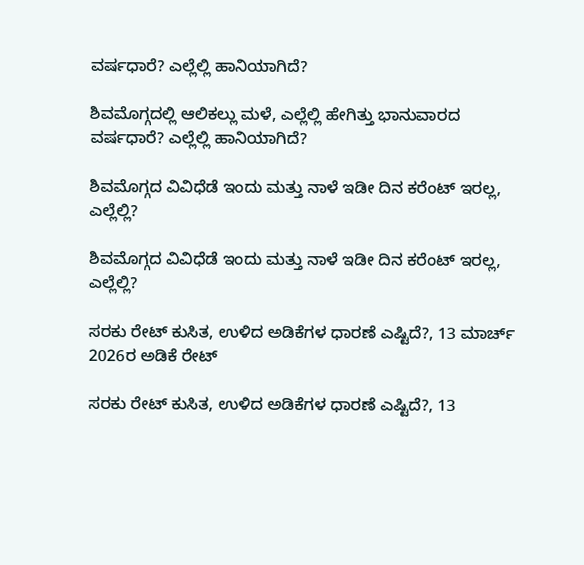ವರ್ಷಧಾರೆ? ಎಲ್ಲೆಲ್ಲಿ ಹಾನಿಯಾಗಿದೆ?

ಶಿವಮೊಗ್ಗದಲ್ಲಿ ಆಲಿಕಲ್ಲು ಮಳೆ, ಎಲ್ಲೆಲ್ಲಿ ಹೇಗಿತ್ತು ಭಾನುವಾರದ ವರ್ಷಧಾರೆ? ಎಲ್ಲೆಲ್ಲಿ ಹಾನಿಯಾಗಿದೆ?

ಶಿವಮೊಗ್ಗದ ವಿವಿಧೆಡೆ ಇಂದು ಮತ್ತು ನಾಳೆ ಇಡೀ ದಿನ ಕರೆಂಟ್‌ ಇರಲ್ಲ, ಎಲ್ಲೆಲ್ಲಿ?

ಶಿವಮೊಗ್ಗದ ವಿವಿಧೆಡೆ ಇಂದು ಮತ್ತು ನಾಳೆ ಇಡೀ ದಿನ ಕರೆಂಟ್‌ ಇರಲ್ಲ, ಎಲ್ಲೆಲ್ಲಿ?

ಸರಕು ರೇಟ್‌ ಕುಸಿತ, ಉಳಿದ ಅಡಿಕೆಗಳ ಧಾರಣೆ ಎಷ್ಟಿದೆ?, 13 ಮಾರ್ಚ್‌ 2026ರ ಅಡಿಕೆ ರೇಟ್‌

ಸರಕು ರೇಟ್‌ ಕುಸಿತ, ಉಳಿದ ಅಡಿಕೆಗಳ ಧಾರಣೆ ಎಷ್ಟಿದೆ?, 13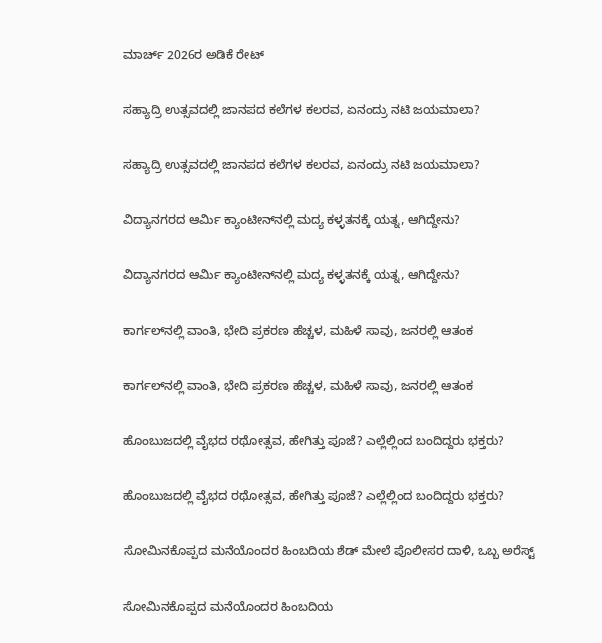ಮಾರ್ಚ್‌ 2026ರ ಅಡಿಕೆ ರೇಟ್‌

ಸಹ್ಯಾದ್ರಿ ಉತ್ಸವದಲ್ಲಿ ಜಾನಪದ ಕಲೆಗಳ ಕಲರವ, ಏನಂದ್ರು ನಟಿ ಜಯಮಾಲಾ?

ಸಹ್ಯಾದ್ರಿ ಉತ್ಸವದಲ್ಲಿ ಜಾನಪದ ಕಲೆಗಳ ಕಲರವ, ಏನಂದ್ರು ನಟಿ ಜಯಮಾಲಾ?

ವಿದ್ಯಾನಗರದ ಆರ್ಮಿ ಕ್ಯಾಂಟೀನ್‌ನಲ್ಲಿ ಮದ್ಯ ಕಳ್ಳತನಕ್ಕೆ ಯತ್ನ, ಆಗಿದ್ದೇನು?

ವಿದ್ಯಾನಗರದ ಆರ್ಮಿ ಕ್ಯಾಂಟೀನ್‌ನಲ್ಲಿ ಮದ್ಯ ಕಳ್ಳತನಕ್ಕೆ ಯತ್ನ, ಆಗಿದ್ದೇನು?

ಕಾರ್ಗಲ್‌ನಲ್ಲಿ ವಾಂತಿ, ಭೇದಿ ಪ್ರಕರಣ ಹೆಚ್ಚಳ, ಮಹಿಳೆ ಸಾವು, ಜನರಲ್ಲಿ ಆತಂಕ

ಕಾರ್ಗಲ್‌ನಲ್ಲಿ ವಾಂತಿ, ಭೇದಿ ಪ್ರಕರಣ ಹೆಚ್ಚಳ, ಮಹಿಳೆ ಸಾವು, ಜನರಲ್ಲಿ ಆತಂಕ

ಹೊಂಬುಜದಲ್ಲಿ ವೈಭದ ರಥೋತ್ಸವ, ಹೇಗಿತ್ತು ಪೂಜೆ? ಎಲ್ಲೆಲ್ಲಿಂದ ಬಂದಿದ್ದರು ಭಕ್ತರು?

ಹೊಂಬುಜದಲ್ಲಿ ವೈಭದ ರಥೋತ್ಸವ, ಹೇಗಿತ್ತು ಪೂಜೆ? ಎಲ್ಲೆಲ್ಲಿಂದ ಬಂದಿದ್ದರು ಭಕ್ತರು?

ಸೋಮಿನಕೊಪ್ಪದ ಮನೆಯೊಂದರ ಹಿಂಬದಿಯ ಶೆಡ್‌ ಮೇಲೆ ಪೊಲೀಸರ ದಾಳಿ, ಒಬ್ಬ ಅರೆಸ್ಟ್‌

ಸೋಮಿನಕೊಪ್ಪದ ಮನೆಯೊಂದರ ಹಿಂಬದಿಯ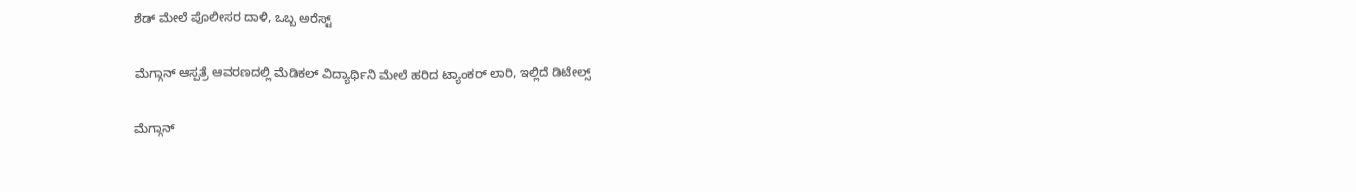ಶೆಡ್‌ ಮೇಲೆ ಪೊಲೀಸರ ದಾಳಿ, ಒಬ್ಬ ಅರೆಸ್ಟ್‌

ಮೆಗ್ಗಾನ್‌ ಆಸ್ಪತ್ರೆ ಆವರಣದಲ್ಲಿ ಮೆಡಿಕಲ್‌ ವಿದ್ಯಾರ್ಥಿನಿ ಮೇಲೆ ಹರಿದ ಟ್ಯಾಂಕರ್‌ ಲಾರಿ, ಇಲ್ಲಿದೆ ಡಿಟೇಲ್ಸ್‌

ಮೆಗ್ಗಾನ್‌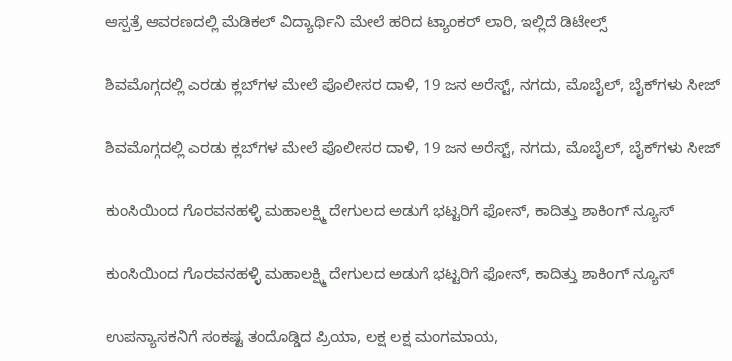ಆಸ್ಪತ್ರೆ ಆವರಣದಲ್ಲಿ ಮೆಡಿಕಲ್‌ ವಿದ್ಯಾರ್ಥಿನಿ ಮೇಲೆ ಹರಿದ ಟ್ಯಾಂಕರ್‌ ಲಾರಿ, ಇಲ್ಲಿದೆ ಡಿಟೇಲ್ಸ್‌

ಶಿವಮೊಗ್ಗದಲ್ಲಿ ಎರಡು ಕ್ಲಬ್‌ಗಳ ಮೇಲೆ ಪೊಲೀಸರ ದಾಳಿ, 19 ಜನ ಅರೆಸ್ಟ್‌, ನಗದು, ಮೊಬೈಲ್‌, ಬೈಕ್‌ಗಳು ಸೀಜ್

ಶಿವಮೊಗ್ಗದಲ್ಲಿ ಎರಡು ಕ್ಲಬ್‌ಗಳ ಮೇಲೆ ಪೊಲೀಸರ ದಾಳಿ, 19 ಜನ ಅರೆಸ್ಟ್‌, ನಗದು, ಮೊಬೈಲ್‌, ಬೈಕ್‌ಗಳು ಸೀಜ್

ಕುಂಸಿಯಿಂದ ಗೊರವನಹಳ್ಳಿ ಮಹಾಲಕ್ಷ್ಮಿ ದೇಗುಲದ ಅಡುಗೆ ಭಟ್ಟರಿಗೆ ಫೋನ್‌, ಕಾದಿತ್ತು ಶಾಕಿಂಗ್‌ ನ್ಯೂಸ್‌

ಕುಂಸಿಯಿಂದ ಗೊರವನಹಳ್ಳಿ ಮಹಾಲಕ್ಷ್ಮಿ ದೇಗುಲದ ಅಡುಗೆ ಭಟ್ಟರಿಗೆ ಫೋನ್‌, ಕಾದಿತ್ತು ಶಾಕಿಂಗ್‌ ನ್ಯೂಸ್‌

ಉಪನ್ಯಾಸಕನಿಗೆ ಸಂಕಷ್ಟ ತಂದೊಡ್ಡಿದ ಪ್ರಿಯಾ, ಲಕ್ಷ ಲಕ್ಷ ಮಂಗಮಾಯ,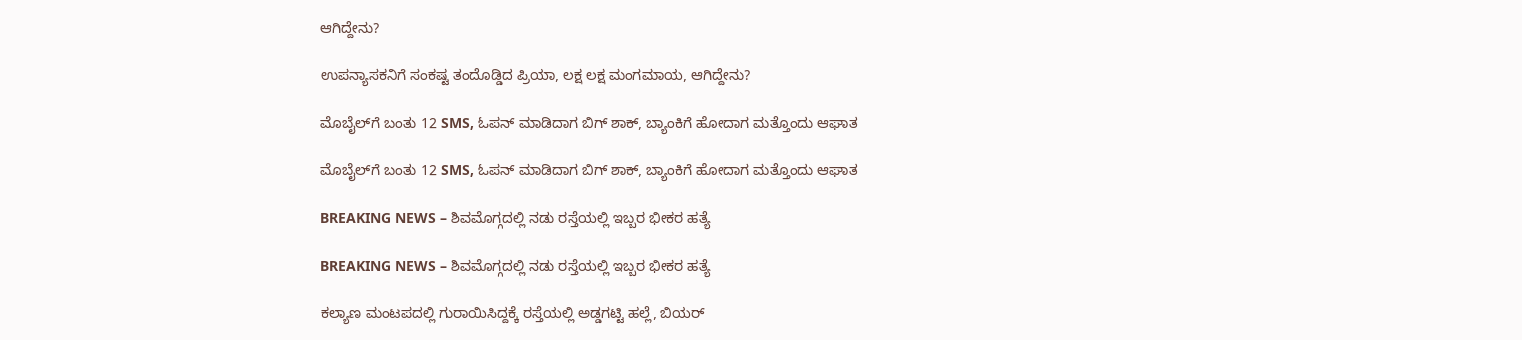ಆಗಿದ್ದೇನು?

ಉಪನ್ಯಾಸಕನಿಗೆ ಸಂಕಷ್ಟ ತಂದೊಡ್ಡಿದ ಪ್ರಿಯಾ, ಲಕ್ಷ ಲಕ್ಷ ಮಂಗಮಾಯ, ಆಗಿದ್ದೇನು?

ಮೊಬೈಲ್‌ಗೆ ಬಂತು 12 SMS, ಓಪನ್‌ ಮಾಡಿದಾಗ ಬಿಗ್ ಶಾಕ್‌, ಬ್ಯಾಂಕಿಗೆ ಹೋದಾಗ ಮತ್ತೊಂದು ಆಘಾತ

ಮೊಬೈಲ್‌ಗೆ ಬಂತು 12 SMS, ಓಪನ್‌ ಮಾಡಿದಾಗ ಬಿಗ್ ಶಾಕ್‌, ಬ್ಯಾಂಕಿಗೆ ಹೋದಾಗ ಮತ್ತೊಂದು ಆಘಾತ

BREAKING NEWS – ಶಿವಮೊಗ್ಗದಲ್ಲಿ ನಡು ರಸ್ತೆಯಲ್ಲಿ ಇಬ್ಬರ ಭೀಕರ ಹತ್ಯೆ

BREAKING NEWS – ಶಿವಮೊಗ್ಗದಲ್ಲಿ ನಡು ರಸ್ತೆಯಲ್ಲಿ ಇಬ್ಬರ ಭೀಕರ ಹತ್ಯೆ

ಕಲ್ಯಾಣ ಮಂಟಪದಲ್ಲಿ ಗುರಾಯಿಸಿದ್ದಕ್ಕೆ ರಸ್ತೆಯಲ್ಲಿ ಅಡ್ಡಗಟ್ಟಿ ಹಲ್ಲೆ, ಬಿಯರ್‌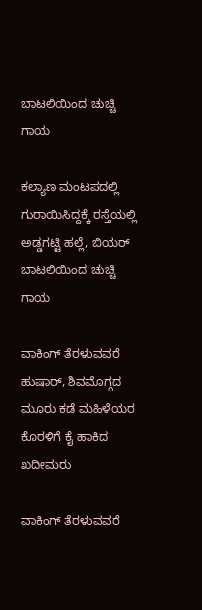ಬಾಟಲಿಯಿಂದ ಚುಚ್ಚಿ ಗಾಯ

ಕಲ್ಯಾಣ ಮಂಟಪದಲ್ಲಿ ಗುರಾಯಿಸಿದ್ದಕ್ಕೆ ರಸ್ತೆಯಲ್ಲಿ ಅಡ್ಡಗಟ್ಟಿ ಹಲ್ಲೆ, ಬಿಯರ್‌ ಬಾಟಲಿಯಿಂದ ಚುಚ್ಚಿ ಗಾಯ

ವಾಕಿಂಗ್‌ ತೆರಳುವವರೆ ಹುಷಾರ್‌, ಶಿವಮೊಗ್ಗದ ಮೂರು ಕಡೆ ಮಹಿಳೆಯರ ಕೊರಳಿಗೆ ಕೈ ಹಾಕಿದ ಖದೀಮರು

ವಾಕಿಂಗ್‌ ತೆರಳುವವರೆ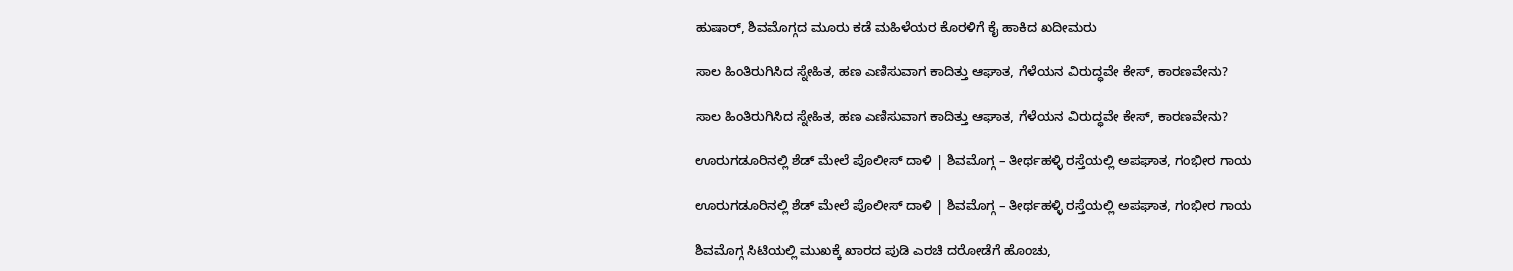ಹುಷಾರ್‌, ಶಿವಮೊಗ್ಗದ ಮೂರು ಕಡೆ ಮಹಿಳೆಯರ ಕೊರಳಿಗೆ ಕೈ ಹಾಕಿದ ಖದೀಮರು

ಸಾಲ ಹಿಂತಿರುಗಿಸಿದ ಸ್ನೇಹಿತ, ಹಣ ಎಣಿಸುವಾಗ ಕಾದಿತ್ತು ಆಘಾತ, ಗೆಳೆಯನ ವಿರುದ್ಧವೇ ಕೇಸ್‌, ಕಾರಣವೇನು?

ಸಾಲ ಹಿಂತಿರುಗಿಸಿದ ಸ್ನೇಹಿತ, ಹಣ ಎಣಿಸುವಾಗ ಕಾದಿತ್ತು ಆಘಾತ, ಗೆಳೆಯನ ವಿರುದ್ಧವೇ ಕೇಸ್‌, ಕಾರಣವೇನು?

ಊರುಗಡೂರಿನಲ್ಲಿ ಶೆಡ್‌ ಮೇಲೆ ಪೊಲೀಸ್‌ ದಾಳಿ | ಶಿವಮೊಗ್ಗ – ತೀರ್ಥಹಳ್ಳಿ ರಸ್ತೆಯಲ್ಲಿ ಅಪಘಾತ, ಗಂಭೀರ ಗಾಯ

ಊರುಗಡೂರಿನಲ್ಲಿ ಶೆಡ್‌ ಮೇಲೆ ಪೊಲೀಸ್‌ ದಾಳಿ | ಶಿವಮೊಗ್ಗ – ತೀರ್ಥಹಳ್ಳಿ ರಸ್ತೆಯಲ್ಲಿ ಅಪಘಾತ, ಗಂಭೀರ ಗಾಯ

ಶಿವಮೊಗ್ಗ ಸಿಟಿಯಲ್ಲಿ ಮುಖಕ್ಕೆ ಖಾರದ ಪುಡಿ ಎರಚಿ ದರೋಡೆಗೆ ಹೊಂಚು,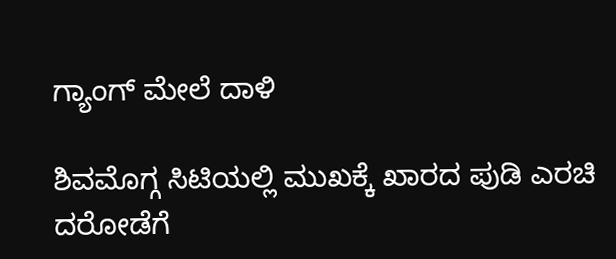ಗ್ಯಾಂಗ್‌ ಮೇಲೆ ದಾಳಿ

ಶಿವಮೊಗ್ಗ ಸಿಟಿಯಲ್ಲಿ ಮುಖಕ್ಕೆ ಖಾರದ ಪುಡಿ ಎರಚಿ ದರೋಡೆಗೆ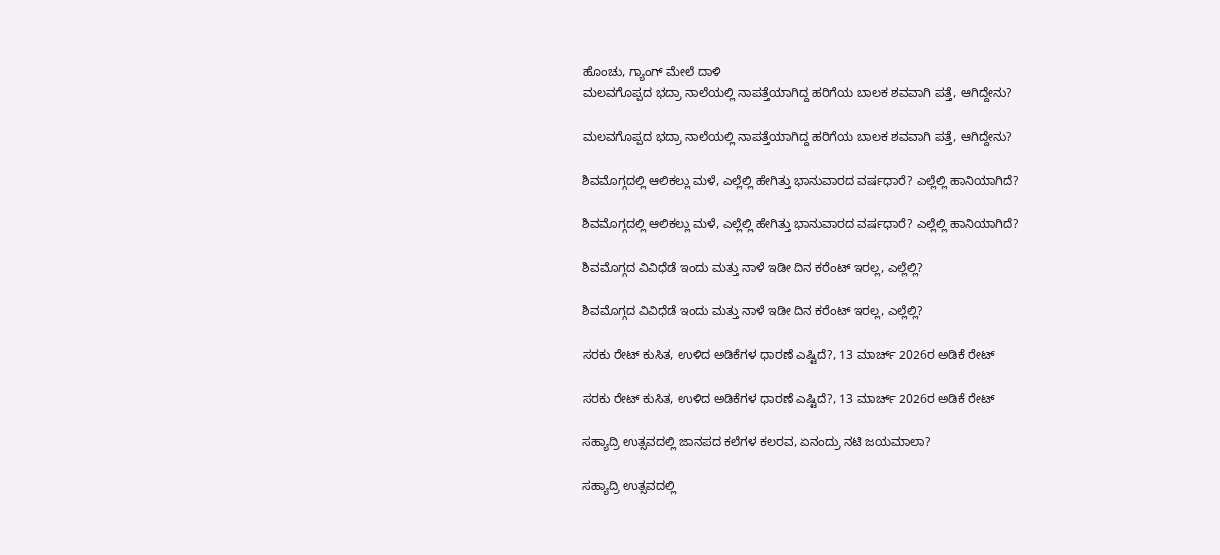ಹೊಂಚು, ಗ್ಯಾಂಗ್‌ ಮೇಲೆ ದಾಳಿ
ಮಲವಗೊಪ್ಪದ ಭದ್ರಾ ನಾಲೆಯಲ್ಲಿ ನಾಪತ್ತೆಯಾಗಿದ್ದ ಹರಿಗೆಯ ಬಾಲಕ ಶವವಾಗಿ ಪತ್ತೆ, ಆಗಿದ್ದೇನು?

ಮಲವಗೊಪ್ಪದ ಭದ್ರಾ ನಾಲೆಯಲ್ಲಿ ನಾಪತ್ತೆಯಾಗಿದ್ದ ಹರಿಗೆಯ ಬಾಲಕ ಶವವಾಗಿ ಪತ್ತೆ, ಆಗಿದ್ದೇನು?

ಶಿವಮೊಗ್ಗದಲ್ಲಿ ಆಲಿಕಲ್ಲು ಮಳೆ, ಎಲ್ಲೆಲ್ಲಿ ಹೇಗಿತ್ತು ಭಾನುವಾರದ ವರ್ಷಧಾರೆ? ಎಲ್ಲೆಲ್ಲಿ ಹಾನಿಯಾಗಿದೆ?

ಶಿವಮೊಗ್ಗದಲ್ಲಿ ಆಲಿಕಲ್ಲು ಮಳೆ, ಎಲ್ಲೆಲ್ಲಿ ಹೇಗಿತ್ತು ಭಾನುವಾರದ ವರ್ಷಧಾರೆ? ಎಲ್ಲೆಲ್ಲಿ ಹಾನಿಯಾಗಿದೆ?

ಶಿವಮೊಗ್ಗದ ವಿವಿಧೆಡೆ ಇಂದು ಮತ್ತು ನಾಳೆ ಇಡೀ ದಿನ ಕರೆಂಟ್‌ ಇರಲ್ಲ, ಎಲ್ಲೆಲ್ಲಿ?

ಶಿವಮೊಗ್ಗದ ವಿವಿಧೆಡೆ ಇಂದು ಮತ್ತು ನಾಳೆ ಇಡೀ ದಿನ ಕರೆಂಟ್‌ ಇರಲ್ಲ, ಎಲ್ಲೆಲ್ಲಿ?

ಸರಕು ರೇಟ್‌ ಕುಸಿತ, ಉಳಿದ ಅಡಿಕೆಗಳ ಧಾರಣೆ ಎಷ್ಟಿದೆ?, 13 ಮಾರ್ಚ್‌ 2026ರ ಅಡಿಕೆ ರೇಟ್‌

ಸರಕು ರೇಟ್‌ ಕುಸಿತ, ಉಳಿದ ಅಡಿಕೆಗಳ ಧಾರಣೆ ಎಷ್ಟಿದೆ?, 13 ಮಾರ್ಚ್‌ 2026ರ ಅಡಿಕೆ ರೇಟ್‌

ಸಹ್ಯಾದ್ರಿ ಉತ್ಸವದಲ್ಲಿ ಜಾನಪದ ಕಲೆಗಳ ಕಲರವ, ಏನಂದ್ರು ನಟಿ ಜಯಮಾಲಾ?

ಸಹ್ಯಾದ್ರಿ ಉತ್ಸವದಲ್ಲಿ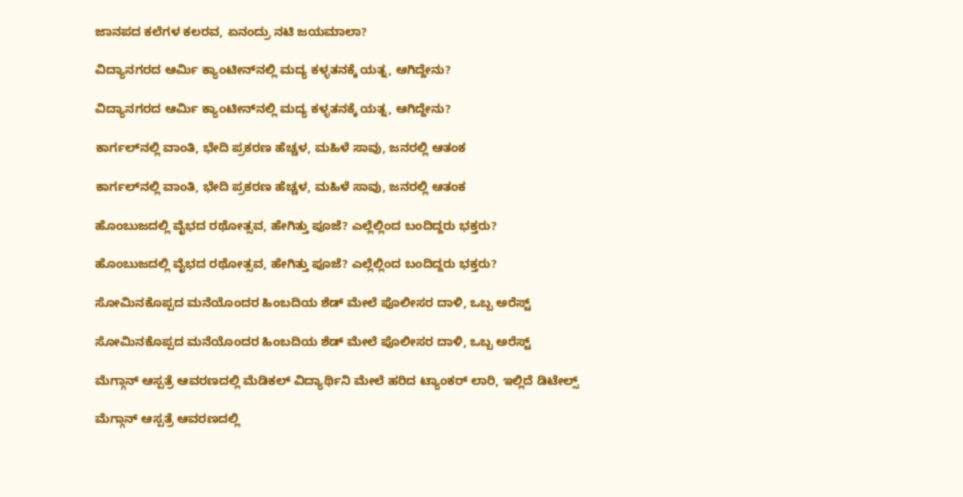ಜಾನಪದ ಕಲೆಗಳ ಕಲರವ, ಏನಂದ್ರು ನಟಿ ಜಯಮಾಲಾ?

ವಿದ್ಯಾನಗರದ ಆರ್ಮಿ ಕ್ಯಾಂಟೀನ್‌ನಲ್ಲಿ ಮದ್ಯ ಕಳ್ಳತನಕ್ಕೆ ಯತ್ನ, ಆಗಿದ್ದೇನು?

ವಿದ್ಯಾನಗರದ ಆರ್ಮಿ ಕ್ಯಾಂಟೀನ್‌ನಲ್ಲಿ ಮದ್ಯ ಕಳ್ಳತನಕ್ಕೆ ಯತ್ನ, ಆಗಿದ್ದೇನು?

ಕಾರ್ಗಲ್‌ನಲ್ಲಿ ವಾಂತಿ, ಭೇದಿ ಪ್ರಕರಣ ಹೆಚ್ಚಳ, ಮಹಿಳೆ ಸಾವು, ಜನರಲ್ಲಿ ಆತಂಕ

ಕಾರ್ಗಲ್‌ನಲ್ಲಿ ವಾಂತಿ, ಭೇದಿ ಪ್ರಕರಣ ಹೆಚ್ಚಳ, ಮಹಿಳೆ ಸಾವು, ಜನರಲ್ಲಿ ಆತಂಕ

ಹೊಂಬುಜದಲ್ಲಿ ವೈಭದ ರಥೋತ್ಸವ, ಹೇಗಿತ್ತು ಪೂಜೆ? ಎಲ್ಲೆಲ್ಲಿಂದ ಬಂದಿದ್ದರು ಭಕ್ತರು?

ಹೊಂಬುಜದಲ್ಲಿ ವೈಭದ ರಥೋತ್ಸವ, ಹೇಗಿತ್ತು ಪೂಜೆ? ಎಲ್ಲೆಲ್ಲಿಂದ ಬಂದಿದ್ದರು ಭಕ್ತರು?

ಸೋಮಿನಕೊಪ್ಪದ ಮನೆಯೊಂದರ ಹಿಂಬದಿಯ ಶೆಡ್‌ ಮೇಲೆ ಪೊಲೀಸರ ದಾಳಿ, ಒಬ್ಬ ಅರೆಸ್ಟ್‌

ಸೋಮಿನಕೊಪ್ಪದ ಮನೆಯೊಂದರ ಹಿಂಬದಿಯ ಶೆಡ್‌ ಮೇಲೆ ಪೊಲೀಸರ ದಾಳಿ, ಒಬ್ಬ ಅರೆಸ್ಟ್‌

ಮೆಗ್ಗಾನ್‌ ಆಸ್ಪತ್ರೆ ಆವರಣದಲ್ಲಿ ಮೆಡಿಕಲ್‌ ವಿದ್ಯಾರ್ಥಿನಿ ಮೇಲೆ ಹರಿದ ಟ್ಯಾಂಕರ್‌ ಲಾರಿ, ಇಲ್ಲಿದೆ ಡಿಟೇಲ್ಸ್‌

ಮೆಗ್ಗಾನ್‌ ಆಸ್ಪತ್ರೆ ಆವರಣದಲ್ಲಿ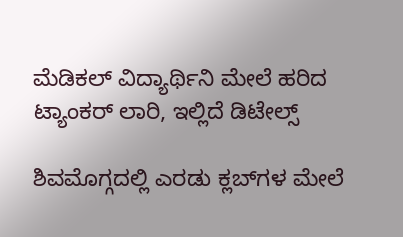ಮೆಡಿಕಲ್‌ ವಿದ್ಯಾರ್ಥಿನಿ ಮೇಲೆ ಹರಿದ ಟ್ಯಾಂಕರ್‌ ಲಾರಿ, ಇಲ್ಲಿದೆ ಡಿಟೇಲ್ಸ್‌

ಶಿವಮೊಗ್ಗದಲ್ಲಿ ಎರಡು ಕ್ಲಬ್‌ಗಳ ಮೇಲೆ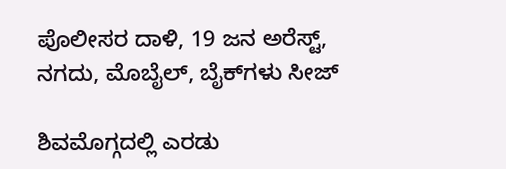ಪೊಲೀಸರ ದಾಳಿ, 19 ಜನ ಅರೆಸ್ಟ್‌, ನಗದು, ಮೊಬೈಲ್‌, ಬೈಕ್‌ಗಳು ಸೀಜ್

ಶಿವಮೊಗ್ಗದಲ್ಲಿ ಎರಡು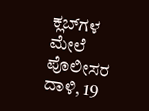ಕ್ಲಬ್‌ಗಳ ಮೇಲೆ ಪೊಲೀಸರ ದಾಳಿ, 19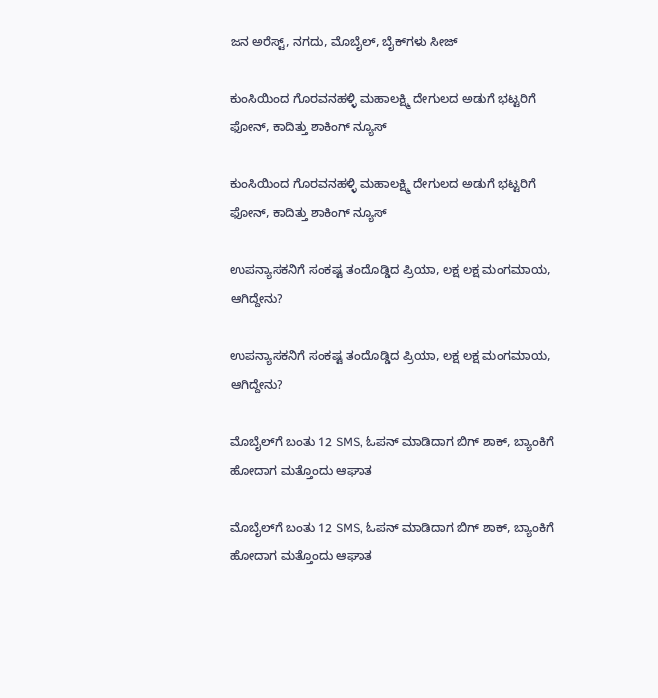ಜನ ಅರೆಸ್ಟ್‌, ನಗದು, ಮೊಬೈಲ್‌, ಬೈಕ್‌ಗಳು ಸೀಜ್

ಕುಂಸಿಯಿಂದ ಗೊರವನಹಳ್ಳಿ ಮಹಾಲಕ್ಷ್ಮಿ ದೇಗುಲದ ಅಡುಗೆ ಭಟ್ಟರಿಗೆ ಫೋನ್‌, ಕಾದಿತ್ತು ಶಾಕಿಂಗ್‌ ನ್ಯೂಸ್‌

ಕುಂಸಿಯಿಂದ ಗೊರವನಹಳ್ಳಿ ಮಹಾಲಕ್ಷ್ಮಿ ದೇಗುಲದ ಅಡುಗೆ ಭಟ್ಟರಿಗೆ ಫೋನ್‌, ಕಾದಿತ್ತು ಶಾಕಿಂಗ್‌ ನ್ಯೂಸ್‌

ಉಪನ್ಯಾಸಕನಿಗೆ ಸಂಕಷ್ಟ ತಂದೊಡ್ಡಿದ ಪ್ರಿಯಾ, ಲಕ್ಷ ಲಕ್ಷ ಮಂಗಮಾಯ, ಆಗಿದ್ದೇನು?

ಉಪನ್ಯಾಸಕನಿಗೆ ಸಂಕಷ್ಟ ತಂದೊಡ್ಡಿದ ಪ್ರಿಯಾ, ಲಕ್ಷ ಲಕ್ಷ ಮಂಗಮಾಯ, ಆಗಿದ್ದೇನು?

ಮೊಬೈಲ್‌ಗೆ ಬಂತು 12 SMS, ಓಪನ್‌ ಮಾಡಿದಾಗ ಬಿಗ್ ಶಾಕ್‌, ಬ್ಯಾಂಕಿಗೆ ಹೋದಾಗ ಮತ್ತೊಂದು ಆಘಾತ

ಮೊಬೈಲ್‌ಗೆ ಬಂತು 12 SMS, ಓಪನ್‌ ಮಾಡಿದಾಗ ಬಿಗ್ ಶಾಕ್‌, ಬ್ಯಾಂಕಿಗೆ ಹೋದಾಗ ಮತ್ತೊಂದು ಆಘಾತ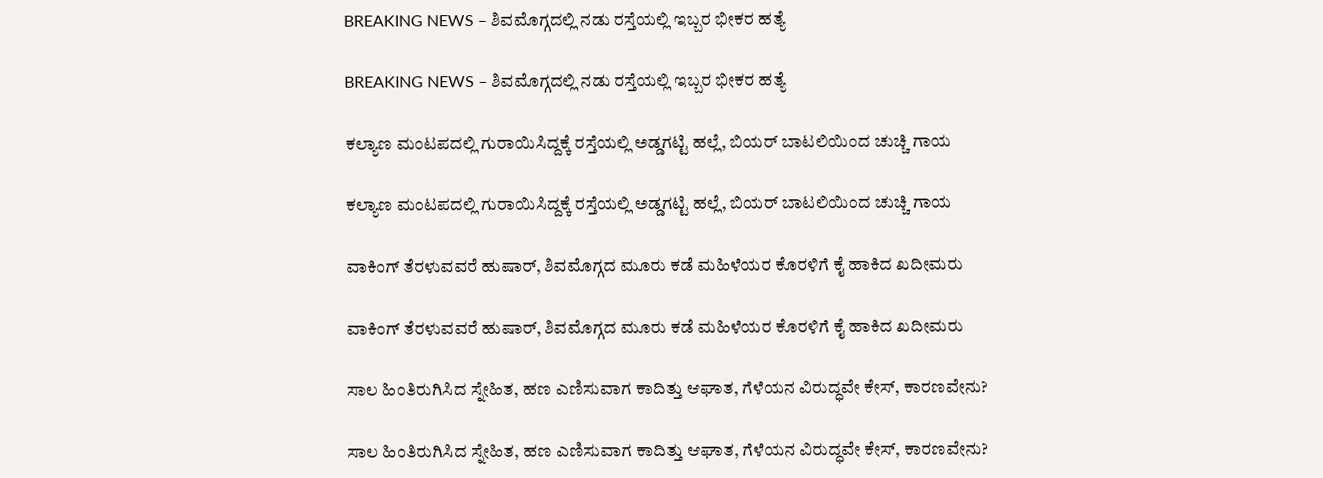BREAKING NEWS – ಶಿವಮೊಗ್ಗದಲ್ಲಿ ನಡು ರಸ್ತೆಯಲ್ಲಿ ಇಬ್ಬರ ಭೀಕರ ಹತ್ಯೆ

BREAKING NEWS – ಶಿವಮೊಗ್ಗದಲ್ಲಿ ನಡು ರಸ್ತೆಯಲ್ಲಿ ಇಬ್ಬರ ಭೀಕರ ಹತ್ಯೆ

ಕಲ್ಯಾಣ ಮಂಟಪದಲ್ಲಿ ಗುರಾಯಿಸಿದ್ದಕ್ಕೆ ರಸ್ತೆಯಲ್ಲಿ ಅಡ್ಡಗಟ್ಟಿ ಹಲ್ಲೆ, ಬಿಯರ್‌ ಬಾಟಲಿಯಿಂದ ಚುಚ್ಚಿ ಗಾಯ

ಕಲ್ಯಾಣ ಮಂಟಪದಲ್ಲಿ ಗುರಾಯಿಸಿದ್ದಕ್ಕೆ ರಸ್ತೆಯಲ್ಲಿ ಅಡ್ಡಗಟ್ಟಿ ಹಲ್ಲೆ, ಬಿಯರ್‌ ಬಾಟಲಿಯಿಂದ ಚುಚ್ಚಿ ಗಾಯ

ವಾಕಿಂಗ್‌ ತೆರಳುವವರೆ ಹುಷಾರ್‌, ಶಿವಮೊಗ್ಗದ ಮೂರು ಕಡೆ ಮಹಿಳೆಯರ ಕೊರಳಿಗೆ ಕೈ ಹಾಕಿದ ಖದೀಮರು

ವಾಕಿಂಗ್‌ ತೆರಳುವವರೆ ಹುಷಾರ್‌, ಶಿವಮೊಗ್ಗದ ಮೂರು ಕಡೆ ಮಹಿಳೆಯರ ಕೊರಳಿಗೆ ಕೈ ಹಾಕಿದ ಖದೀಮರು

ಸಾಲ ಹಿಂತಿರುಗಿಸಿದ ಸ್ನೇಹಿತ, ಹಣ ಎಣಿಸುವಾಗ ಕಾದಿತ್ತು ಆಘಾತ, ಗೆಳೆಯನ ವಿರುದ್ಧವೇ ಕೇಸ್‌, ಕಾರಣವೇನು?

ಸಾಲ ಹಿಂತಿರುಗಿಸಿದ ಸ್ನೇಹಿತ, ಹಣ ಎಣಿಸುವಾಗ ಕಾದಿತ್ತು ಆಘಾತ, ಗೆಳೆಯನ ವಿರುದ್ಧವೇ ಕೇಸ್‌, ಕಾರಣವೇನು?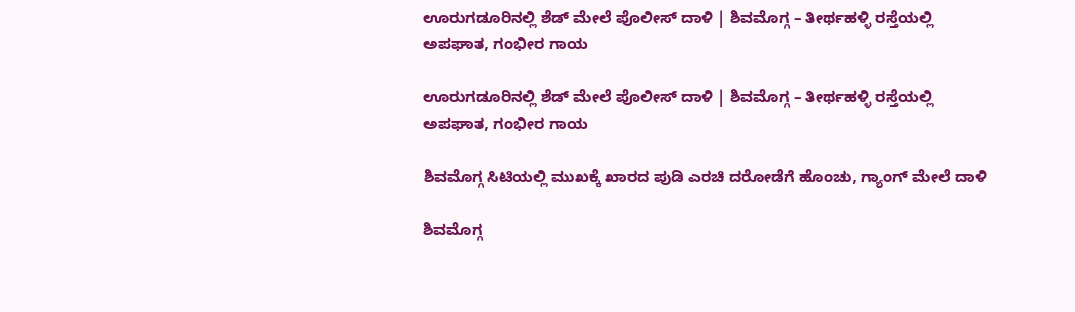ಊರುಗಡೂರಿನಲ್ಲಿ ಶೆಡ್‌ ಮೇಲೆ ಪೊಲೀಸ್‌ ದಾಳಿ | ಶಿವಮೊಗ್ಗ – ತೀರ್ಥಹಳ್ಳಿ ರಸ್ತೆಯಲ್ಲಿ ಅಪಘಾತ, ಗಂಭೀರ ಗಾಯ

ಊರುಗಡೂರಿನಲ್ಲಿ ಶೆಡ್‌ ಮೇಲೆ ಪೊಲೀಸ್‌ ದಾಳಿ | ಶಿವಮೊಗ್ಗ – ತೀರ್ಥಹಳ್ಳಿ ರಸ್ತೆಯಲ್ಲಿ ಅಪಘಾತ, ಗಂಭೀರ ಗಾಯ

ಶಿವಮೊಗ್ಗ ಸಿಟಿಯಲ್ಲಿ ಮುಖಕ್ಕೆ ಖಾರದ ಪುಡಿ ಎರಚಿ ದರೋಡೆಗೆ ಹೊಂಚು, ಗ್ಯಾಂಗ್‌ ಮೇಲೆ ದಾಳಿ

ಶಿವಮೊಗ್ಗ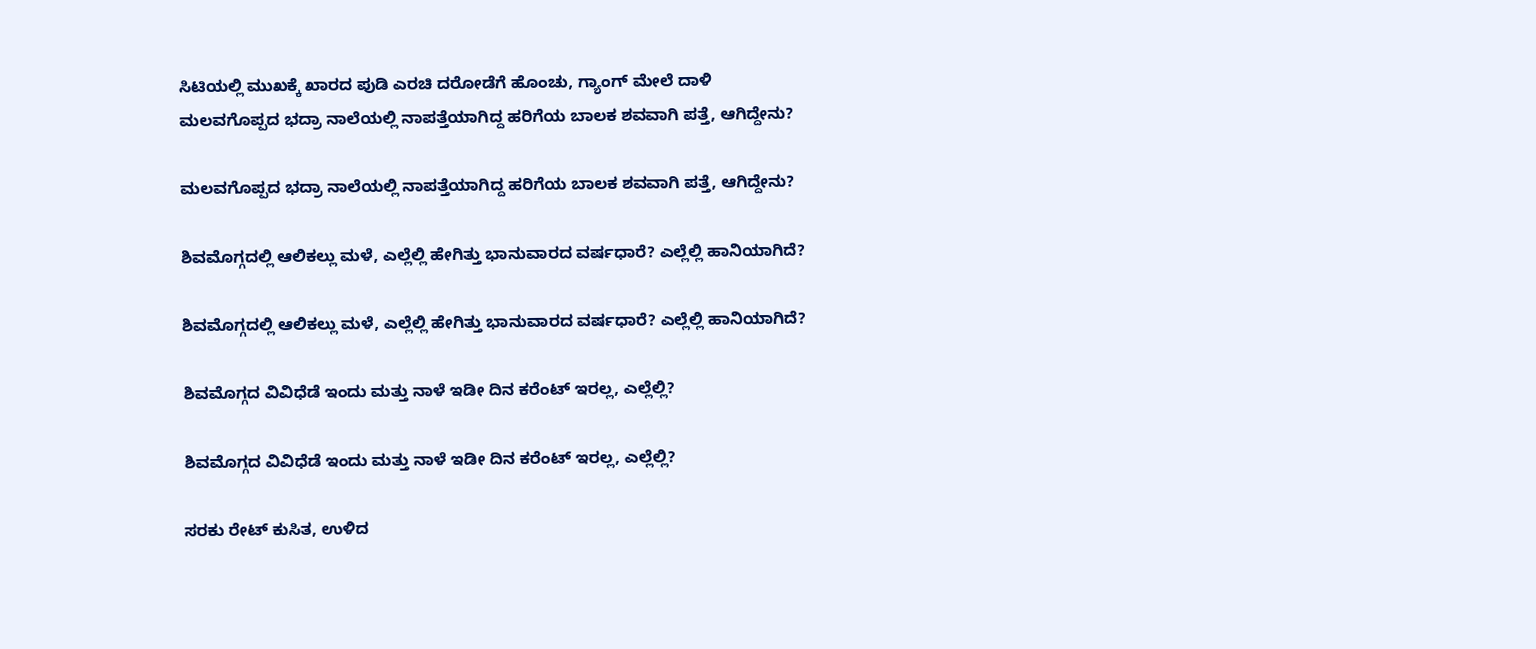ಸಿಟಿಯಲ್ಲಿ ಮುಖಕ್ಕೆ ಖಾರದ ಪುಡಿ ಎರಚಿ ದರೋಡೆಗೆ ಹೊಂಚು, ಗ್ಯಾಂಗ್‌ ಮೇಲೆ ದಾಳಿ
ಮಲವಗೊಪ್ಪದ ಭದ್ರಾ ನಾಲೆಯಲ್ಲಿ ನಾಪತ್ತೆಯಾಗಿದ್ದ ಹರಿಗೆಯ ಬಾಲಕ ಶವವಾಗಿ ಪತ್ತೆ, ಆಗಿದ್ದೇನು?

ಮಲವಗೊಪ್ಪದ ಭದ್ರಾ ನಾಲೆಯಲ್ಲಿ ನಾಪತ್ತೆಯಾಗಿದ್ದ ಹರಿಗೆಯ ಬಾಲಕ ಶವವಾಗಿ ಪತ್ತೆ, ಆಗಿದ್ದೇನು?

ಶಿವಮೊಗ್ಗದಲ್ಲಿ ಆಲಿಕಲ್ಲು ಮಳೆ, ಎಲ್ಲೆಲ್ಲಿ ಹೇಗಿತ್ತು ಭಾನುವಾರದ ವರ್ಷಧಾರೆ? ಎಲ್ಲೆಲ್ಲಿ ಹಾನಿಯಾಗಿದೆ?

ಶಿವಮೊಗ್ಗದಲ್ಲಿ ಆಲಿಕಲ್ಲು ಮಳೆ, ಎಲ್ಲೆಲ್ಲಿ ಹೇಗಿತ್ತು ಭಾನುವಾರದ ವರ್ಷಧಾರೆ? ಎಲ್ಲೆಲ್ಲಿ ಹಾನಿಯಾಗಿದೆ?

ಶಿವಮೊಗ್ಗದ ವಿವಿಧೆಡೆ ಇಂದು ಮತ್ತು ನಾಳೆ ಇಡೀ ದಿನ ಕರೆಂಟ್‌ ಇರಲ್ಲ, ಎಲ್ಲೆಲ್ಲಿ?

ಶಿವಮೊಗ್ಗದ ವಿವಿಧೆಡೆ ಇಂದು ಮತ್ತು ನಾಳೆ ಇಡೀ ದಿನ ಕರೆಂಟ್‌ ಇರಲ್ಲ, ಎಲ್ಲೆಲ್ಲಿ?

ಸರಕು ರೇಟ್‌ ಕುಸಿತ, ಉಳಿದ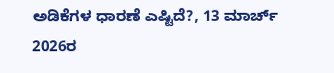ಅಡಿಕೆಗಳ ಧಾರಣೆ ಎಷ್ಟಿದೆ?, 13 ಮಾರ್ಚ್‌ 2026ರ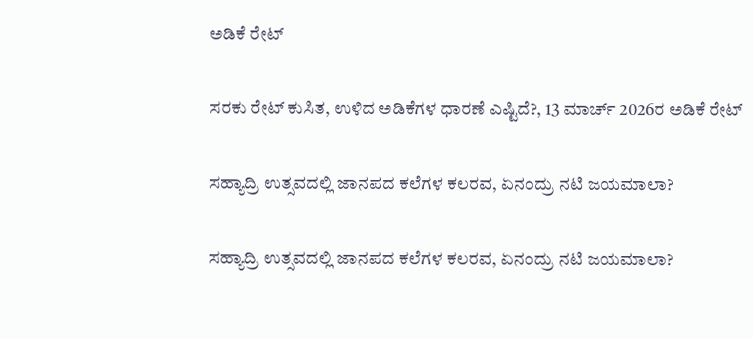ಅಡಿಕೆ ರೇಟ್‌

ಸರಕು ರೇಟ್‌ ಕುಸಿತ, ಉಳಿದ ಅಡಿಕೆಗಳ ಧಾರಣೆ ಎಷ್ಟಿದೆ?, 13 ಮಾರ್ಚ್‌ 2026ರ ಅಡಿಕೆ ರೇಟ್‌

ಸಹ್ಯಾದ್ರಿ ಉತ್ಸವದಲ್ಲಿ ಜಾನಪದ ಕಲೆಗಳ ಕಲರವ, ಏನಂದ್ರು ನಟಿ ಜಯಮಾಲಾ?

ಸಹ್ಯಾದ್ರಿ ಉತ್ಸವದಲ್ಲಿ ಜಾನಪದ ಕಲೆಗಳ ಕಲರವ, ಏನಂದ್ರು ನಟಿ ಜಯಮಾಲಾ?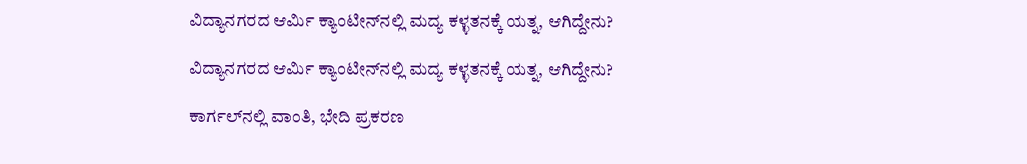ವಿದ್ಯಾನಗರದ ಆರ್ಮಿ ಕ್ಯಾಂಟೀನ್‌ನಲ್ಲಿ ಮದ್ಯ ಕಳ್ಳತನಕ್ಕೆ ಯತ್ನ, ಆಗಿದ್ದೇನು?

ವಿದ್ಯಾನಗರದ ಆರ್ಮಿ ಕ್ಯಾಂಟೀನ್‌ನಲ್ಲಿ ಮದ್ಯ ಕಳ್ಳತನಕ್ಕೆ ಯತ್ನ, ಆಗಿದ್ದೇನು?

ಕಾರ್ಗಲ್‌ನಲ್ಲಿ ವಾಂತಿ, ಭೇದಿ ಪ್ರಕರಣ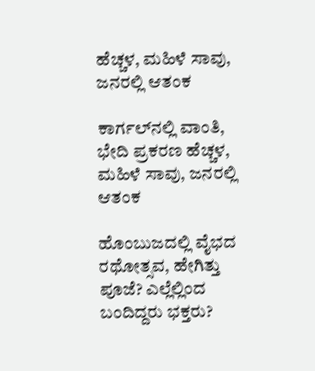ಹೆಚ್ಚಳ, ಮಹಿಳೆ ಸಾವು, ಜನರಲ್ಲಿ ಆತಂಕ

ಕಾರ್ಗಲ್‌ನಲ್ಲಿ ವಾಂತಿ, ಭೇದಿ ಪ್ರಕರಣ ಹೆಚ್ಚಳ, ಮಹಿಳೆ ಸಾವು, ಜನರಲ್ಲಿ ಆತಂಕ

ಹೊಂಬುಜದಲ್ಲಿ ವೈಭದ ರಥೋತ್ಸವ, ಹೇಗಿತ್ತು ಪೂಜೆ? ಎಲ್ಲೆಲ್ಲಿಂದ ಬಂದಿದ್ದರು ಭಕ್ತರು?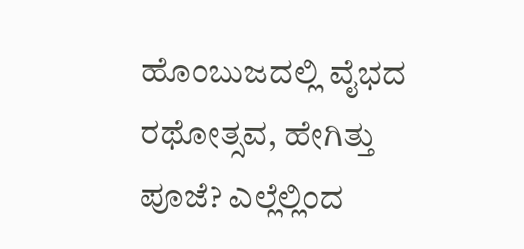ಹೊಂಬುಜದಲ್ಲಿ ವೈಭದ ರಥೋತ್ಸವ, ಹೇಗಿತ್ತು ಪೂಜೆ? ಎಲ್ಲೆಲ್ಲಿಂದ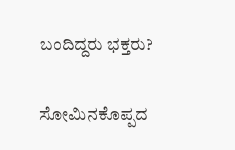ಬಂದಿದ್ದರು ಭಕ್ತರು?

ಸೋಮಿನಕೊಪ್ಪದ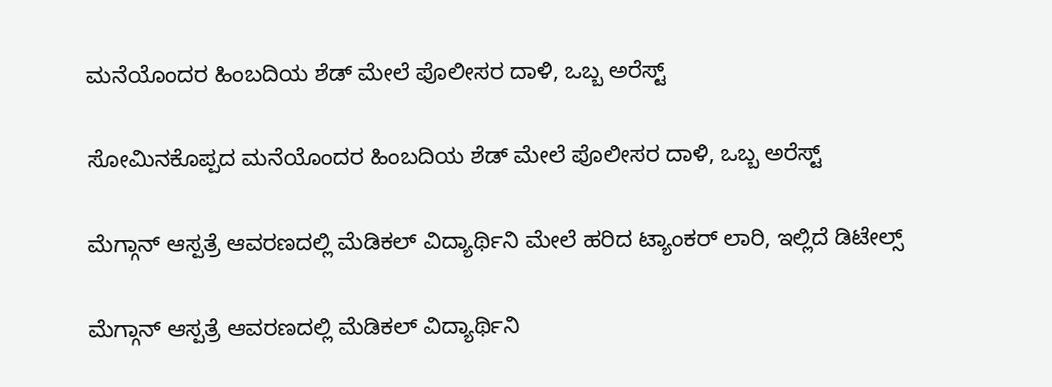ಮನೆಯೊಂದರ ಹಿಂಬದಿಯ ಶೆಡ್‌ ಮೇಲೆ ಪೊಲೀಸರ ದಾಳಿ, ಒಬ್ಬ ಅರೆಸ್ಟ್‌

ಸೋಮಿನಕೊಪ್ಪದ ಮನೆಯೊಂದರ ಹಿಂಬದಿಯ ಶೆಡ್‌ ಮೇಲೆ ಪೊಲೀಸರ ದಾಳಿ, ಒಬ್ಬ ಅರೆಸ್ಟ್‌

ಮೆಗ್ಗಾನ್‌ ಆಸ್ಪತ್ರೆ ಆವರಣದಲ್ಲಿ ಮೆಡಿಕಲ್‌ ವಿದ್ಯಾರ್ಥಿನಿ ಮೇಲೆ ಹರಿದ ಟ್ಯಾಂಕರ್‌ ಲಾರಿ, ಇಲ್ಲಿದೆ ಡಿಟೇಲ್ಸ್‌

ಮೆಗ್ಗಾನ್‌ ಆಸ್ಪತ್ರೆ ಆವರಣದಲ್ಲಿ ಮೆಡಿಕಲ್‌ ವಿದ್ಯಾರ್ಥಿನಿ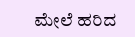ಮೇಲೆ ಹರಿದ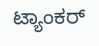ಟ್ಯಾಂಕರ್‌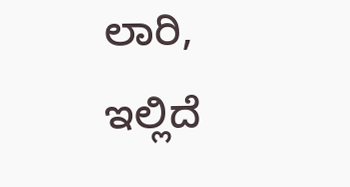ಲಾರಿ, ಇಲ್ಲಿದೆ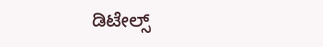ಡಿಟೇಲ್ಸ್‌